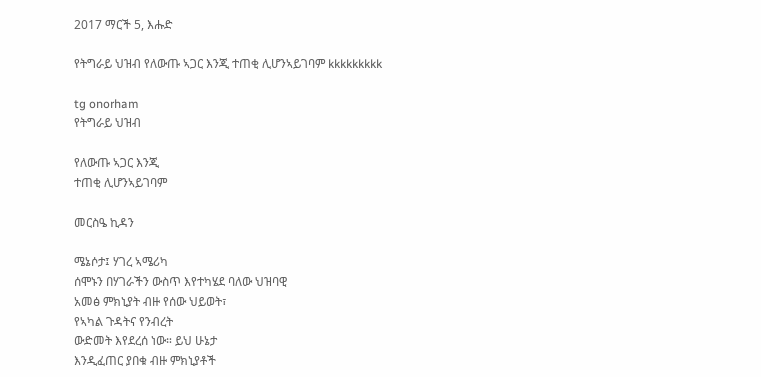2017 ማርች 5, እሑድ

የትግራይ ህዝብ የለውጡ ኣጋር እንጂ ተጠቂ ሊሆንኣይገባም kkkkkkkkk

tg onorham
የትግራይ ህዝብ

የለውጡ ኣጋር እንጂ
ተጠቂ ሊሆንኣይገባም

መርስዔ ኪዳን

ሜኔሶታ፤ ሃገረ ኣሜሪካ
ሰሞኑን በሃገራችን ውስጥ እየተካሄደ ባለው ህዝባዊ
አመፅ ምክኒያት ብዙ የሰው ህይወት፣
የኣካል ጉዳትና የንብረት
ውድመት እየደረሰ ነው። ይህ ሁኔታ
እንዲፈጠር ያበቁ ብዙ ምክኒያቶች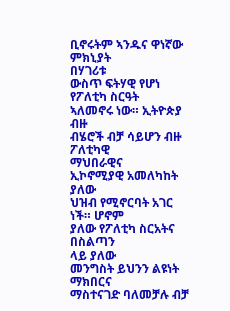ቢኖሩትም ኣንዱና ዋነኛው ምክኒያት
በሃገሪቱ
ውስጥ ፍትሃዊ የሆነ የፖለቲካ ስርዓት
ኣለመኖሩ ነው። ኢትዮጵያ ብዙ
ብሄሮች ብቻ ሳይሆን ብዙ ፖለቲካዊ
ማህበራዊና
ኢኮኖሚያዊ አመለካከት ያለው
ህዝብ የሚኖርባት አገር ነች። ሆኖም
ያለው የፖለቲካ ስርአትና በስልጣን
ላይ ያለው
መንግስት ይህንን ልዩነት ማክበርና
ማስተናገድ ባለመቻሉ ብቻ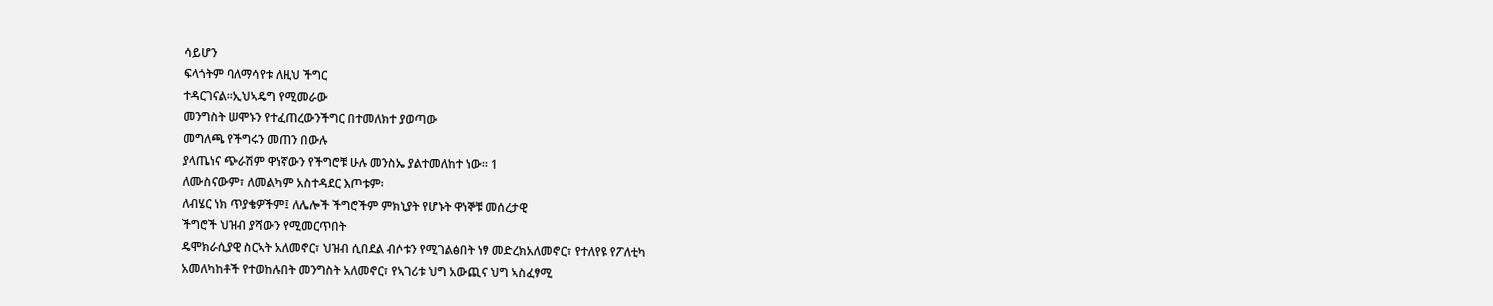ሳይሆን
ፍላጎትም ባለማሳየቱ ለዚህ ችግር
ተዳርገናል።ኢህኣዴግ የሚመራው
መንግስት ሠሞኑን የተፈጠረውንችግር በተመለክተ ያወጣው
መግለጫ የችግሩን መጠን በውሉ
ያላጤነና ጭራሽም ዋነኛውን የችግሮቹ ሁሉ መንስኤ ያልተመለከተ ነው። 1
ለሙስናውም፣ ለመልካም አስተዳደር እጦቱም፡
ለብሄር ነክ ጥያቄዎችም፤ ለሌሎች ችግሮችም ምክኒያት የሆኑት ዋነኞቹ መሰረታዊ
ችግሮች ህዝብ ያሻውን የሚመርጥበት
ዴሞክራሲያዊ ስርኣት አለመኖር፣ ህዝብ ሲበደል ብሶቱን የሚገልፅበት ነፃ መድረክአለመኖር፣ የተለየዩ የፖለቲካ
አመለካከቶች የተወከሉበት መንግስት አለመኖር፣ የኣገሪቱ ህግ አውጪና ህግ ኣስፈፃሚ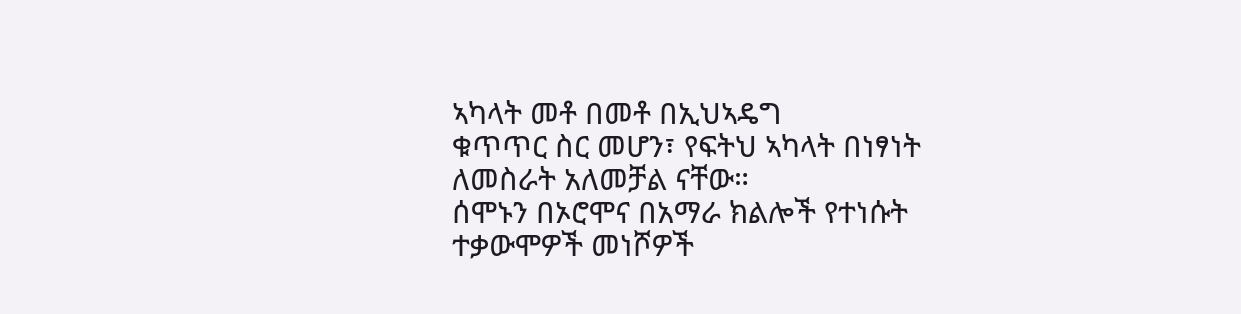ኣካላት መቶ በመቶ በኢህኣዴግ
ቁጥጥር ስር መሆን፣ የፍትህ ኣካላት በነፃነት ለመስራት አለመቻል ናቸው።
ሰሞኑን በኦሮሞና በአማራ ክልሎች የተነሱት ተቃውሞዎች መነሾዎች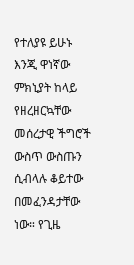የተለያዩ ይሁኑ
እንጂ ዋነኛው ምክኒያት ከላይ
የዘረዘርኳቸው መሰረታዊ ችግሮች ውስጥ ውስጡን ሲብላሉ ቆይተው በመፈንዳታቸው
ነው። የጊዜ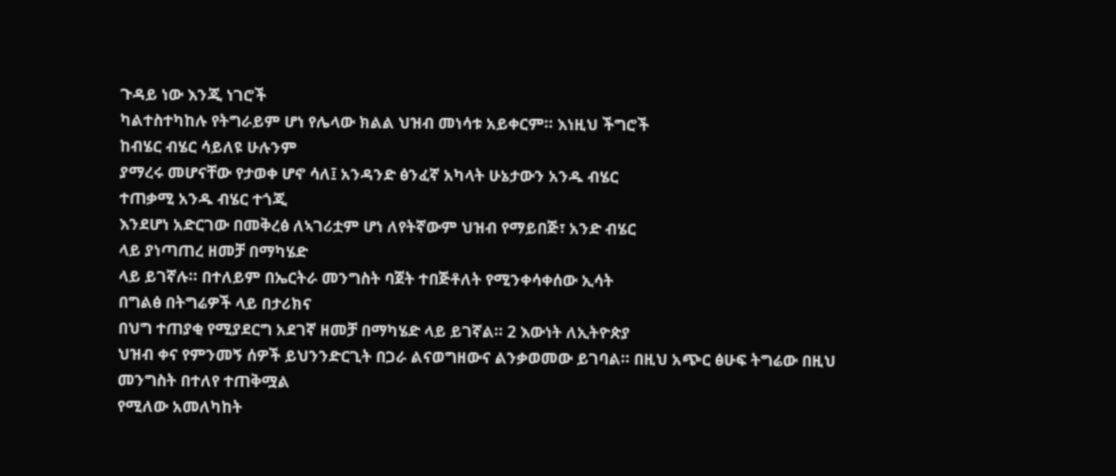ጉዳይ ነው እንጂ ነገሮች
ካልተስተካከሉ የትግራይም ሆነ የሌላው ክልል ህዝብ መነሳቱ አይቀርም። እነዚህ ችግሮች
ከብሄር ብሄር ሳይለዩ ሁሉንም
ያማረሩ መሆናቸው የታወቀ ሆኖ ሳለ፤ አንዳንድ ፅንፈኛ አካላት ሁኔታውን አንዱ ብሄር
ተጠቃሚ አንዱ ብሄር ተጎጂ
እንደሆነ አድርገው በመቅረፅ ለኣገሪቷም ሆነ ለየትኛውም ህዝብ የማይበጅ፣ አንድ ብሄር
ላይ ያነጣጠረ ዘመቻ በማካሄድ
ላይ ይገኛሉ። በተለይም በኤርትራ መንግስት ባጀት ተበጅቶለት የሚንቀሳቀሰው ኢሳት
በግልፅ በትግሬዎች ላይ በታሪክና
በህግ ተጠያቂ የሚያደርግ አደገኛ ዘመቻ በማካሄድ ላይ ይገኛል። 2 እውነት ለኢትዮጵያ
ህዝብ ቀና የምንመኝ ሰዎች ይህንንድርጊት በጋራ ልናወግዘውና ልንቃወመው ይገባል። በዚህ አጭር ፅሁፍ ትግሬው በዚህ
መንግስት በተለየ ተጠቅሟል
የሚለው አመለካከት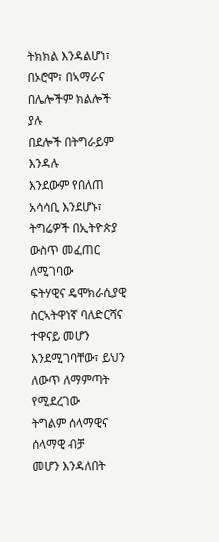ትክክል እንዳልሆነ፣ በኦሮሞ፣ በኣማራና በሌሎችም ክልሎች ያሉ
በደሎች በትግራይም እንዳሉ
እንደውም የበለጠ አሳሳቢ እንደሆኑ፣ ትግሬዎች በኢትዮጵያ ውስጥ መፈጠር ለሚገባው
ፍትሃዊና ዴሞክራሲያዊ ስርኣትዋነኛ ባለድርሻና ተዋናይ መሆን እንደሚገባቸው፣ ይህን ለውጥ ለማምጣት የሚደረገው
ትግልም ሰላማዊና ሰላማዊ ብቻ
መሆን እንዳለበት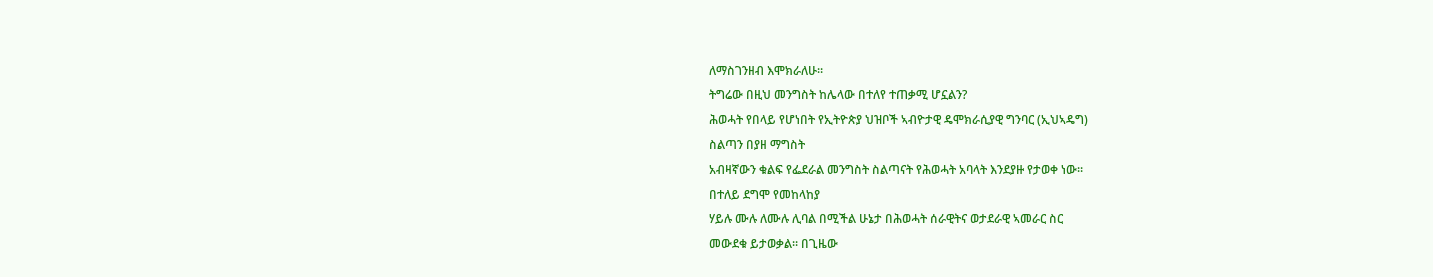ለማስገንዘብ እሞክራለሁ።
ትግሬው በዚህ መንግስት ከሌላው በተለየ ተጠቃሚ ሆኗልን?
ሕወሓት የበላይ የሆነበት የኢትዮጵያ ህዝቦች ኣብዮታዊ ዴሞክራሲያዊ ግንባር (ኢህኣዴግ)
ስልጣን በያዘ ማግስት
አብዛኛውን ቁልፍ የፌደራል መንግስት ስልጣናት የሕወሓት አባላት እንደያዙ የታወቀ ነው።
በተለይ ደግሞ የመከላከያ
ሃይሉ ሙሉ ለሙሉ ሊባል በሚችል ሁኔታ በሕወሓት ሰራዊትና ወታደራዊ ኣመራር ስር
መውደቁ ይታወቃል። በጊዜው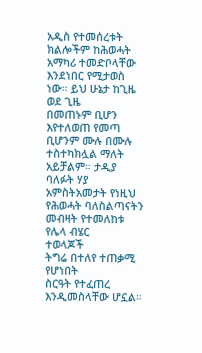አዲስ የተመሰረቱት ክልሎችም ከሕወሓት አማካሪ ተመድቦላቸው እንደነበር የሚታወስ
ነው። ይህ ሁኔታ ከጊዜ ወደ ጊዜ
በመጠኑም ቢሆን እየተለወጠ የመጣ ቢሆንም ሙሉ በሙሉ ተስተካክሏል ማለት
አይቻልም። ታዲያ ባለፉት ሃያ አምስትአመታት የነዚህ የሕወሓት ባለስልጣናትን መብዛት የተመለከቱ የሌላ ብሄር
ተወላጆች
ትግሬ በተለየ ተጠቃሚ የሆነበት
ስርዓት የተፈጠረ እንዲመስላቸው ሆኗል።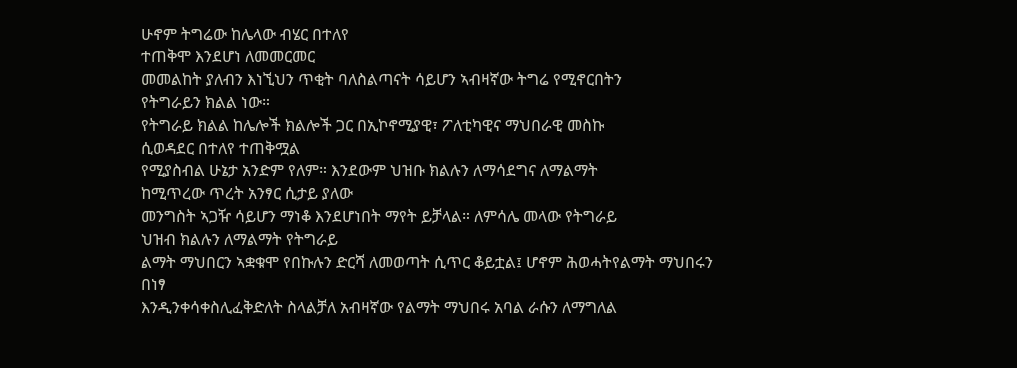ሁኖም ትግሬው ከሌላው ብሄር በተለየ
ተጠቅሞ እንደሆነ ለመመርመር
መመልከት ያለብን እነኚህን ጥቂት ባለስልጣናት ሳይሆን ኣብዛኛው ትግሬ የሚኖርበትን
የትግራይን ክልል ነው።
የትግራይ ክልል ከሌሎች ክልሎች ጋር በኢኮኖሚያዊ፣ ፖለቲካዊና ማህበራዊ መስኩ
ሲወዳደር በተለየ ተጠቅሟል
የሚያስብል ሁኔታ አንድም የለም። እንደውም ህዝቡ ክልሉን ለማሳደግና ለማልማት
ከሚጥረው ጥረት አንፃር ሲታይ ያለው
መንግስት ኣጋዥ ሳይሆን ማነቆ እንደሆነበት ማየት ይቻላል። ለምሳሌ መላው የትግራይ
ህዝብ ክልሉን ለማልማት የትግራይ
ልማት ማህበርን ኣቋቁሞ የበኩሉን ድርሻ ለመወጣት ሲጥር ቆይቷል፤ ሆኖም ሕወሓትየልማት ማህበሩን በነፃ
እንዲንቀሳቀስሊፈቅድለት ስላልቻለ አብዛኛው የልማት ማህበሩ አባል ራሱን ለማግለል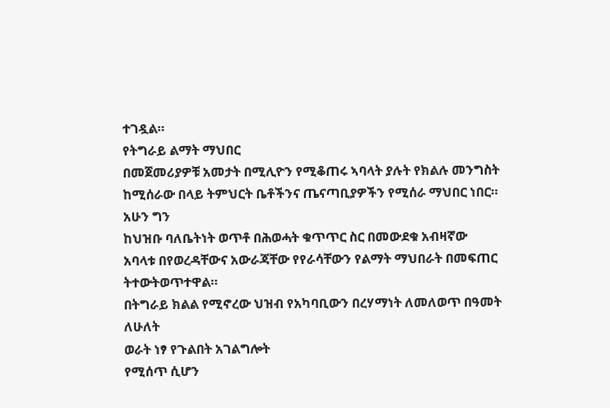ተገዷል።
የትግራይ ልማት ማህበር
በመጀመሪያዎቹ አመታት በሚሊዮን የሚቆጠሩ ኣባላት ያሉት የክልሉ መንግስት
ከሚሰራው በላይ ትምህርት ቤቶችንና ጤናጣቢያዎችን የሚሰራ ማህበር ነበር። አሁን ግን
ከህዝቡ ባለቤትነት ወጥቶ በሕወሓት ቁጥጥር ስር በመውደቁ አብዛኛው
አባላቱ በየወረዳቸውና አውራጃቸው የየራሳቸውን የልማት ማህበራት በመፍጠር ትተውትወጥተዋል።
በትግራይ ክልል የሚኖረው ህዝብ የአካባቢውን በረሃማነት ለመለወጥ በዓመት ለሁለት
ወራት ነፃ የጉልበት አገልግሎት
የሚሰጥ ሲሆን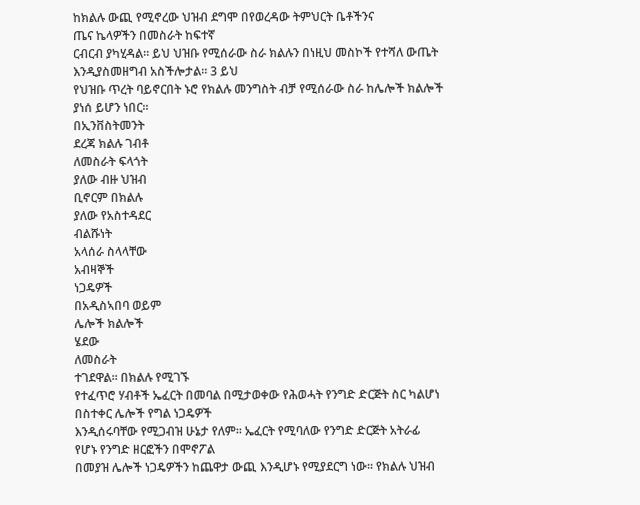ከክልሉ ውጪ የሚኖረው ህዝብ ደግሞ በየወረዳው ትምህርት ቤቶችንና
ጤና ኬላዎችን በመስራት ከፍተኛ
ርብርብ ያካሂዳል። ይህ ህዝቡ የሚሰራው ስራ ክልሉን በነዚህ መስኮች የተሻለ ውጤት
እንዲያስመዘግብ አስችሎታል። 3 ይህ
የህዝቡ ጥረት ባይኖርበት ኑሮ የክልሉ መንግስት ብቻ የሚሰራው ስራ ከሌሎች ክልሎች
ያነሰ ይሆን ነበር።
በኢንቨስትመንት
ደረጃ ክልሉ ገብቶ
ለመስራት ፍላጎት
ያለው ብዙ ህዝብ
ቢኖርም በክልሉ
ያለው የአስተዳደር
ብልሹነት
አላሰራ ስላላቸው
አብዛኞች
ነጋዴዎች
በአዲስኣበባ ወይም
ሌሎች ክልሎች
ሄደው
ለመስራት
ተገደዋል። በክልሉ የሚገኙ
የተፈጥሮ ሃብቶች ኤፈርት በመባል በሚታወቀው የሕወሓት የንግድ ድርጅት ስር ካልሆነ
በስተቀር ሌሎች የግል ነጋዴዎች
እንዲሰሩባቸው የሚጋብዝ ሁኔታ የለም። ኤፈርት የሚባለው የንግድ ድርጅት አትራፊ
የሆኑ የንግድ ዘርፎችን በሞኖፖል
በመያዝ ሌሎች ነጋዴዎችን ከጨዋታ ውጪ እንዲሆኑ የሚያደርግ ነው። የክልሉ ህዝብ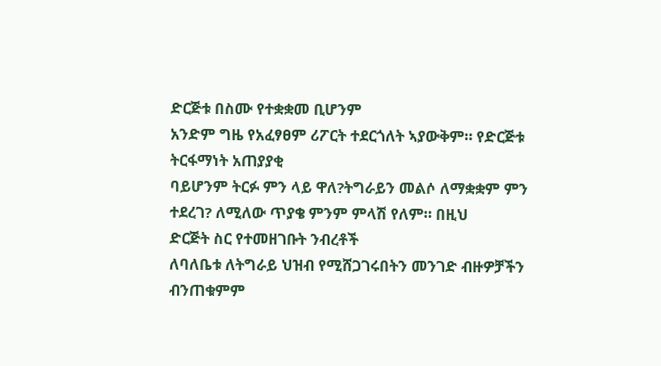ድርጅቱ በስሙ የተቋቋመ ቢሆንም
አንድም ግዜ የአፈፃፀም ሪፖርት ተደርጎለት ኣያውቅም። የድርጅቱ ትርፋማነት አጠያያቂ
ባይሆንም ትርፉ ምን ላይ ዋለ?ትግራይን መልሶ ለማቋቋም ምን ተደረገ? ለሚለው ጥያቄ ምንም ምላሽ የለም። በዚህ
ድርጅት ስር የተመዘገቡት ንብረቶች
ለባለቤቱ ለትግራይ ህዝብ የሚሸጋገሩበትን መንገድ ብዙዎቻችን ብንጠቁምም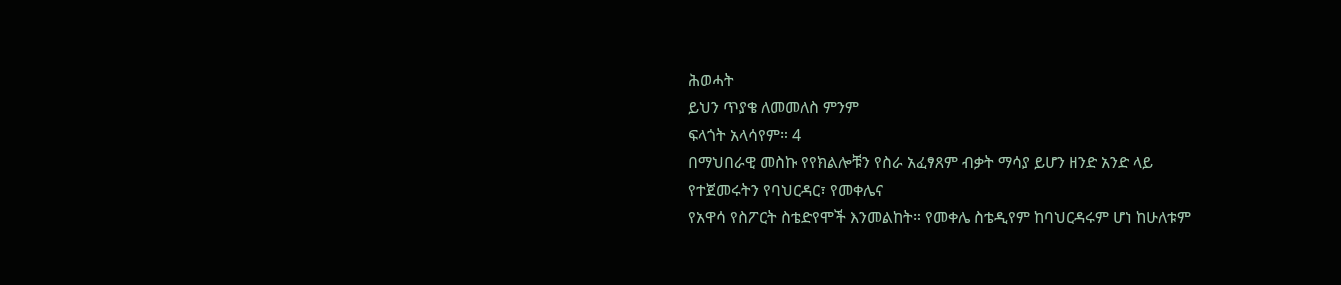ሕወሓት
ይህን ጥያቄ ለመመለስ ምንም
ፍላጎት አላሳየም። 4
በማህበራዊ መስኩ የየክልሎቹን የስራ አፈፃጸም ብቃት ማሳያ ይሆን ዘንድ አንድ ላይ
የተጀመሩትን የባህርዳር፣ የመቀሌና
የአዋሳ የስፖርት ስቴድየሞች እንመልከት። የመቀሌ ስቴዲየም ከባህርዳሩም ሆነ ከሁለቱም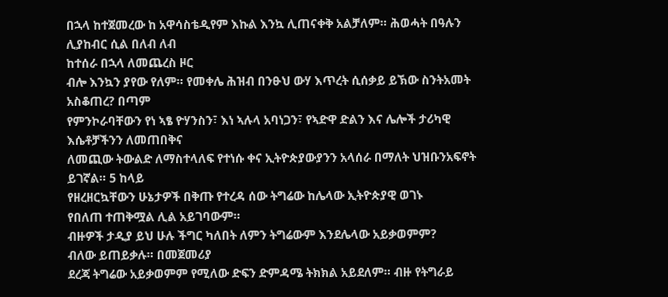በኋላ ከተጀመረው ከ አዋሳስቴዲየም እኩል እንኳ ሊጠናቀቅ አልቻለም። ሕወሓት በዓሉን ሊያከብር ሲል በለብ ለብ
ከተሰራ በኋላ ለመጨረስ ዞር
ብሎ እንኳን ያየው የለም። የመቀሌ ሕዝብ በንፁህ ውሃ እጥረት ሲሰቃይ ይኽው ስንትአመት አስቆጠረ? በጣም
የምንኮራባቸውን የነ ኣፄ ዮሃንስን፣ እነ ኣሉላ አባነጋን፣ የኣድዋ ድልን እና ሌሎች ታሪካዊ
እሴቶቻችንን ለመጠበቅና
ለመጪው ትውልድ ለማስተላለፍ የተነሱ ቀና ኢትዮጵያውያንን አላሰራ በማለት ህዝቡንአፍኖት ይገኛል። 5 ከላይ
የዘረዘርኳቸውን ሁኔታዎች በቅጡ የተረዳ ሰው ትግሬው ከሌላው ኢትዮጵያዊ ወገኑ
የበለጠ ተጠቅሟል ሊል አይገባውም።
ብዙዎች ታዲያ ይህ ሁሉ ችግር ካለበት ለምን ትግሬውም እንደሌላው አይቃወምም?
ብለው ይጠይቃሉ። በመጀመሪያ
ደረጃ ትግሬው አይቃወምም የሚለው ድፍን ድምዳሜ ትክክል አይደለም። ብዙ የትግራይ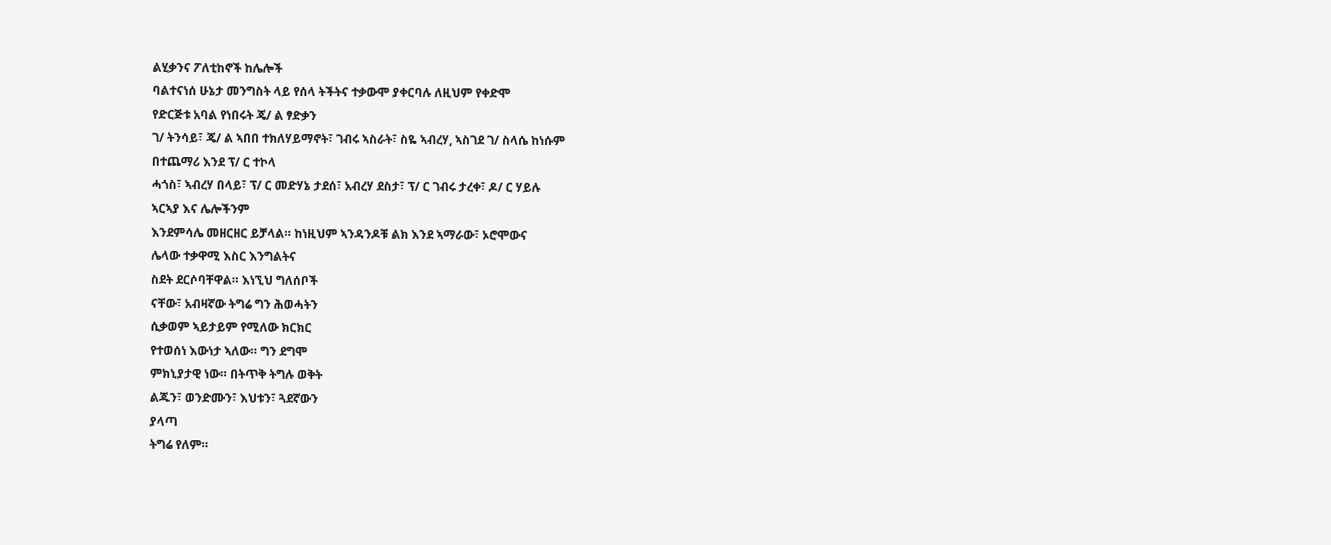ልሂቃንና ፖለቲከኖች ከሌሎች
ባልተናነሰ ሁኔታ መንግስት ላይ የሰላ ትችትና ተቃውሞ ያቀርባሉ ለዚህም የቀድሞ
የድርጅቱ አባል የነበሩት ጄ/ ል ፃድቃን
ገ/ ትንሳይ፣ ጄ/ ል ኣበበ ተክለሃይማኖት፣ ገብሩ ኣስራት፣ ስዬ ኣብረሃ, ኣስገደ ገ/ ስላሴ ከነሱም
በተጨማሪ እንደ ፕ/ ር ተኮላ
ሓጎስ፣ ኣብረሃ በላይ፣ ፕ/ ር መድሃኔ ታደሰ፣ አብረሃ ደስታ፣ ፕ/ ር ገብሩ ታረቀ፣ ዶ/ ር ሃይሉ
ኣርኣያ እና ሌሎችንም
እንደምሳሌ መዘርዘር ይቻላል። ከነዚህም ኣንዳንዶቹ ልክ እንደ ኣማራው፣ ኦሮሞውና
ሌላው ተቃዋሚ እስር እንግልትና
ስደት ደርሶባቸዋል። እነኚህ ግለሰቦች
ናቸው፣ አብዛኛው ትግሬ ግን ሕወሓትን
ሲቃወም ኣይታይም የሚለው ክርክር
የተወሰነ እውነታ ኣለው። ግን ደግሞ
ምክኒያታዊ ነው። በትጥቅ ትግሉ ወቅት
ልጁን፣ ወንድሙን፣ እህቱን፣ ጓደኛውን
ያላጣ
ትግሬ የለም።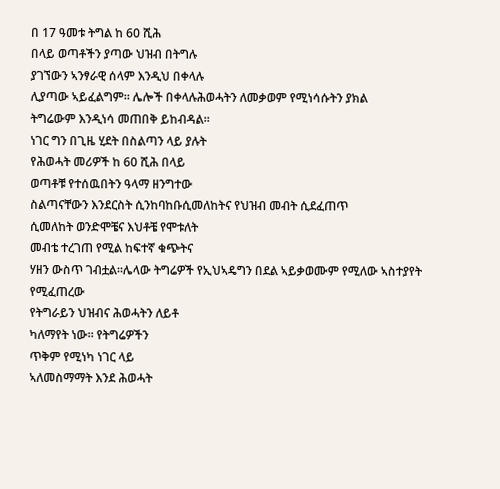በ 17 ዓመቱ ትግል ከ 60 ሺሕ
በላይ ወጣቶችን ያጣው ህዝብ በትግሉ
ያገኘውን ኣንፃራዊ ሰላም እንዲህ በቀላሉ
ሊያጣው ኣይፈልግም። ሌሎች በቀላሉሕወሓትን ለመቃወም የሚነሳሱትን ያክል
ትግሬውም እንዲነሳ መጠበቅ ይከብዳል።
ነገር ግን በጊዜ ሂደት በስልጣን ላይ ያሉት
የሕወሓት መሪዎች ከ 60 ሺሕ በላይ
ወጣቶቹ የተሰዉበትን ዓላማ ዘንግተው
ስልጣናቸውን እንደርስት ሲንከባከቡሲመለከትና የህዝብ መብት ሲደፈጠጥ
ሲመለከት ወንድሞቼና እህቶቼ የሞቱለት
መብቴ ተረገጠ የሚል ከፍተኛ ቁጭትና
ሃዘን ውስጥ ገብቷል።ሌላው ትግሬዎች የኢህኣዴግን በደል ኣይቃወሙም የሚለው ኣስተያየት የሚፈጠረው
የትግራይን ህዝብና ሕወሓትን ለይቶ
ካለማየት ነው። የትግሬዎችን
ጥቅም የሚነካ ነገር ላይ
ኣለመስማማት እንደ ሕወሓት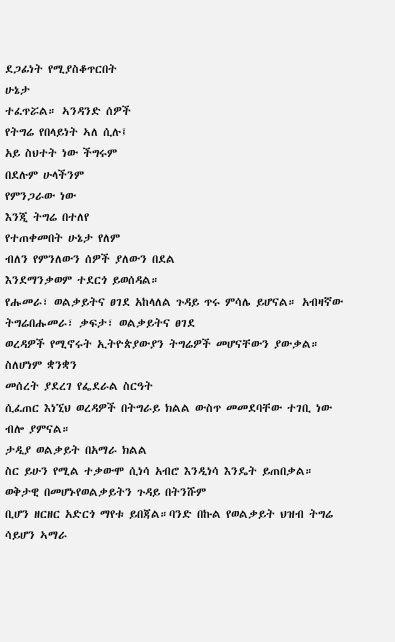ደጋፊነት የሚያስቆጥርበት
ሁኔታ
ተፈጥሯል። ኣንዳንድ ሰዎች
የትግሬ የበላይነት ኣለ ሲሉ፤
አይ ስህተት ነው ችግሩም
በደሉም ሁላችንም
የምንጋራው ነው
እንጂ ትግሬ በተለየ
የተጠቀመበት ሁኔታ የለም
ብለን የምንለውን ሰዎች ያለውን በደል
እንደማንቃወም ተደርጎ ይወሰዳል።
የሑመራ፣ ወልቃይትና ፀገደ አከላለል ጉዳይ ጥሩ ምሳሌ ይሆናል። አብዛኛው ትግሬበሑመራ፣ ቃፍታ፣ ወልቃይትና ፀገደ
ወረዳዎች የሚኖሩት ኢትዮጵያውያን ትግሬዎች መሆናቸውን ያውቃል። ስለሆነም ቋንቋን
መሰረት ያደረገ የፌደራል ስርዓት
ሲፈጠር እነኚህ ወረዳዎች በትግራይ ክልል ውስጥ መመደባቸው ተገቢ ነው ብሎ ያምናል።
ታዲያ ወልቃይት በአማራ ክልል
ስር ይሁን የሚል ተቃውሞ ሲነሳ አብሮ እንዲነሳ እንዴት ይጠበቃል። ወቅታዊ በመሆኑየወልቃይትን ጉዳይ በትንሹም
ቢሆን ዘርዘር አድርጎ ማየቱ ይበጃል።ባንድ በኩል የወልቃይት ህዝብ ትግሬ ሳይሆን ኣማራ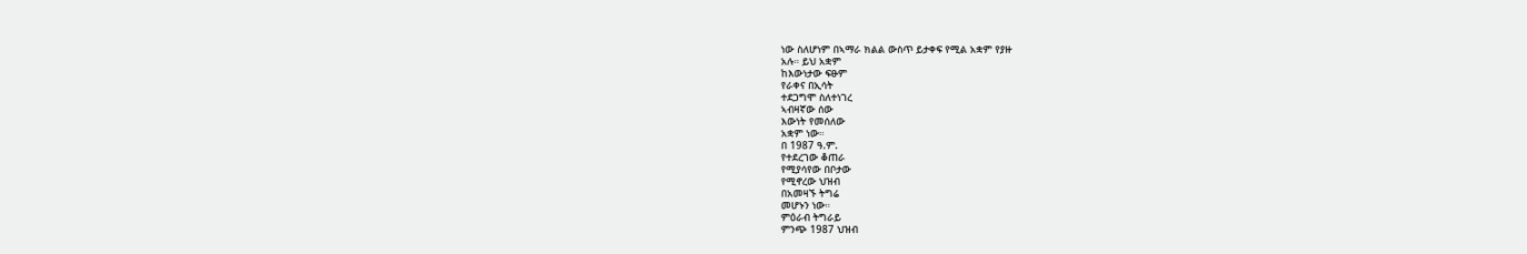ነው ስለሆነም በኣማራ ክልል ውስጥ ይታቀፍ የሚል አቋም የያዙ
አሉ። ይህ አቋም
ከእውነታው ፍፁም
የራቀና በኢሳት
ተደጋግሞ ስለተነገረ
ኣብዛኛው ሰው
እውነት የመሰለው
አቋም ነው።
በ 1987 ዓ.ም.
የተደረገው ቆጠራ
የሚያሳየው በቦታው
የሚኖረው ህዝብ
በአመዛኙ ትግሬ
መሆኑን ነው።
ምዕራብ ትግራይ
ምንጭ 1987 ህዝብ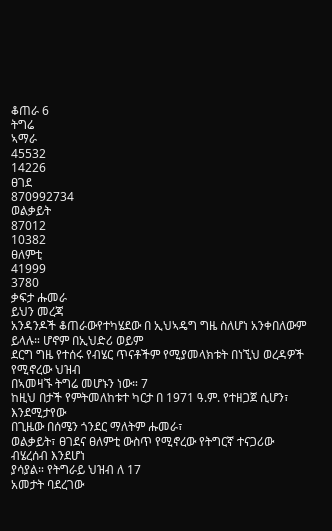ቆጠራ 6
ትግሬ
ኣማራ
45532
14226
ፀገደ
870992734
ወልቃይት
87012
10382
ፀለምቲ
41999
3780
ቃፍታ ሑመራ
ይህን መረጃ
አንዳንዶች ቆጠራውየተካሄደው በ ኢህኣዴግ ግዜ ስለሆነ አንቀበለውም
ይላሉ። ሆኖም በኢህድሪ ወይም
ደርግ ግዜ የተሰሩ የብሄር ጥናቶችም የሚያመላክቱት በነኚህ ወረዳዎች የሚኖረው ህዝብ
በኣመዛኙ ትግሬ መሆኑን ነው። 7
ከዚህ በታች የምትመለከቱተ ካርታ በ 1971 ዓ.ም. የተዘጋጀ ሲሆን፣ እንደሚታየው
በጊዜው በሰሜን ጎንደር ማለትም ሑመራ፣
ወልቃይት፣ ፀገደና ፀለምቲ ውስጥ የሚኖረው የትግርኛ ተናጋሪው ብሄረሰብ እንደሆነ
ያሳያል። የትግራይ ህዝብ ለ 17
አመታት ባደረገው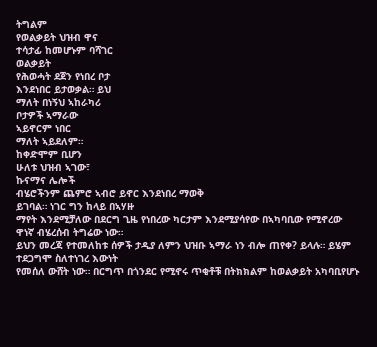ትግልም
የወልቃይት ህዝብ ዋና
ተሳታፊ ከመሆኑም ባሻገር
ወልቃይት
የሕወሓት ደጀን የነበረ ቦታ
እንደነበር ይታወቃል። ይህ
ማለት በነኝህ ኣከራካሪ
ቦታዎች ኣማራው
ኣይኖርም ነበር
ማለት ኣይደለም።
ከቀድሞም ቢሆን
ሁለቱ ህዝብ ኣገው፣
ኩናማና ሌሎች
ብሄሮችንም ጨምሮ ኣብሮ ይኖር እንደነበረ ማወቅ
ይገባል። ነገር ግን ከላይ በኣሃዙ
ማየት እንደሚቻለው በደርግ ጊዜ የነበረው ካርታም እንደሚያሳየው በኣካባቢው የሚኖረው
ዋነኛ ብሄረሰብ ትግሬው ነው።
ይህን መረጃ የተመለከቱ ሰዎች ታዲያ ለምን ህዝቡ ኣማራ ነን ብሎ ጠየቀ? ይላሉ። ይሄም
ተደጋግሞ ስለተነገረ እውነት
የመሰለ ውሸት ነው። በርግጥ በጎንደር የሚኖሩ ጥቂቶቹ በትክክልም ከወልቃይት አካባቢየሆኑ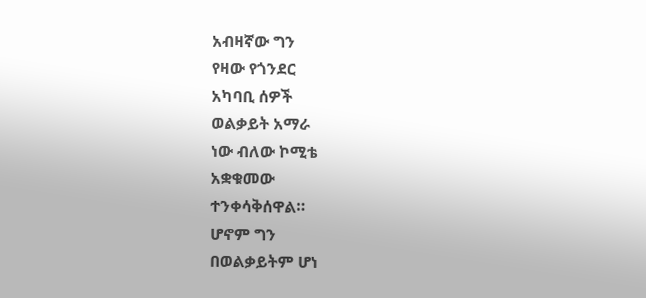አብዛኛው ግን
የዛው የጎንደር
አካባቢ ሰዎች
ወልቃይት አማራ
ነው ብለው ኮሚቴ
አቋቁመው
ተንቀሳቅሰዋል።
ሆኖም ግን
በወልቃይትም ሆነ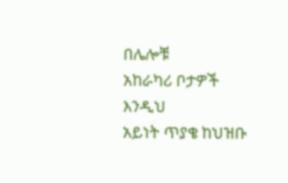በሌሎቹ
አከራካሪ ቦታዎች
እንዲህ
አይነት ጥያቄ ከህዝቡ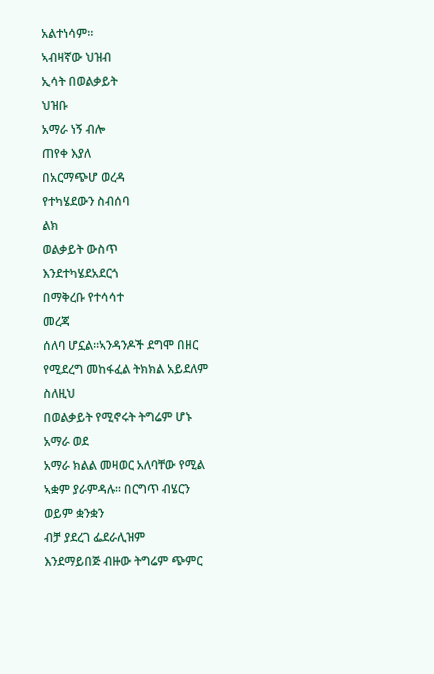አልተነሳም።
ኣብዛኛው ህዝብ
ኢሳት በወልቃይት
ህዝቡ
አማራ ነኝ ብሎ
ጠየቀ እያለ
በአርማጭሆ ወረዳ
የተካሄደውን ስብሰባ
ልክ
ወልቃይት ውስጥ
እንደተካሄደአደርጎ
በማቅረቡ የተሳሳተ
መረጃ
ሰለባ ሆኗል።ኣንዳንዶች ደግሞ በዘር የሚደረግ መከፋፈል ትክክል አይደለም ስለዚህ
በወልቃይት የሚኖሩት ትግሬም ሆኑ አማራ ወደ
አማራ ክልል መዛወር አለባቸው የሚል ኣቋም ያራምዳሉ። በርግጥ ብሄርን ወይም ቋንቋን
ብቻ ያደረገ ፌደራሊዝም
እንደማይበጅ ብዙው ትግሬም ጭምር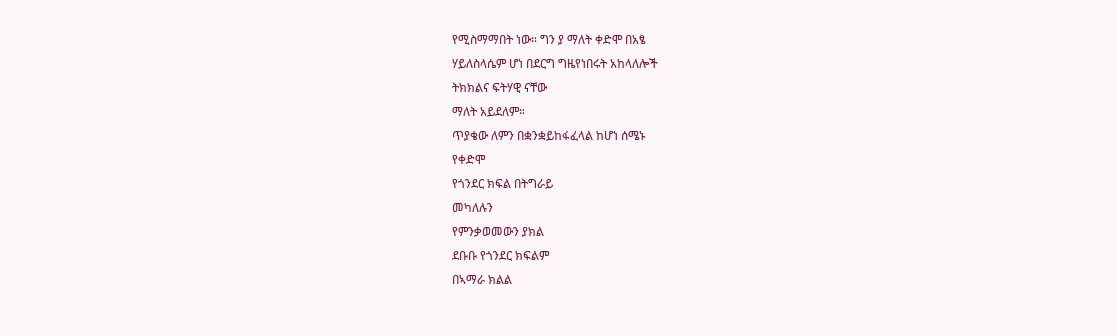የሚስማማበት ነው። ግን ያ ማለት ቀድሞ በአፄ
ሃይለስላሴም ሆነ በደርግ ግዜየነበሩት አከላለሎች
ትክክልና ፍትሃዊ ናቸው
ማለት አይደለም።
ጥያቄው ለምን በቋንቋይከፋፈላል ከሆነ ሰሜኑ
የቀድሞ
የጎንደር ክፍል በትግራይ
መካለሉን
የምንቃወመውን ያክል
ደቡቡ የጎንደር ክፍልም
በኣማራ ክልል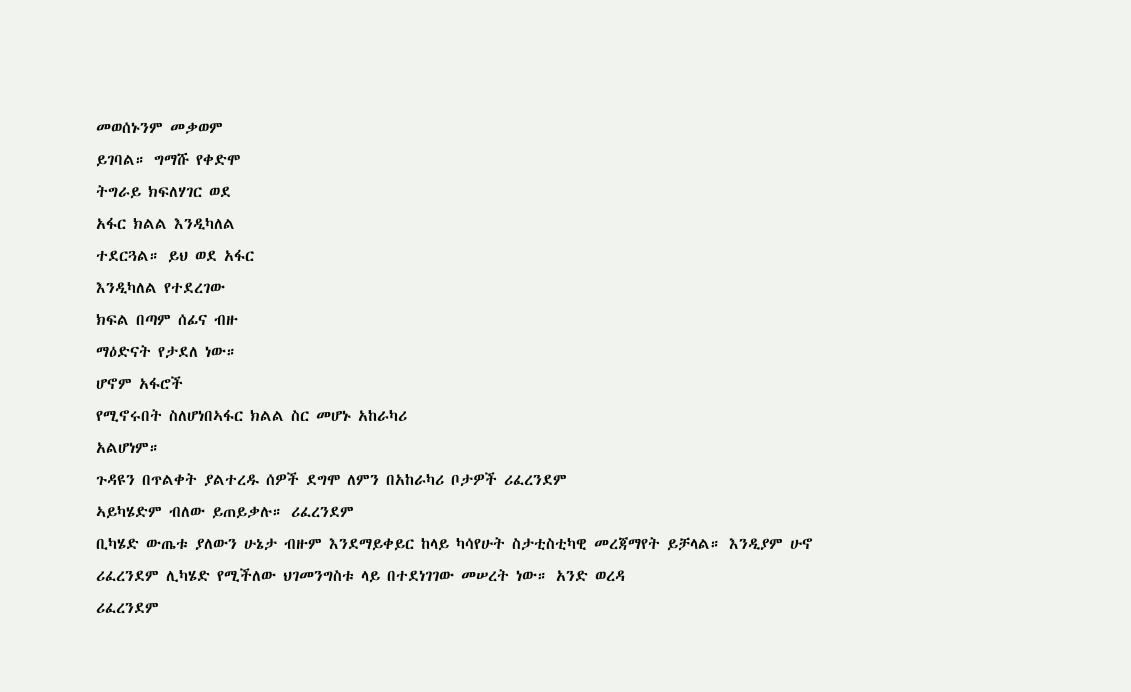መወሰኑንም መቃወም
ይገባል። ግማሹ የቀድሞ
ትግራይ ክፍለሃገር ወደ
አፋር ክልል እንዲካለል
ተደርጓል። ይህ ወደ አፋር
እንዲካለል የተደረገው
ክፍል በጣም ሰፊና ብዙ
ማዕድናት የታደለ ነው።
ሆኖም አፋሮች
የሚኖሩበት ስለሆነበኣፋር ክልል ስር መሆኑ አከራካሪ
አልሆነም።
ጉዳዩን በጥልቀት ያልተረዱ ሰዎች ደግሞ ለምን በአከራካሪ ቦታዎች ሪፈረንደም
ኣይካሄድም ብለው ይጠይቃሉ። ሪፈረንደም
ቢካሄድ ውጤቱ ያለውን ሁኔታ ብዙም እንደማይቀይር ከላይ ካሳየሁት ስታቲስቲካዊ መረጃማየት ይቻላል። እንዲያም ሁኖ
ሪፈረንደም ሊካሄድ የሚችለው ህገመንግስቱ ላይ በተደነገገው መሠረት ነው። አንድ ወረዳ
ሪፈረንደም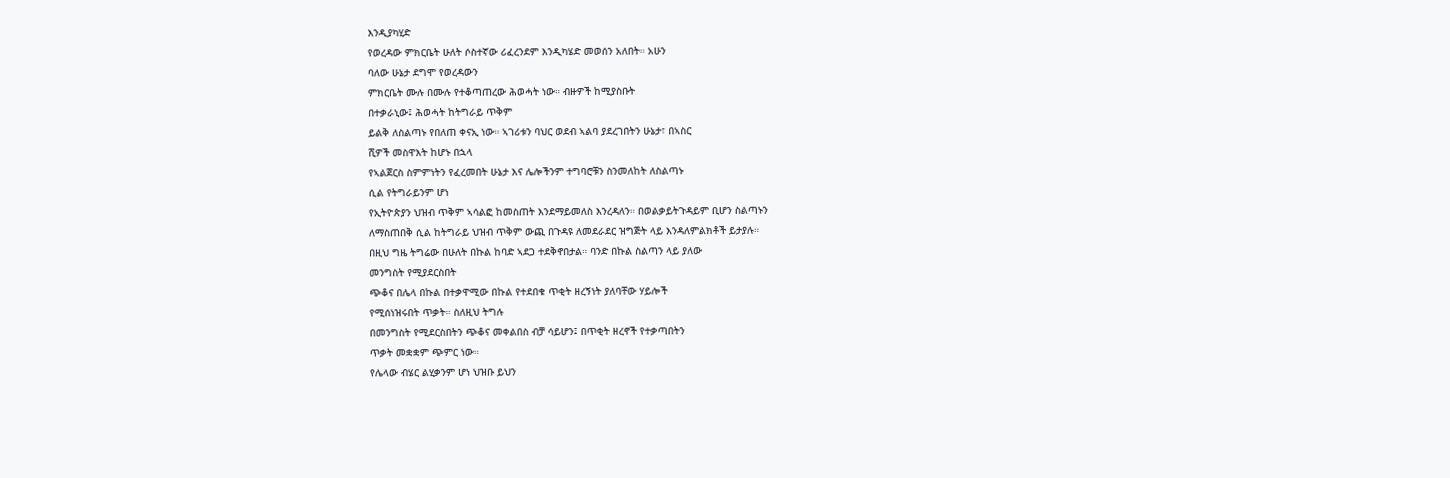እንዲያካሂድ
የወረዳው ምክርቤት ሁለት ሶስተኛው ሪፈረንደም እንዲካሄድ መወሰን አለበት። አሁን
ባለው ሁኔታ ደግሞ የወረዳውን
ምክርቤት ሙሉ በሙሉ የተቆጣጠረው ሕወሓት ነው። ብዙዎች ከሚያስቡት
በተቃራኒው፤ ሕወሓት ከትግራይ ጥቅም
ይልቅ ለስልጣኑ የበለጠ ቀናኢ ነው። ኣገሪቱን ባህር ወደብ ኣልባ ያደረገበትን ሁኔታ፣ በኣስር
ሺዎች መስዋእት ከሆኑ በኋላ
የኣልጀርስ ስምምነትን የፈረመበት ሁኔታ እና ሌሎችንም ተግባሮቹን ስንመለከት ለስልጣኑ
ሲል የትግራይንም ሆነ
የኢትዮጵያን ህዝብ ጥቅም ኣሳልፎ ከመስጠት እንደማይመለስ እንረዳለን። በወልቃይትጉዳይም ቢሆን ስልጣኑን
ለማስጠበቅ ሲል ከትግራይ ህዝብ ጥቅም ውጪ በጉዳዩ ለመደራደር ዝግጅት ላይ እንዳለምልክቶች ይታያሉ።
በዚህ ግዜ ትግሬው በሁለት በኩል ከባድ ኣደጋ ተደቅኖበታል። ባንድ በኩል ስልጣን ላይ ያለው
መንግስት የሚያደርስበት
ጭቆና በሌላ በኩል በተቃዋሚው በኩል የተደበቁ ጥቂት ዘረኝነት ያለባቸው ሃይሎች
የሚሰነዝሩበት ጥቃት። ስለዚህ ትግሉ
በመንግስት የሚደርስበትን ጭቆና መቀልበስ ብቻ ሳይሆን፤ በጥቂት ዘረኖች የተቃጣበትን
ጥቃት መቋቋም ጭምር ነው።
የሌላው ብሄር ልሂቃንም ሆነ ህዝቡ ይህን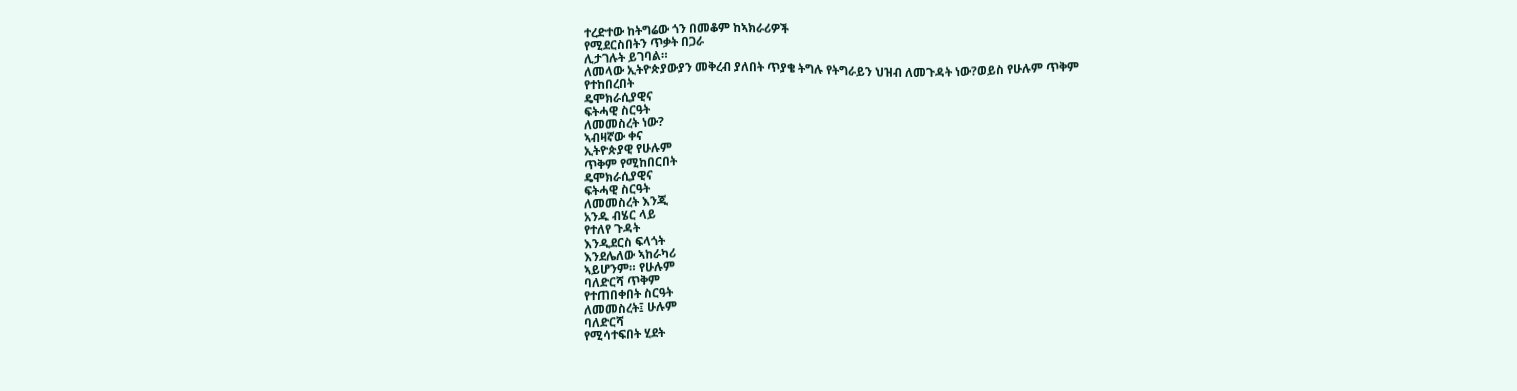ተረድተው ከትግሬው ጎን በመቆም ከኣክራሪዎች
የሚደርስበትን ጥቃት በጋራ
ሊታገሉት ይገባል።
ለመላው ኢትዮጵያውያን መቅረብ ያለበት ጥያቄ ትግሉ የትግራይን ህዝብ ለመጉዳት ነው?ወይስ የሁሉም ጥቅም
የተከበረበት
ዴሞክራሲያዊና
ፍትሓዊ ስርዓት
ለመመስረት ነው?
ኣብዛኛው ቀና
ኢትዮጵያዊ የሁሉም
ጥቅም የሚከበርበት
ዴሞክራሲያዊና
ፍትሓዊ ስርዓት
ለመመስረት እንጂ
አንዱ ብሄር ላይ
የተለየ ጉዳት
እንዲደርስ ፍላጎት
እንደሌለው ኣከራካሪ
ኣይሆንም። የሁሉም
ባለድርሻ ጥቅም
የተጠበቀበት ስርዓት
ለመመስረት፤ ሁሉም
ባለድርሻ
የሚሳተፍበት ሂደት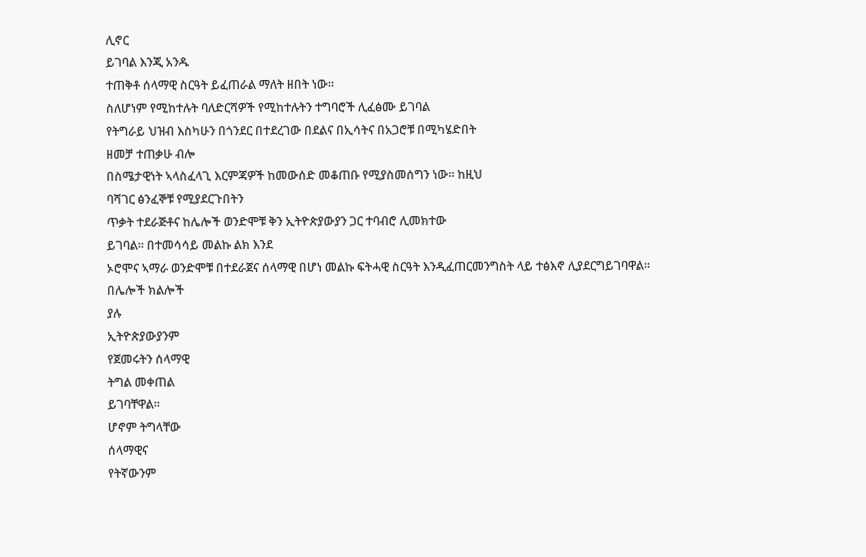ሊኖር
ይገባል እንጂ አንዱ
ተጠቅቶ ሰላማዊ ስርዓት ይፈጠራል ማለት ዘበት ነው።
ስለሆነም የሚከተሉት ባለድርሻዎች የሚከተሉትን ተግባሮች ሊፈፅሙ ይገባል
የትግራይ ህዝብ እስካሁን በጎንደር በተደረገው በደልና በኢሳትና በአጋሮቹ በሚካሄድበት
ዘመቻ ተጠቃሁ ብሎ
በስሜታዊነት ኣላስፈላጊ እርምጃዎች ከመውሰድ መቆጠቡ የሚያስመሰግን ነው። ከዚህ
ባሻገር ፅንፈኞቹ የሚያደርጉበትን
ጥቃት ተደራጅቶና ከሌሎች ወንድሞቹ ቅን ኢትዮጵያውያን ጋር ተባብሮ ሊመክተው
ይገባል። በተመሳሳይ መልኩ ልክ እንደ
ኦሮሞና ኣማራ ወንድሞቹ በተደራጀና ሰላማዊ በሆነ መልኩ ፍትሓዊ ስርዓት እንዲፈጠርመንግስት ላይ ተፅእኖ ሊያደርግይገባዋል።
በሌሎች ክልሎች
ያሉ
ኢትዮጵያውያንም
የጀመሩትን ሰላማዊ
ትግል መቀጠል
ይገባቸዋል።
ሆኖም ትግላቸው
ሰላማዊና
የትኛውንም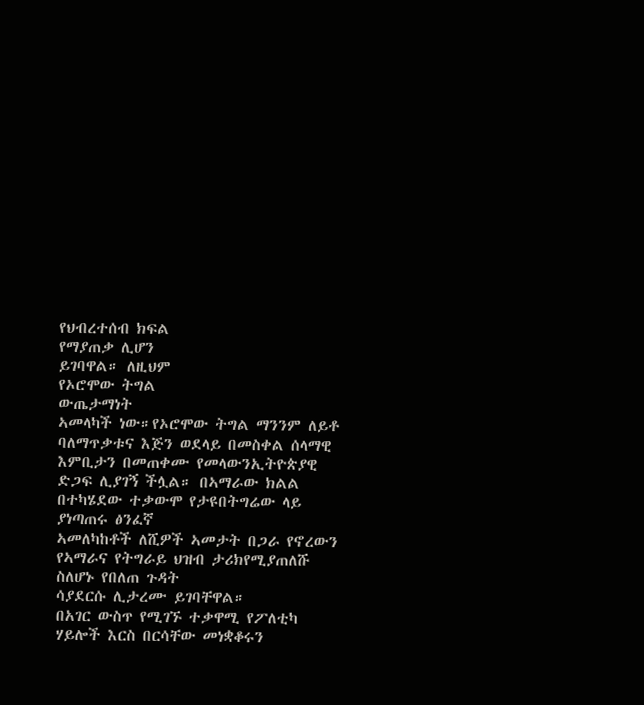የህብረተሰብ ክፍል
የማያጠቃ ሊሆን
ይገባዋል። ለዚህም
የኦሮሞው ትግል
ውጤታማነት
ኣመላካች ነው።የኦሮሞው ትግል ማንንም ለይቶ ባለማጥቃቱና እጅን ወደላይ በመስቀል ሰላማዊ
እምቢታን በመጠቀሙ የመላውንኢትዮጵያዊ ድጋፍ ሊያገኝ ችሏል። በኣማራው ክልል በተካሄደው ተቃውሞ የታዩበትግሬው ላይ ያነጣጠሩ ፅንፈኛ
ኣመለካከቶች ለሺዎች ኣመታት በጋራ የኖረውን የኣማራና የትግራይ ህዝብ ታሪክየሚያጠለሹ ስለሆኑ የበለጠ ጉዳት
ሳያደርሱ ሊታረሙ ይገባቸዋል።
በአገር ውስጥ የሚገኙ ተቃዋሚ የፖለቲካ ሃይሎች እርስ በርሳቸው መነቋቆሩን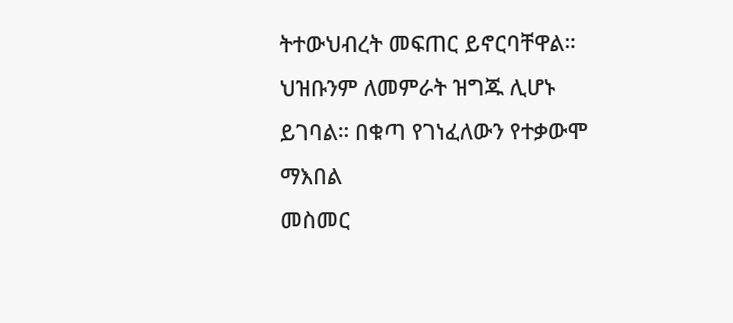ትተውህብረት መፍጠር ይኖርባቸዋል።
ህዝቡንም ለመምራት ዝግጁ ሊሆኑ ይገባል። በቁጣ የገነፈለውን የተቃውሞ ማእበል
መስመር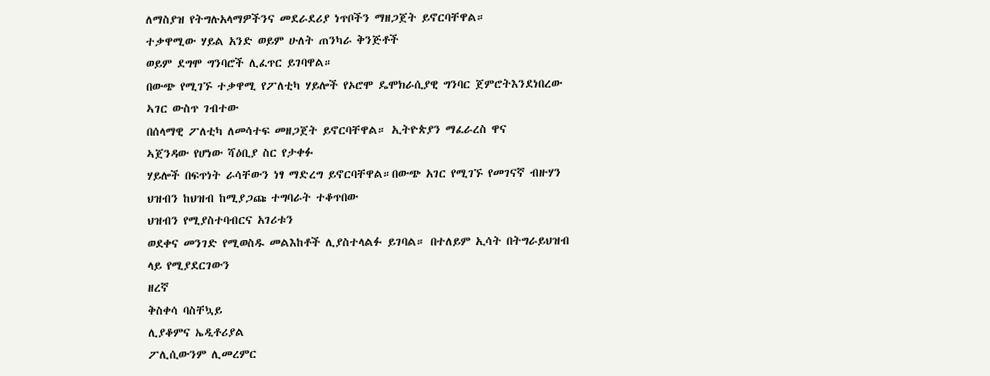ለማስያዝ የትግሉአላማዎችንና መደራደሪያ ነጥቦችን ማዘጋጀት ይኖርባቸዋል።
ተቃዋሚው ሃይል አንድ ወይም ሁለት ጠንካራ ቅንጅቶች
ወይም ደግሞ ግንባሮች ሊፈጥር ይገባዋል።
በውጭ የሚገኙ ተቃዋሚ የፖለቲካ ሃይሎች የኦሮሞ ዴሞክራሲያዊ ግንባር ጀምሮትእንደነበረው ኣገር ውስጥ ገብተው
በሰላማዊ ፖለቲካ ለመሳተፍ መዘጋጀት ይኖርባቸዋል። ኢትዮጵያን ማፈራረስ ዋና
ኣጀንዳው የሆነው ሻዕቢያ ስር የታቀፉ
ሃይሎች በፍጥነት ራሳቸውን ነፃ ማድረግ ይኖርባቸዋል።በውጭ አገር የሚገኙ የመገናኛ ብዙሃን ህዝብን ከህዝብ ከሚያጋጩ ተግባራት ተቆጥበው
ህዝብን የሚያስተባብርና አገሪቱን
ወደቀና መንገድ የሚወስዱ መልእከቶች ሊያስተላልፉ ይገባል። በተለይም ኢሳት በትግራይህዝብ ላይ የሚያደርገውን
ዘረኛ
ቅስቀሳ ባስቸኳይ
ሊያቆምና ኤዲቶሪያል
ፖሊሲውንም ሊመረምር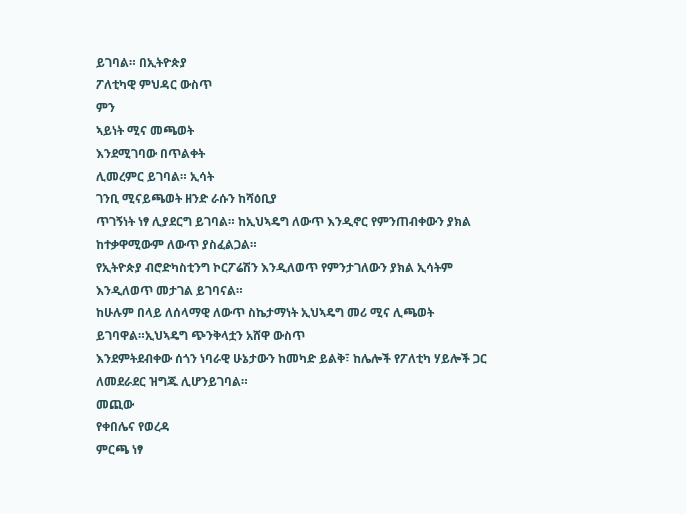ይገባል። በኢትዮጵያ
ፖለቲካዊ ምህዳር ውስጥ
ምን
ኣይነት ሚና መጫወት
እንደሚገባው በጥልቀት
ሊመረምር ይገባል። ኢሳት
ገንቢ ሚናይጫወት ዘንድ ራሱን ከሻዕቢያ
ጥገኝነት ነፃ ሊያደርግ ይገባል። ከኢህኣዴግ ለውጥ እንዲኖር የምንጠብቀውን ያክል
ከተቃዋሚውም ለውጥ ያስፈልጋል።
የኢትዮጵያ ብሮድካስቲንግ ኮርፖሬሽን እንዲለወጥ የምንታገለውን ያክል ኢሳትም
እንዲለወጥ መታገል ይገባናል።
ከሁሉም በላይ ለሰላማዊ ለውጥ ስኬታማነት ኢህኣዴግ መሪ ሚና ሊጫወት ይገባዋል።ኢህኣዴግ ጭንቅላቷን አሸዋ ውስጥ
እንደምትደብቀው ሰጎን ነባራዊ ሁኔታውን ከመካድ ይልቅ፣ ከሌሎች የፖለቲካ ሃይሎች ጋር
ለመደራደር ዝግጁ ሊሆንይገባል።
መጪው
የቀበሌና የወረዳ
ምርጫ ነፃ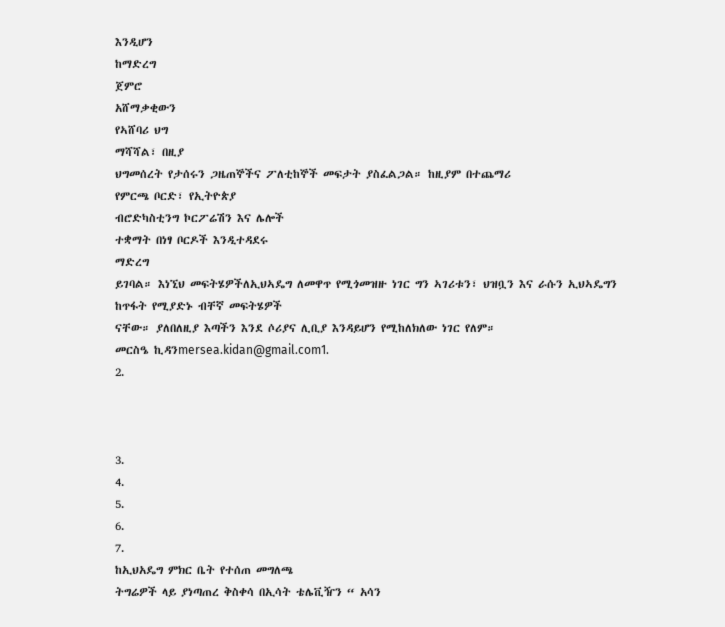እንዲሆን
ከማድረግ
ጀምሮ
አሸማቃቂውን
የኣሸባሪ ህግ
ማሻሻል፣ በዚያ
ህግመሰረት የታሰሩን ጋዜጠኞችና ፖለቲከኞች መፍታት ያስፈልጋል። ከዚያም በተጨማሪ
የምርጫ ቦርድ፣ የኢትዮጵያ
ብሮድካስቲንግ ኮርፖሬሽን እና ሌሎች
ተቋማት በነፃ ቦርዶች እንዲተዳደሩ
ማድረግ
ይገባል። እነኚህ መፍትሄዎችለኢህኣዴግ ለመዋጥ የሚጎመዝዙ ነገር ግን ኣገሪቱን፣ ህዝቧን እና ራሱን ኢህኣዴግን
ከጥፋት የሚያድኑ ብቸኛ መፍትሄዎች
ናቸው። ያለበለዚያ እጣችን እንደ ሶሪያና ሊቢያ እንዳይሆን የሚከለክለው ነገር የለም።
መርስዔ ኪዳንmersea.kidan@gmail.com1.
2.



3.
4.
5.
6.
7.
ከኢህአዴግ ምክር ቤት የተሰጠ መግለጫ
ትግሬዎች ላይ ያነጣጠረ ቅስቀሳ በኢሳት ቴሌቪዥን “ አሳን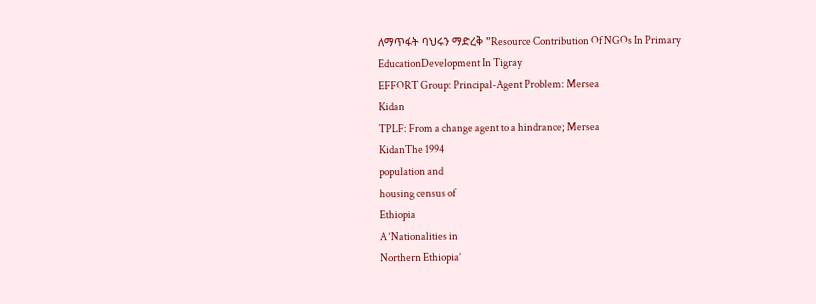ለማጥፋት ባህሩን ማድረቅ ”Resource Contribution Of NGOs In Primary EducationDevelopment In Tigray
EFFORT Group: Principal-Agent Problem: Mersea
Kidan
TPLF: From a change agent to a hindrance; Mersea
KidanThe 1994
population and
housing census of
Ethiopia
A ‘Nationalities in
Northern Ethiopia’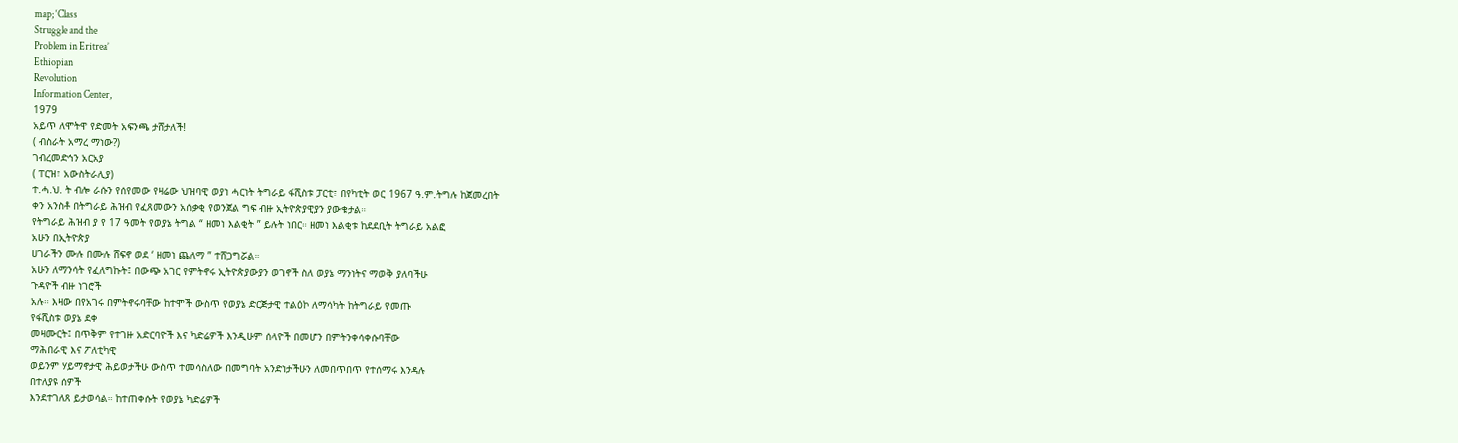map; ‘Class
Struggle and the
Problem in Eritrea’
Ethiopian
Revolution
Information Center,
1979
አይጥ ለሞትዋ የድመት አፍንጫ ታሸታለች!
( ብስራት አማረ ማነው?)
ገብረመድኅን አርአያ
( ፐርዝ፣ አውስትራሊያ)
ተ.ሓ.ህ. ት ብሎ ራሱን የሰየመው የዛሬው ህዝባዊ ወያነ ሓርነት ትግራይ ፋሺስቱ ፓርቲ፣ በየካቲት ወር 1967 ዓ.ም.ትግሉ ከጀመረበት
ቀን አንስቶ በትግራይ ሕዝብ የፈጸመውን አሰቃቂ የወንጀል ግፍ ብዙ ኢትዮጵያዊያን ያውቁታል።
የትግራይ ሕዝብ ያ የ 17 ዓመት የወያኔ ትግል “ ዘመነ እልቂት ” ይሉት ነበር። ዘመነ እልቂቱ ከደደቢት ትግራይ አልፎ
አሁን በኢትዮጵያ
ሀገራችን ሙሉ በሙሉ ሸፍኖ ወደ ‘ ዘመነ ጨለማ ” ተሸጋግሯል።
አሁን ለማንሳት የፈለግኩት፤ በውጭ አገር የምትኖሩ ኢትዮጵያውያን ወገኖች ስለ ወያኔ ማንነትና ማወቅ ያለባችሁ
ጉዳዮች ብዙ ነገሮች
አሉ። እዛው በየአገሩ በምትኖሩባቸው ከተሞች ውስጥ የወያኔ ድርጅታዊ ተልዕኮ ለማሳካት ከትግራይ የመጡ
የፋሺስቱ ወያኔ ደቀ
መዛሙርት፤ በጥቅም የተገዙ አድርባዮች እና ካድሬዎች እንዲሁም ሰላዮች በመሆን በምትንቀሳቀሱባቸው
ማሕበራዊ እና ፖለቲካዊ
ወይንም ሃይማኖታዊ ሕይወታችሁ ውስጥ ተመሳስለው በመግባት አንድነታችሁን ለመበጥበጥ የተሰማሩ እንዳሉ
በተለያዩ ሰዎች
እንደተገለጸ ይታወሳል። ከተጠቀሱት የወያኔ ካድሬዎች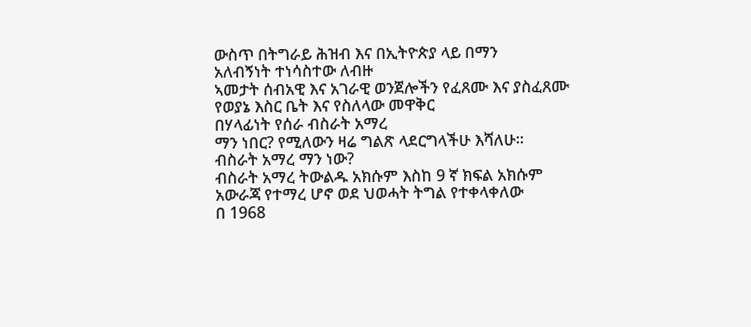ውስጥ በትግራይ ሕዝብ እና በኢትዮጵያ ላይ በማን
አለብኝነት ተነሳስተው ለብዙ
ኣመታት ሰብአዊ እና አገራዊ ወንጀሎችን የፈጸሙ እና ያስፈጸሙ የወያኔ እስር ቤት እና የስለላው መዋቅር
በሃላፊነት የሰራ ብስራት አማረ
ማን ነበር? የሚለውን ዛሬ ግልጽ ላደርግላችሁ እሻለሁ።
ብስራት አማረ ማን ነው?
ብስራት አማረ ትውልዱ አክሱም እስከ 9 ኛ ክፍል አክሱም አውራጃ የተማረ ሆኖ ወደ ህወሓት ትግል የተቀላቀለው
በ 1968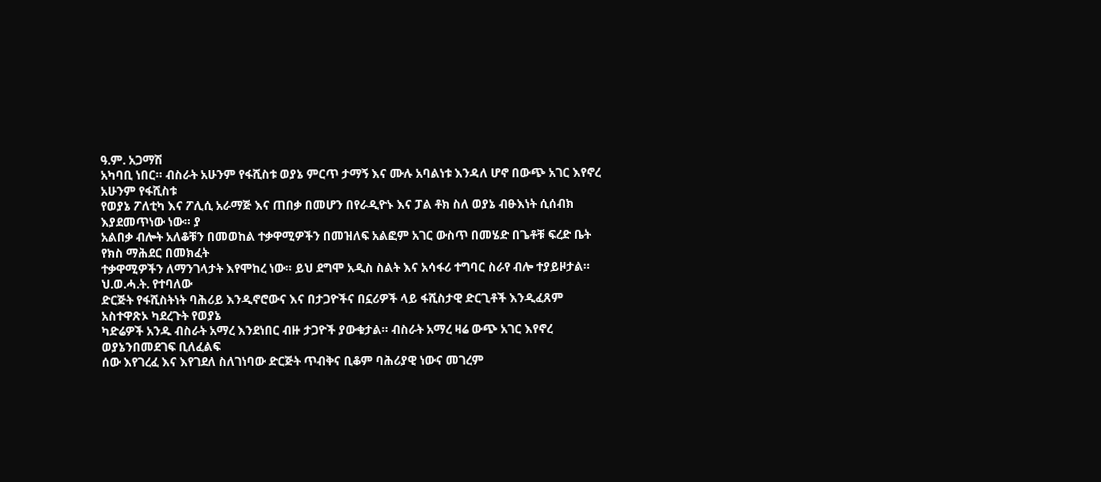ዓ.ም. አጋማሽ
አካባቢ ነበር። ብስራት አሁንም የፋሺስቱ ወያኔ ምርጥ ታማኝ እና ሙሉ አባልነቱ እንዳለ ሆኖ በውጭ አገር እየኖረ
አሁንም የፋሺስቱ
የወያኔ ፖለቲካ እና ፖሊሲ አራማጅ እና ጠበቃ በመሆን በየራዲዮኑ እና ፓል ቶክ ስለ ወያኔ ብፁእነት ሲሰብክ
እያደመጥነው ነው። ያ
አልበቃ ብሎት አለቆቹን በመወከል ተቃዋሚዎችን በመዝለፍ አልፎም አገር ውስጥ በመሄድ በጌቶቹ ፍረድ ቤት
የክስ ማሕደር በመክፈት
ተቃዋሚዎችን ለማንገላታት እየሞከረ ነው። ይህ ደግሞ አዲስ ስልት እና አሳፋሪ ተግባር ስራየ ብሎ ተያይዞታል።
ህ.ወ.ሓ.ት. የተባለው
ድርጅት የፋሺስትነት ባሕሪይ እንዲኖሮውና እና በታጋዮችና በኗሪዎች ላይ ፋሺስታዊ ድርጊቶች እንዲፈጸም
አስተዋጽኦ ካደረጉት የወያኔ
ካድሬዎች አንዱ ብስራት አማረ እንደነበር ብዙ ታጋዮች ያውቁታል። ብስራት አማረ ዛሬ ውጭ አገር እየኖረ ወያኔንበመደገፍ ቢለፈልፍ
ሰው እየገረፈ እና እየገደለ ስለገነባው ድርጅት ጥብቅና ቢቆም ባሕሪያዊ ነውና መገረም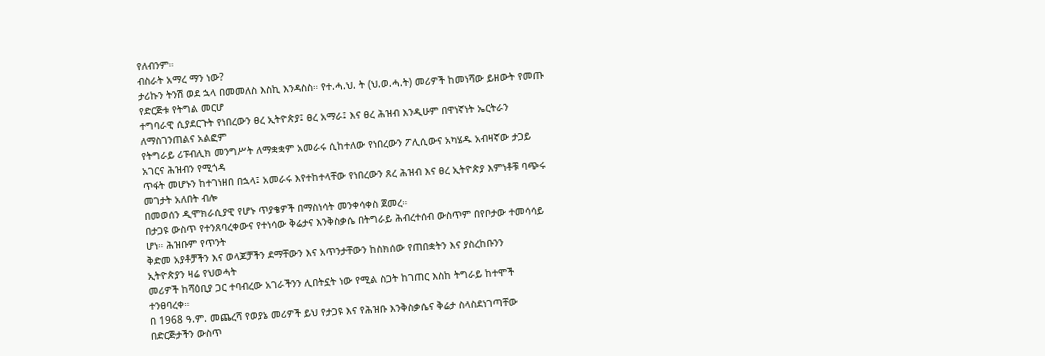የለብንም።
ብስራት አማረ ማን ነው?
ታሪኩን ትንሽ ወደ ኋላ በመመለስ እስኪ እንዳስስ። የተ.ሓ.ህ. ት (ህ.ወ.ሓ.ት) መሪዎች ከመነሻው ይዘውት የመጡ
የድርጅቱ የትግል መርሆ
ተግባራዊ ሲያደርጉት የነበረውን ፀረ ኢትዮጵያ፤ ፀረ አማራ፤ እና ፀረ ሕዝብ እንዲሁም በዋነኛነት ኤርትራን
ለማስገንጠልና አልፎም
የትግራይ ሪፑብሊክ መንግሥት ለማቋቋም አመራሩ ሲከተለው የነበረውን ፖሊሲውና አካሄዱ አብዛኛው ታጋይ
አገርና ሕዝብን የሚጎዳ
ጥፋት መሆኑን ከተገነዘበ በኋላ፤ አመራሩ እየተከተላቸው የነበረውን ጸረ ሕዝብ እና ፀረ ኢትዮጵያ እምነቶቹ ባጭሩ
መገታት አለበት ብሎ
በመወሰን ዲሞክራሲያዊ የሆኑ ጥያቄዎች በማስነሳት መንቀሳቀስ ጀመረ።
በታጋዩ ውስጥ የተንጸባረቀውና የተነሳው ቅሬታና እንቅስቃሴ በትግራይ ሕብረተሰብ ውስጥም በየቦታው ተመሳሳይ
ሆነ። ሕዝቡም የጥንት
ቅድመ አያቶቻችን እና ወላጆቻችን ደማቸውን እና አጥንታቸውን ከስክሰው የጠበቋትን እና ያስረከቡንን
ኢትዮጵያን ዛሬ የህወሓት
መሪዎች ከሻዕቢያ ጋር ተባብረው አገራችንን ሊበትኗት ነው የሚል ስጋት ከገጠር እስከ ትግራይ ከተሞች
ተንፀባረቀ።
በ 1968 ዓ.ም. መጨረሻ የወያኔ መሪዎች ይህ የታጋዩ እና የሕዝቡ እንቅስቃሴና ቅሬታ ስላስደነገጣቸው
በድርጅታችን ውስጥ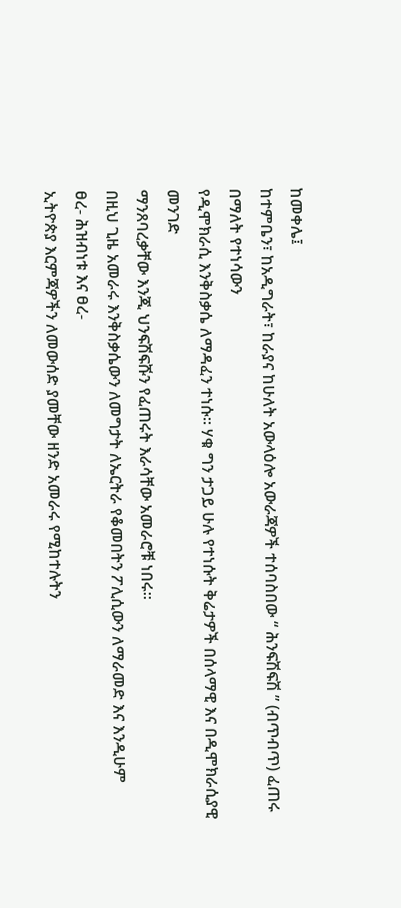ከመቀሌ፤
ከተምቤን፣ ከአዲግራት፣ ከራያና ከሁለት አውላዕሎ አውራጃዎች ተሰባስበው “ ሕንፍሽፍሽ ” (ብጥብጥ) ፈጠሩ
በማለት የተነሳውን
የዲሞክራሲ እንቅስቃሴ ለማዳፈን ተነሱ። ሃቁ ግን ታጋይ ሁሉ የተነሱት ቅሬታዎች በሰላማዊ እና በዲሞክራሲያዊ
መንገድ
ማንጸባረቃቸው እንጂ ህንፍሽፍሹን የፈጠሩት እራሳቸው አመራሮቹ ነበሩ።
በዚህ ጊዜ አመራሩ እንቅስቃሴውን ለመግታት ለኤርትራ የቆመበትን ፖሊሲውን ለማራመድ እና እንዲሁም
ፀረ- ሕዝብነቱ እና ፀረ-
ኢትዮጵያ እርምጃዎችን ለመውሰድ ያመቸው ዘንድ አመራሩ የሚከተሉትን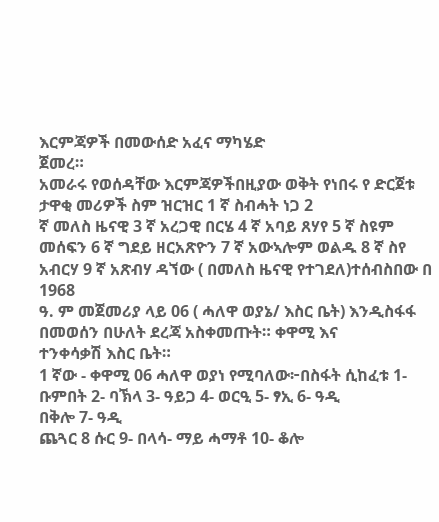እርምጃዎች በመውሰድ አፈና ማካሄድ
ጀመረ።
አመራሩ የወሰዳቸው እርምጃዎችበዚያው ወቅት የነበሩ የ ድርጀቱ ታዋቂ መሪዎች ስም ዝርዝር 1 ኛ ስብሓት ነጋ 2
ኛ መለስ ዜናዊ 3 ኛ አረጋዊ በርሄ 4 ኛ አባይ ጸሃየ 5 ኛ ስዩም
መሰፍን 6 ኛ ግደይ ዘርአጽዮን 7 ኛ አውኣሎም ወልዱ 8 ኛ ስየ አብርሃ 9 ኛ አጽብሃ ዳኘው ( በመለስ ዜናዊ የተገደለ)ተሰብስበው በ 1968
ዓ. ም መጀመሪያ ላይ 06 ( ሓለዋ ወያኔ/ እስር ቤት) እንዲስፋፋ በመወሰን በሁለት ደረጃ አስቀመጡት። ቀዋሚ እና
ተንቀሳቃሽ እስር ቤት።
1 ኛው - ቀዋሚ 06 ሓለዋ ወያነ የሚባለው፦በስፋት ሲከፈቱ 1- ቡምበት 2- ባኽላ 3- ዓይጋ 4- ወርዒ 5- ፃኢ 6- ዓዲ
በቅሎ 7- ዓዲ
ጨጓር 8 ሱር 9- በላሳ- ማይ ሓማቶ 10- ቆሎ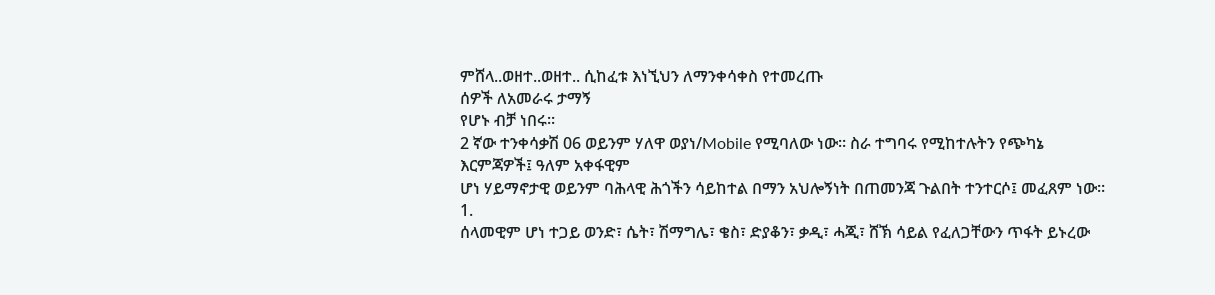ምሸላ..ወዘተ..ወዘተ.. ሲከፈቱ እነኚህን ለማንቀሳቀስ የተመረጡ
ሰዎች ለአመራሩ ታማኝ
የሆኑ ብቻ ነበሩ።
2 ኛው ተንቀሳቃሽ 06 ወይንም ሃለዋ ወያነ/Mobile የሚባለው ነው። ስራ ተግባሩ የሚከተሉትን የጭካኔ
እርምጃዎች፤ ዓለም አቀፋዊም
ሆነ ሃይማኖታዊ ወይንም ባሕላዊ ሕጎችን ሳይከተል በማን አህሎኝነት በጠመንጃ ጉልበት ተንተርሶ፤ መፈጸም ነው።
1.
ሰላመዊም ሆነ ተጋይ ወንድ፣ ሴት፣ ሽማግሌ፣ ቄስ፣ ድያቆን፣ ቃዲ፣ ሓጂ፣ ሸኽ ሳይል የፈለጋቸውን ጥፋት ይኑረው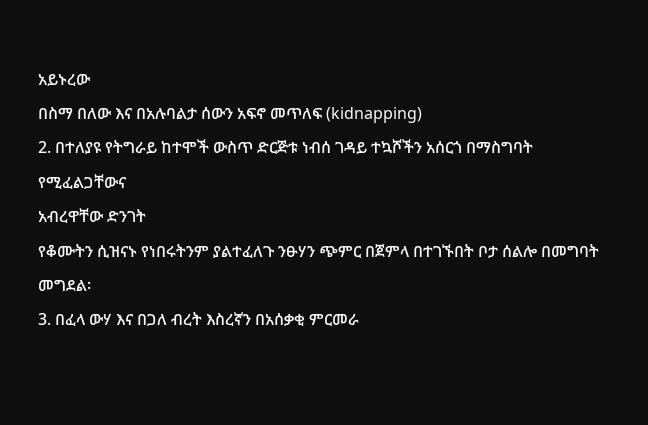አይኑረው
በስማ በለው እና በአሉባልታ ሰውን አፍኖ መጥለፍ (kidnapping)
2. በተለያዩ የትግራይ ከተሞች ውስጥ ድርጅቱ ነብሰ ገዳይ ተኳሾችን አሰርጎ በማስግባት የሚፈልጋቸውና
አብረዋቸው ድንገት
የቆሙትን ሲዝናኑ የነበሩትንም ያልተፈለጉ ንፁሃን ጭምር በጀምላ በተገኙበት ቦታ ሰልሎ በመግባት መግደል፡
3. በፈላ ውሃ እና በጋለ ብረት እስረኛን በአሰቃቂ ምርመራ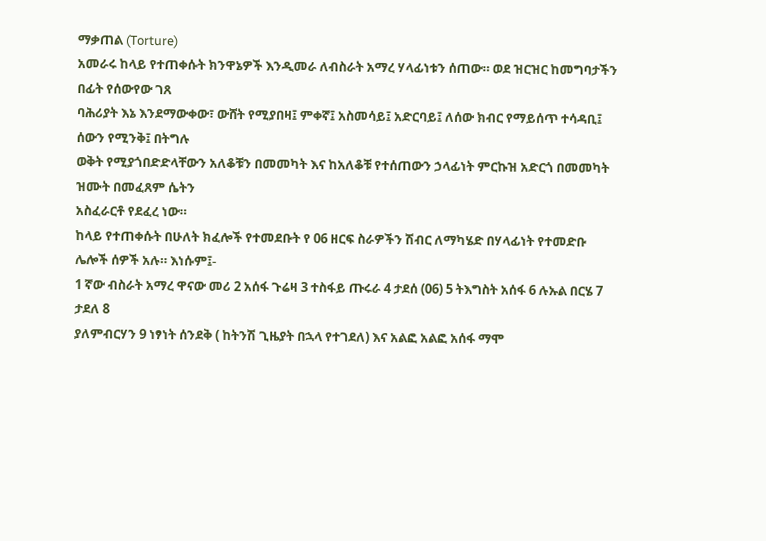ማቃጠል (Torture)
አመራሩ ከላይ የተጠቀሱት ክንዋኔዎች እንዲመራ ለብስራት አማረ ሃላፊነቱን ሰጠው። ወደ ዝርዝር ከመግባታችን
በፊት የሰውየው ገጸ
ባሕሪያት እኔ እንደማውቀው፣ ውሸት የሚያበዛ፤ ምቀኛ፤ አስመሳይ፤ አድርባይ፤ ለሰው ክብር የማይሰጥ ተሳዳቢ፤
ሰውን የሚንቅ፤ በትግሉ
ወቅት የሚያጎበድድላቸውን አለቆቹን በመመካት እና ከአለቆቹ የተሰጠውን ኃላፊነት ምርኩዝ አድርጎ በመመካት
ዝሙት በመፈጸም ሴትን
አስፈራርቶ የደፈረ ነው።
ከላይ የተጠቀሱት በሁለት ክፈሎች የተመደቡት የ 06 ዘርፍ ስራዎችን ሽብር ለማካሄድ በሃላፊነት የተመድቡ
ሌሎች ሰዎች አሉ። እነሱም፤-
1 ኛው ብስራት አማረ ዋናው መሪ 2 አሰፋ ጉሬዛ 3 ተስፋይ ጡሩራ 4 ታደሰ (06) 5 ትእግስት አሰፋ 6 ሉኡል በርሄ 7
ታደለ 8
ያለምብርሃን 9 ነፃነት ሰንደቅ ( ከትንሽ ጊዜያት በኋላ የተገደለ) እና አልፎ አልፎ አሰፋ ማሞ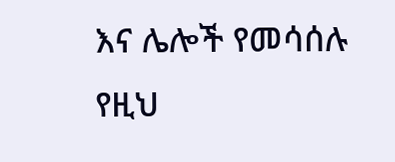እና ሌሎች የመሳሰሉ
የዚህ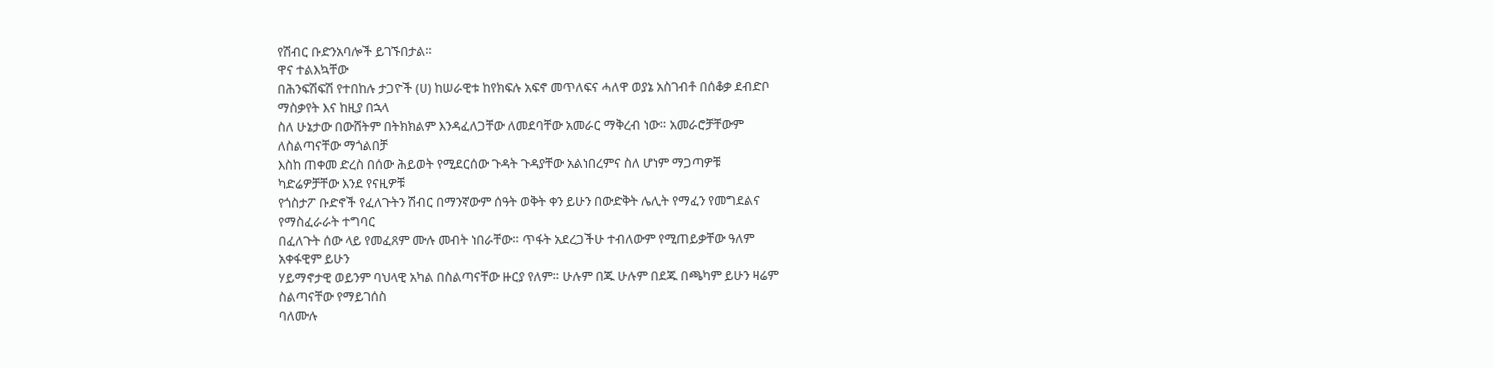የሽብር ቡድንአባሎች ይገኙበታል።
ዋና ተልእኳቸው
በሕንፍሽፍሽ የተበከሉ ታጋዮች (ሀ) ከሠራዊቱ ከየክፍሉ አፍኖ መጥለፍና ሓለዋ ወያኔ አስገብቶ በሰቆቃ ደብድቦ
ማስቃየት እና ከዚያ በኋላ
ስለ ሁኔታው በውሸትም በትክክልም እንዳፈለጋቸው ለመደባቸው አመራር ማቅረብ ነው። አመራሮቻቸውም
ለስልጣናቸው ማጎልበቻ
እስከ ጠቀመ ድረስ በሰው ሕይወት የሚደርሰው ጉዳት ጉዳያቸው አልነበረምና ስለ ሆነም ማጋጣዎቹ
ካድሬዎቻቸው እንደ የናዚዎቹ
የጎስታፖ ቡድኖች የፈለጉትን ሽብር በማንኛውም ሰዓት ወቅት ቀን ይሁን በውድቅት ሌሊት የማፈን የመግደልና
የማስፈራራት ተግባር
በፈለጉት ሰው ላይ የመፈጸም ሙሉ መብት ነበራቸው። ጥፋት አደረጋችሁ ተብለውም የሚጠይቃቸው ዓለም
አቀፋዊም ይሁን
ሃይማኖታዊ ወይንም ባህላዊ አካል በስልጣናቸው ዙርያ የለም። ሁሉም በጁ ሁሉም በደጁ በጫካም ይሁን ዛሬም
ስልጣናቸው የማይገሰስ
ባለሙሉ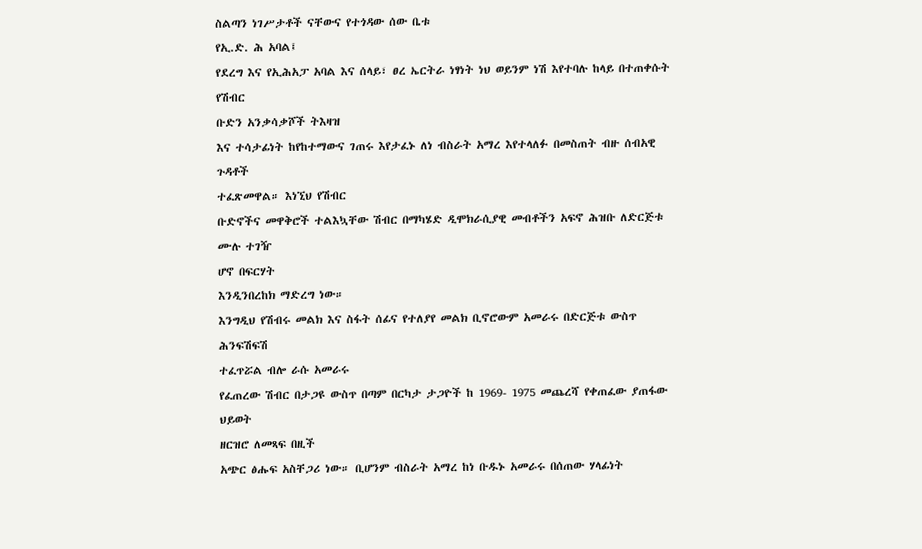ስልጣን ነገሥታቶች ናቸውና የተጎዳው ሰው ቤቱ
የኢ.ድ. ሕ አባል፤
የደረግ እና የኢሕአፓ አባል እና ሰላይ፣ ፀረ ኤርትራ ነፃነት ነህ ወይንም ነሽ እየተባሉ ከላይ በተጠቀሱት የሽብር
ቡድን አንቃሳቃሾች ትእዛዝ
እና ተሳታፊነት ከየከተማውና ገጠሩ እየታፈኑ ለነ ብስራት አማረ እየተላለፉ በመስጠት ብዙ ሰብአዊ ጉዳቶች
ተፈጽመዋል። እነኚህ የሽብር
ቡድኖችና መዋቅሮች ተልእኳቸው ሽብር በማካሄድ ዲሞክራሲያዊ መብቶችን አፍኖ ሕዝቡ ለድርጅቱ ሙሉ ተገዥ
ሆኖ በፍርሃት
እንዲንበረከክ ማድረግ ነው።
እንግዲህ የሽብሩ መልክ እና ስፋት ሰፊና የተለያየ መልክ ቢኖሮውም አመራሩ በድርጅቱ ውስጥ ሕንፍሽፍሽ
ተፈጥሯል ብሎ ራሱ አመራሩ
የፈጠረው ሽብር በታጋዩ ውስጥ በጣም በርካታ ታጋዮች ከ 1969- 1975 መጨረሻ የቀጠፈው ያጠፋው ህይወት
ዘርዝሮ ለመጻፍ በዚች
አጭር ፅሑፍ አስቸጋሪ ነው። ቢሆንም ብስራት አማረ ከነ ቡዱኑ አመራሩ በሰጠው ሃላፊነት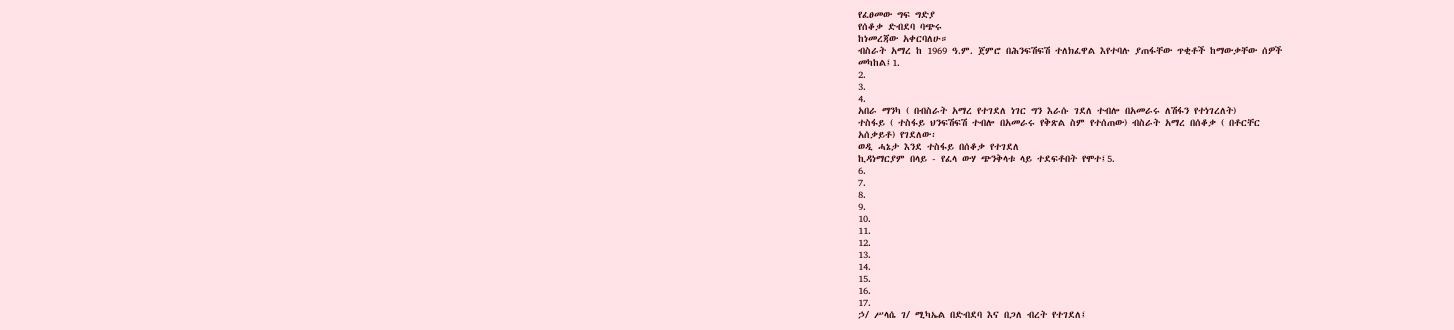የፈፀመው ግፍ ግድያ
የሰቆቃ ድብደባ ባጭሩ
ከነመረጃው አቀርባለሁ።
ብስራት አማረ ከ 1969 ዓ.ም. ጀምሮ በሕንፍሽፍሽ ተለክፈዋል እየተባሉ ያጠፋቸው ጥቂቶች ከማውቃቸው ሰዎች
መካከል፤1.
2.
3.
4.
አበራ ማንካ ( በብስራት አማረ የተገደለ ነገር ግን እራሱ ገደለ ተብሎ በአመራሩ ለሽፋን የተነገረለት)
ተስፋይ ( ተስፋይ ህንፍሽፍሽ ተብሎ በአመራሩ የቅጽል ስም የተሰጠው) ብስራት አማረ በሰቆቃ ( በቶርቸር
አሰቃይቶ) የገደለው፡
ወዲ ሓኔታ እንደ ተስፋይ በሰቆቃ የተገደለ
ኪዳነማርያም በላይ - የፈላ ውሃ ጭንቅላቱ ላይ ተደፍቶበት የሞተ፤5.
6.
7.
8.
9.
10.
11.
12.
13.
14.
15.
16.
17.
ኃ/ ሥላሴ ገ/ ሚካኤል በድብደባ እና በጋለ ብረት የተገደለ፤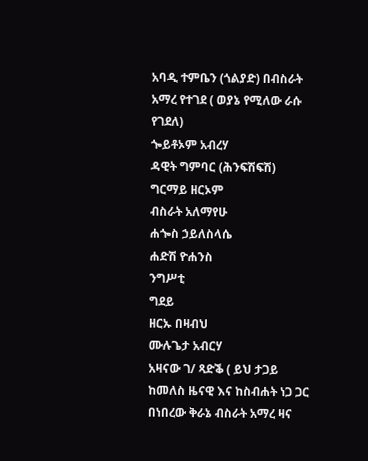አባዲ ተምቤን (ጎልያድ) በብስራት አማረ የተገደ ( ወያኔ የሚለው ራሱ የገደለ)
ጐይቶኦም አብረሃ
ዳዊት ግምባር (ሕንፍሽፍሽ)
ግርማይ ዘርኦም
ብስራት አለማየሁ
ሐጐስ ኃይለስላሴ
ሐድሽ ዮሐንስ
ንግሥቲ
ግደይ
ዘርኡ በዛብህ
ሙሉጌታ አብርሃ
አዛናው ገ/ ጻድቕ ( ይህ ታጋይ ከመለስ ዜናዊ እና ከስብሐት ነጋ ጋር በነበረው ቅራኔ ብስራት አማረ ዛና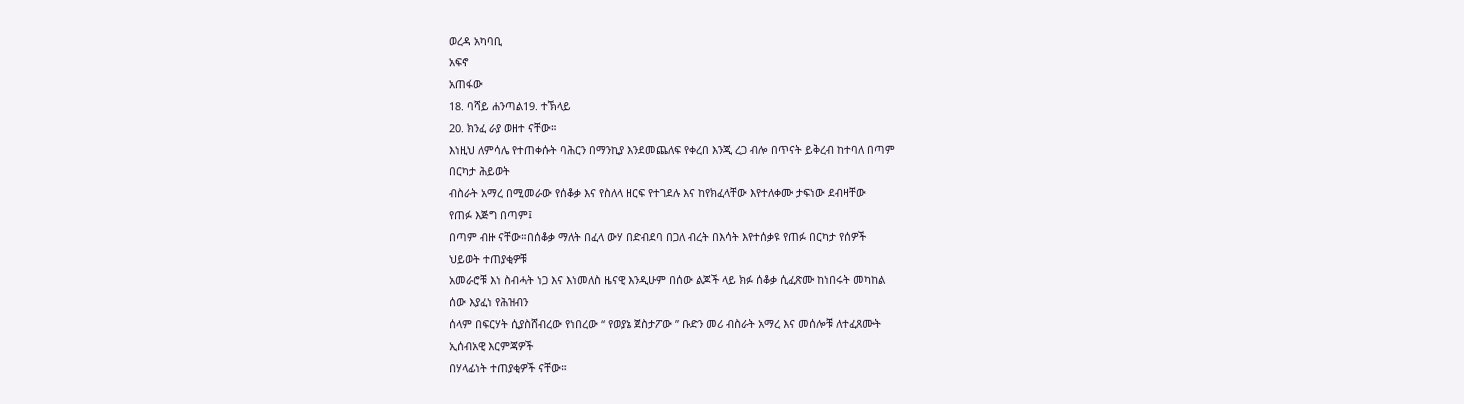ወረዳ አካባቢ
አፍኖ
አጠፋው
18. ባሻይ ሐንጣል19. ተኽላይ
20. ክንፈ ራያ ወዘተ ናቸው።
እነዚህ ለምሳሌ የተጠቀሱት ባሕርን በማንኪያ እንደመጨለፍ የቀረበ እንጂ ረጋ ብሎ በጥናት ይቅረብ ከተባለ በጣም
በርካታ ሕይወት
ብስራት አማረ በሚመራው የሰቆቃ እና የስለላ ዘርፍ የተገደሉ እና ከየክፈላቸው እየተለቀሙ ታፍነው ደብዛቸው
የጠፉ እጅግ በጣም፤
በጣም ብዙ ናቸው።በሰቆቃ ማለት በፈላ ውሃ በድብደባ በጋለ ብረት በእሳት እየተሰቃዩ የጠፉ በርካታ የሰዎች
ህይወት ተጠያቂዎቹ
አመራሮቹ እነ ስብሓት ነጋ እና እነመለስ ዜናዊ እንዲሁም በሰው ልጆች ላይ ክፉ ሰቆቃ ሲፈጽሙ ከነበሩት መካከል
ሰው እያፈነ የሕዝብን
ሰላም በፍርሃት ሲያስሸብረው የነበረው “ የወያኔ ጀስታፖው ” ቡድን መሪ ብስራት አማረ እና መሰሎቹ ለተፈጸሙት
ኢሰብአዊ እርምጃዎች
በሃላፊነት ተጠያቂዎች ናቸው።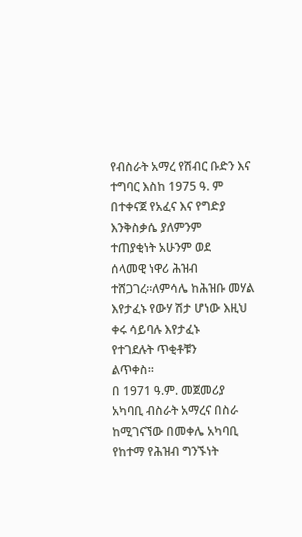የብስራት አማረ የሽብር ቡድን እና ተግባር እስከ 1975 ዓ. ም በተቀናጀ የአፈና እና የግድያ እንቅስቃሴ ያለምንም
ተጠያቂነት አሁንም ወደ
ሰላመዊ ነዋሪ ሕዝብ ተሸጋገረ።ለምሳሌ ከሕዝቡ መሃል እየታፈኑ የውሃ ሽታ ሆነው እዚህ ቀሩ ሳይባሉ እየታፈኑ
የተገደሉት ጥቂቶቹን
ልጥቀስ።
በ 1971 ዓ.ም. መጀመሪያ አካባቢ ብስራት አማረና በስራ ከሚገናኘው በመቀሌ አካባቢ የከተማ የሕዝብ ግንኙነት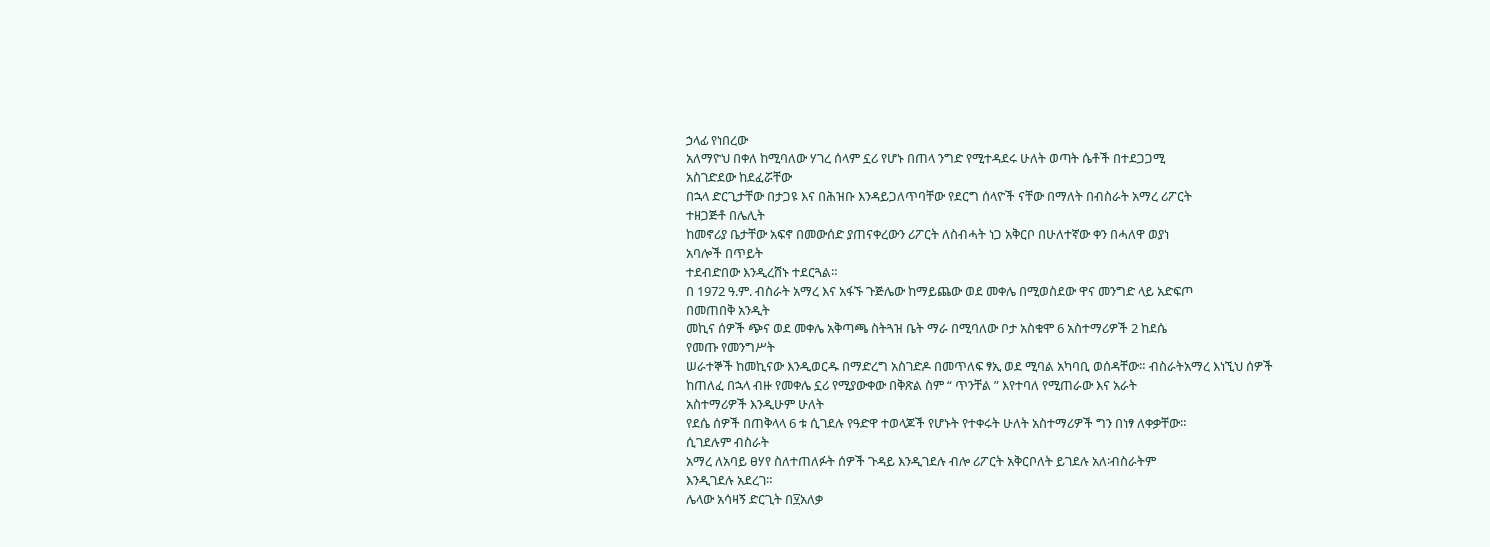ኃላፊ የነበረው
አለማዮህ በቀለ ከሚባለው ሃገረ ሰላም ኗሪ የሆኑ በጠላ ንግድ የሚተዳደሩ ሁለት ወጣት ሴቶች በተደጋጋሚ
አስገድደው ከደፈሯቸው
በኋላ ድርጊታቸው በታጋዩ እና በሕዝቡ እንዳይጋለጥባቸው የደርግ ሰላዮች ናቸው በማለት በብስራት አማረ ሪፖርት
ተዘጋጅቶ በሌሊት
ከመኖሪያ ቤታቸው አፍኖ በመውሰድ ያጠናቀረውን ሪፖርት ለስብሓት ነጋ አቅርቦ በሁለተኛው ቀን በሓለዋ ወያነ
አባሎች በጥይት
ተደብድበው እንዲረሸኑ ተደርጓል።
በ 1972 ዓ.ም. ብስራት አማረ እና አፋኙ ጉጅሌው ከማይጨው ወደ መቀሌ በሚወስደው ዋና መንግድ ላይ አድፍጦ
በመጠበቅ አንዲት
መኪና ሰዎች ጭና ወደ መቀሌ አቅጣጫ ስትጓዝ ቤት ማራ በሚባለው ቦታ አስቁሞ 6 አስተማሪዎች 2 ከደሴ
የመጡ የመንግሥት
ሠራተኞች ከመኪናው እንዲወርዱ በማድረግ አስገድዶ በመጥለፍ ፃኢ ወደ ሚባል አካባቢ ወሰዳቸው። ብስራትአማረ እነኚህ ሰዎች
ከጠለፈ በኋላ ብዙ የመቀሌ ኗሪ የሚያውቀው በቅጽል ስም “ ጥንቸል ” እየተባለ የሚጠራው እና አራት
አስተማሪዎች እንዲሁም ሁለት
የደሴ ሰዎች በጠቅላላ 6 ቱ ሲገደሉ የዓድዋ ተወላጆች የሆኑት የተቀሩት ሁለት አስተማሪዎች ግን በነፃ ለቀቃቸው።
ሲገደሉም ብስራት
አማረ ለአባይ ፀሃየ ስለተጠለፉት ሰዎች ጉዳይ እንዲገደሉ ብሎ ሪፖርት አቅርቦለት ይገደሉ አለ፡ብስራትም
እንዲገደሉ አደረገ።
ሌላው አሳዛኝ ድርጊት በ፶አለቃ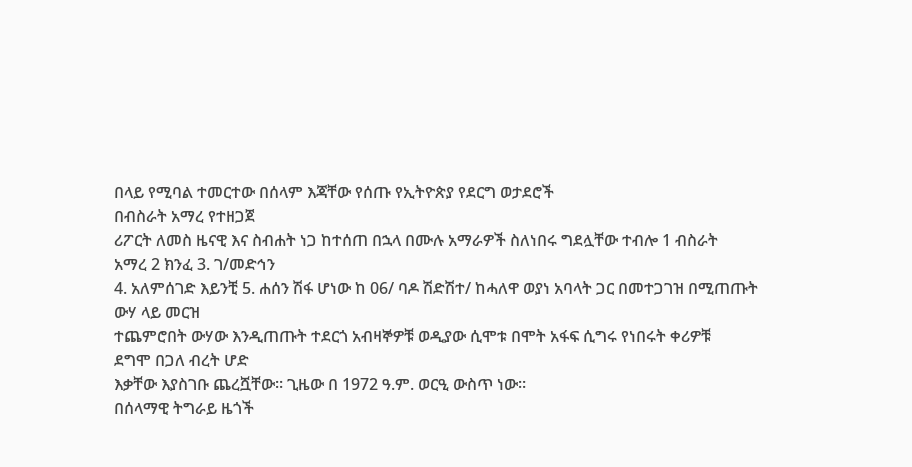በላይ የሚባል ተመርተው በሰላም እጃቸው የሰጡ የኢትዮጵያ የደርግ ወታደሮች
በብስራት አማረ የተዘጋጀ
ሪፖርት ለመስ ዜናዊ እና ስብሐት ነጋ ከተሰጠ በኋላ በሙሉ አማራዎች ስለነበሩ ግደሏቸው ተብሎ 1 ብስራት
አማረ 2 ክንፈ 3. ገ/መድኅን
4. አለምሰገድ እይንቺ 5. ሐሰን ሽፋ ሆነው ከ 06/ ባዶ ሽድሽተ/ ከሓለዋ ወያነ አባላት ጋር በመተጋገዝ በሚጠጡት
ውሃ ላይ መርዝ
ተጨምሮበት ውሃው እንዲጠጡት ተደርጎ አብዛኞዎቹ ወዲያው ሲሞቱ በሞት አፋፍ ሲግሩ የነበሩት ቀሪዎቹ
ደግሞ በጋለ ብረት ሆድ
እቃቸው እያስገቡ ጨረሿቸው። ጊዜው በ 1972 ዓ.ም. ወርዒ ውስጥ ነው።
በሰላማዊ ትግራይ ዜጎች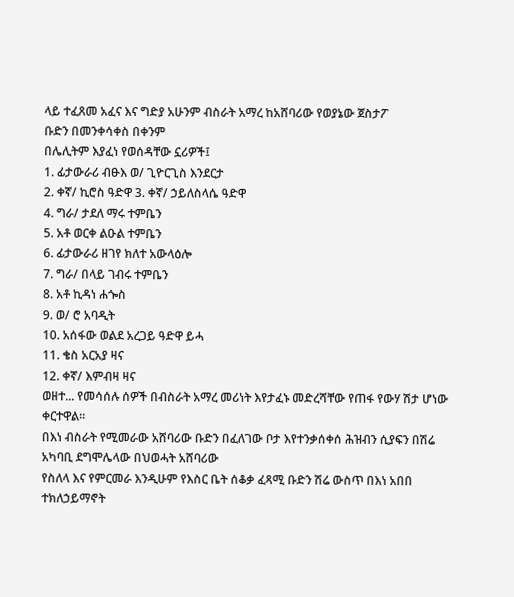ላይ ተፈጸመ አፈና እና ግድያ አሁንም ብስራት አማረ ከአሸባሪው የወያኔው ጀስታፖ
ቡድን በመንቀሳቀስ በቀንም
በሌሊትም እያፈነ የወሰዳቸው ኗሪዎች፤
1. ፊታውራሪ ብፁእ ወ/ ጊዮርጊስ እንደርታ
2. ቀኛ/ ኪሮስ ዓድዋ 3. ቀኛ/ ኃይለስላሴ ዓድዋ
4. ግራ/ ታደለ ማሩ ተምቤን
5. አቶ ወርቀ ልዑል ተምቤን
6. ፊታውራሪ ዘገየ ክለተ አውላዕሎ
7. ግራ/ በላይ ገብሩ ተምቤን
8. አቶ ኪዳነ ሐጐስ
9. ወ/ ሮ አባዲት
10. አሰፋው ወልደ አረጋይ ዓድዋ ይሓ
11. ቄስ አርአያ ዛና
12. ቀኛ/ እምብዛ ዛና
ወዘተ... የመሳሰሉ ሰዎች በብስራት አማረ መሪነት እየታፈኑ መድረሻቸው የጠፋ የውሃ ሽታ ሆነው ቀርተዋል።
በእነ ብስራት የሚመራው አሸባሪው ቡድን በፈለገው ቦታ እየተንቃሰቀሰ ሕዝብን ሲያፍን በሽሬ አካባቢ ደግሞሌላው በህወሓት አሸባሪው
የስለላ እና የምርመራ እንዲሁም የእስር ቤት ሰቆቃ ፈጻሚ ቡድን ሽሬ ውስጥ በእነ አበበ ተክለኃይማኖት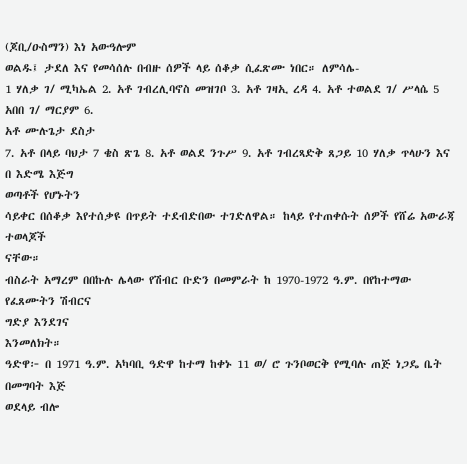(ጆቢ/ዑስማን) እነ አውዓሎም
ወልዱ፤ ታደለ እና የመሳሰሉ በብዙ ሰዎች ላይ ሰቆቃ ሲፈጽሙ ነበር። ለምሳሌ-
1 ሃለቃ ገ/ ሚካኤል 2. አቶ ገብረሊባኖስ መዝገቦ 3. አቶ ገዛኢ ረዳ 4. አቶ ተወልደ ገ/ ሥላሴ 5 አበበ ገ/ ማርያም 6.
አቶ ሙሉጌታ ደስታ
7. አቶ በላይ ባህታ 7 ቄስ ጽጌ 8. አቶ ወልደ ንጉሥ 9. አቶ ገብረጻድቅ ጸጋይ 10 ሃለቃ ጥላሁን እና በ እድሜ እጅግ
ወጣቶች የሆኑትን
ሳይቀር በሰቆቃ እየተሰቃዩ በጥይት ተደብድበው ተገድለዋል። ከላይ የተጠቀሱት ሰዎች የሸሬ አውራጃ ተወላጆች
ናቸው።
ብስራት አማረም በበኩሉ ሌላው የሽብር ቡድን በመምራት ከ 1970-1972 ዓ.ም. በየከተማው የፈጸሙትን ሽብርና
ግድያ እንደገና
እንመለክት።
ዓድዋ፦ በ 1971 ዓ.ም. አካባቢ ዓድዋ ከተማ ከቀኑ 11 ወ/ ሮ ጉንቦወርቅ የሚባሉ ጠጅ ነጋዴ ቤት በመግባት እጅ
ወደላይ ብሎ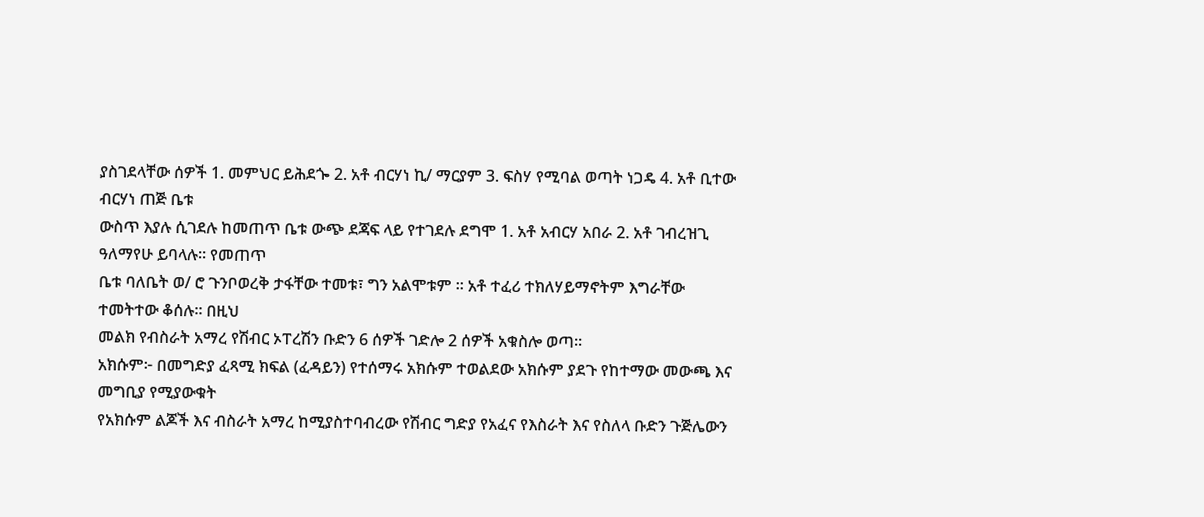ያስገደላቸው ሰዎች 1. መምህር ይሕደጐ 2. አቶ ብርሃነ ኪ/ ማርያም 3. ፍስሃ የሚባል ወጣት ነጋዴ 4. አቶ ቢተው
ብርሃነ ጠጅ ቤቱ
ውስጥ እያሉ ሲገደሉ ከመጠጥ ቤቱ ውጭ ደጃፍ ላይ የተገደሉ ደግሞ 1. አቶ አብርሃ አበራ 2. አቶ ገብረዝጊ
ዓለማየሁ ይባላሉ። የመጠጥ
ቤቱ ባለቤት ወ/ ሮ ጉንቦወረቅ ታፋቸው ተመቱ፣ ግን አልሞቱም ። አቶ ተፈሪ ተክለሃይማኖትም እግራቸው
ተመትተው ቆሰሉ። በዚህ
መልክ የብስራት አማረ የሽብር ኦፐረሽን ቡድን 6 ሰዎች ገድሎ 2 ሰዎች አቁስሎ ወጣ።
አክሱም፦ በመግድያ ፈጻሚ ክፍል (ፈዳይን) የተሰማሩ አክሱም ተወልደው አክሱም ያደጉ የከተማው መውጫ እና
መግቢያ የሚያውቁት
የአክሱም ልጆች እና ብስራት አማረ ከሚያስተባብረው የሽብር ግድያ የአፈና የእስራት እና የስለላ ቡድን ጉጅሌውን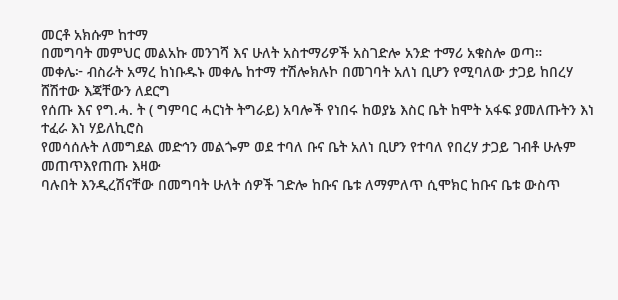መርቶ አክሱም ከተማ
በመግባት መምህር መልአኩ መንገሻ እና ሁለት አስተማሪዎች አስገድሎ አንድ ተማሪ አቁስሎ ወጣ።
መቀሌ፦ ብስራት አማረ ከነቡዱኑ መቀሌ ከተማ ተሽሎክሉኮ በመገባት አለነ ቢሆን የሚባለው ታጋይ ከበረሃ
ሸሽተው እጃቸውን ለደርግ
የሰጡ እና የግ.ሓ. ት ( ግምባር ሓርነት ትግራይ) አባሎች የነበሩ ከወያኔ እስር ቤት ከሞት አፋፍ ያመለጡትን እነ
ተፈራ እነ ሃይለኪሮስ
የመሳሰሉት ለመግደል መድኅን መልጐም ወደ ተባለ ቡና ቤት አለነ ቢሆን የተባለ የበረሃ ታጋይ ገብቶ ሁሉም መጠጥእየጠጡ እዛው
ባሉበት እንዲረሽናቸው በመግባት ሁለት ሰዎች ገድሎ ከቡና ቤቱ ለማምለጥ ሲሞክር ከቡና ቤቱ ውስጥ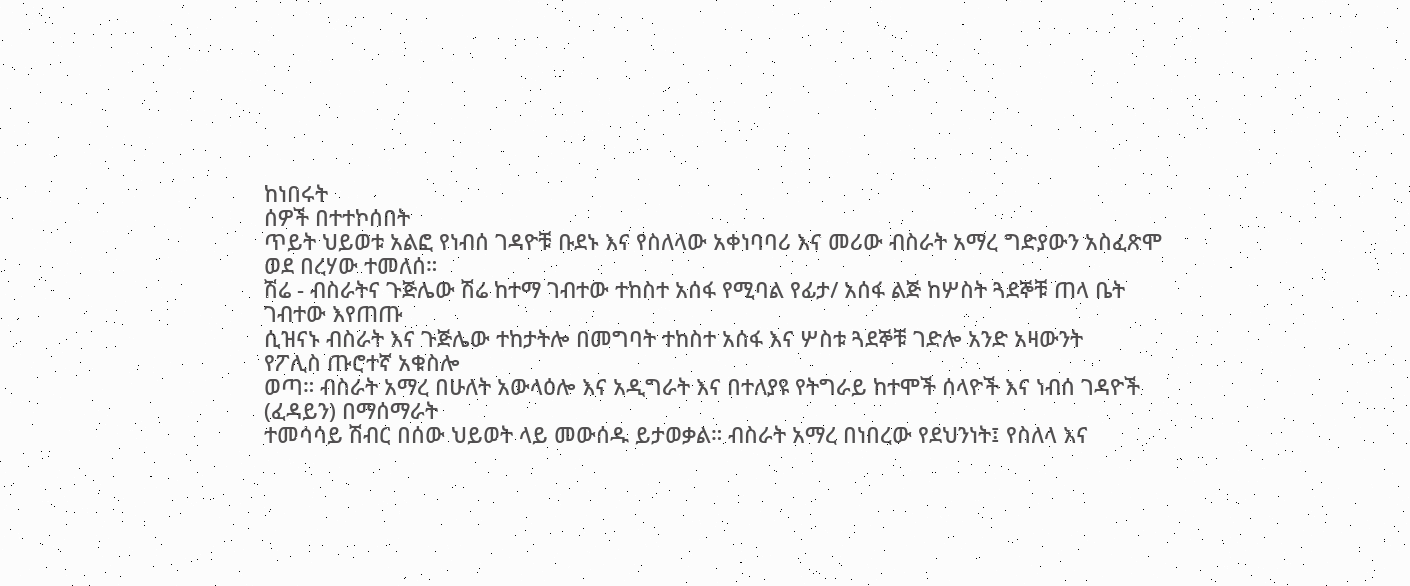ከነበሩት
ሰዎች በተተኮሰበት
ጥይት ህይወቱ አልፎ የነብሰ ገዳዮቹ ቡደኑ እና የስለላው አቀነባባሪ እና መሪው ብስራት አማረ ግድያውን አስፈጽሞ
ወደ በረሃው ተመለሰ።
ሽሬ - ብስራትና ጉጅሌው ሽሬ ከተማ ገብተው ተከስተ አሰፋ የሚባል የፊታ/ አሰፋ ልጅ ከሦስት ጓደኞቹ ጠላ ቤት
ገብተው እየጠጡ
ሲዝናኑ ብስራት እና ጉጅሌው ተከታትሎ በመግባት ተከስተ አሰፋ እና ሦስቱ ጓደኞቹ ገድሎ አንድ አዛውንት
የፖሊስ ጡሮተኛ አቁስሎ
ወጣ። ብስራት አማረ በሁለት አውላዕሎ እና አዲግራት እና በተለያዩ የትግራይ ከተሞች ሰላዮች እና ነብሰ ገዳዮች
(ፈዳይን) በማሰማራት
ተመሳሳይ ሽብር በሰው ህይወት ላይ መውሰዱ ይታወቃል። ብስራት አማረ በነበረው የደህንነት፤ የስለላ እና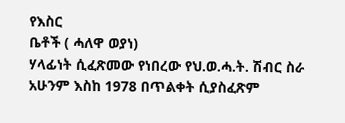የእስር
ቤቶች ( ሓለዋ ወያነ)
ሃላፊነት ሲፈጽመው የነበረው የህ.ወ.ሓ.ት. ሽብር ስራ አሁንም እስከ 1978 በጥልቀት ሲያስፈጽም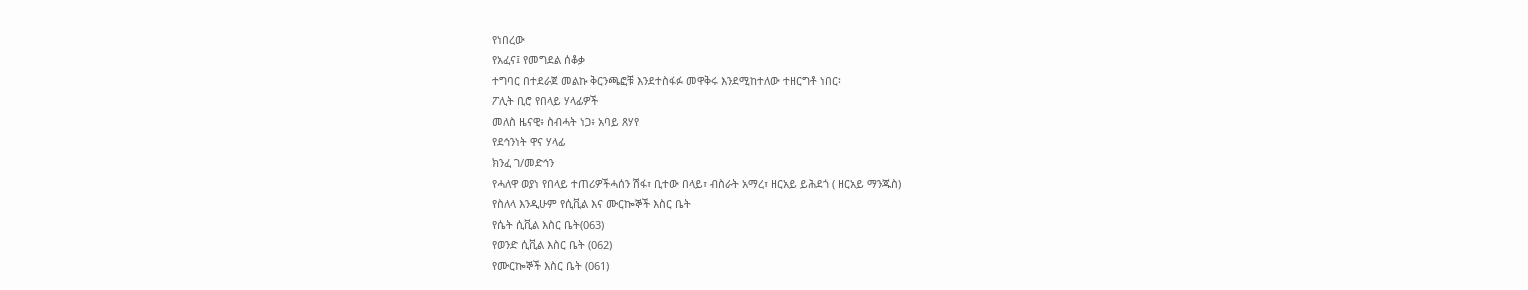የነበረው
የአፈና፤ የመግደል ሰቆቃ
ተግባር በተደራጀ መልኩ ቅርንጫፎቹ እንደተስፋፉ መዋቅሩ እንደሚከተለው ተዘርግቶ ነበር፡
ፖሊት ቢሮ የበላይ ሃላፊዎች
መለስ ዜናዊ፥ ስብሓት ነጋ፥ አባይ ጸሃየ
የደኅንነት ዋና ሃላፊ
ክንፈ ገ/መድኅን
የሓለዋ ወያነ የበላይ ተጠሪዎችሓሰን ሽፋ፣ ቢተው በላይ፣ ብስራት አማረ፣ ዘርአይ ይሕደጎ ( ዘርአይ ማንጁስ)
የስለላ እንዲሁም የሲቪል እና ሙርኰኞች እስር ቤት
የሴት ሲቪል እስር ቤት(063)
የወንድ ሲቪል እስር ቤት (062)
የሙርኰኞች እስር ቤት (061)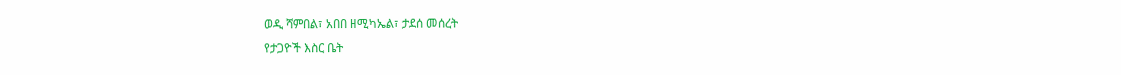ወዲ ሻምበል፣ አበበ ዘሚካኤል፣ ታደሰ መሰረት
የታጋዮች እስር ቤት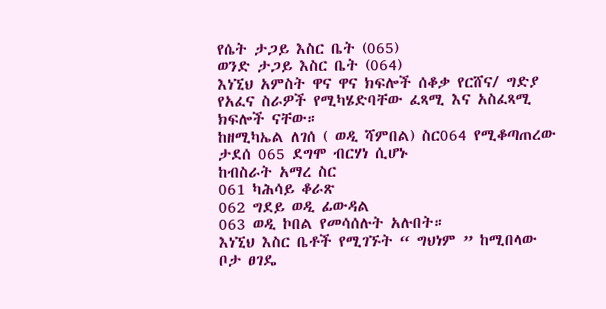የሴት ታጋይ እስር ቤት (065)
ወንድ ታጋይ እስር ቤት (064)
እነኚህ አምስት ዋና ዋና ክፍሎች ሰቆቃ የርሸና/ ግድያ የአፈና ስራዎች የሚካሄድባቸው ፈጻሚ እና አስፈጻሚ
ክፍሎች ናቸው።
ከዘሚካኤል ለገሰ ( ወዲ ሻምበል) ስር064 የሚቆጣጠረው ታደሰ 065 ደግሞ ብርሃነ ሲሆኑ
ከብስራት አማረ ስር
061 ካሕሳይ ቆራጽ
062 ግደይ ወዲ ፊውዳል
063 ወዲ ኮበል የመሳሰሉት አሉበት።
እነኚህ እስር ቤቶች የሚገኙት “ ግህነም ” ከሚበላው ቦታ ፀገዴ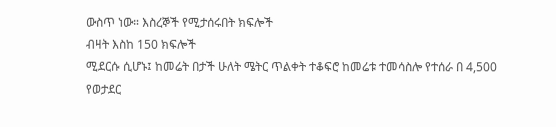ውስጥ ነው። እስረኞች የሚታሰሩበት ክፍሎች
ብዛት እስከ 150 ክፍሎች
ሚደርሱ ሲሆኑ፤ ከመሬት በታች ሁለት ሜትር ጥልቀት ተቆፍሮ ከመሬቱ ተመሳስሎ የተሰራ በ 4,500 የወታደር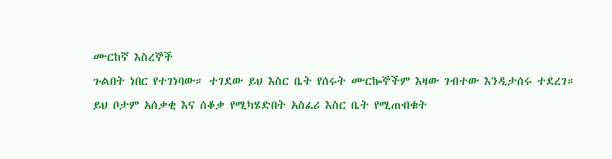ሙርከኛ እስረኞች
ጉልበት ነበር የተገነባው። ተገደው ይህ እስር ቤት የሰሩት ሙርኰኞችም እዛው ገብተው እንዲታሰሩ ተደረገ።
ይህ ቦታም አሰቃቂ እና ሰቆቃ የሚካሄድበት አስፈሪ እስር ቤት የሚጠብቁት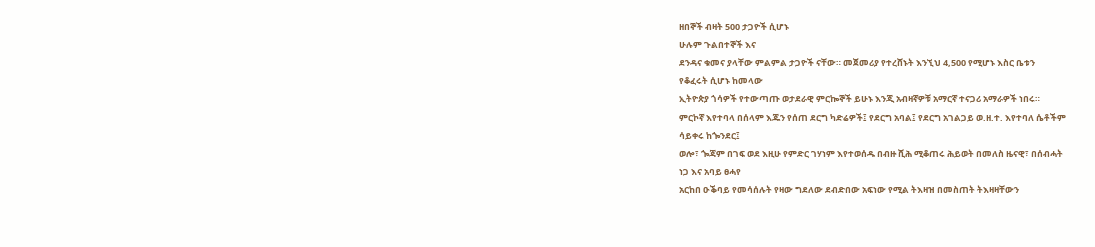ዘበኞች ብዛት 500 ታጋዮች ሲሆኑ
ሁሉም ጉልበተኞች እና
ደንዳና ቁመና ያላቸው ምልምል ታጋዮች ናቸው። መጀመሪያ የተረሸኑት እንኚህ 4,500 የሚሆኑ እስር ቤቱን
የቆፈሩት ሲሆኑ ከመላው
ኢትዮጵያ ጎሳዎች የተውጣጡ ወታደራዊ ምርኰኞች ይሁኑ እንጂ አብዛኛዎቹ አማርኛ ተናጋሪ አማራዎች ነበሩ።
ምርኮኛ እየተባላ በሰላም እጁን የሰጠ ደርግ ካድሬዎች፤ የደርግ አባል፤ የደርግ አገልጋይ ወ.ዘ.ተ. እየተባለ ሴቶችም
ሳይቀሩ ከጐንደር፤
ወሎ፣ ጐጃም በገፍ ወደ እዚሁ የምድር ገሃነም እየተወሰዱ በብዙ ሺሕ ሚቆጠሩ ሕይወት በመለስ ዜናዊ፣ በሰብሓት
ነጋ እና አባይ ፀሓየ
አርከበ ዑቕባይ የመሳሰሉት የዛው ግደለው ደብድበው አፍነው የሚል ትእዛዝ በመስጠት ትእዛዛቸውን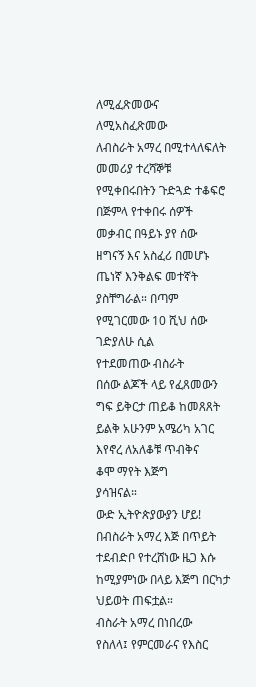ለሚፈጽመውና ለሚአስፈጽመው
ለብስራት አማረ በሚተላለፍለት መመሪያ ተረሻኞቹ የሚቀበሩበትን ጉድጓድ ተቆፍሮ በጅምላ የተቀበሩ ሰዎች
መቃብር በዓይኑ ያየ ሰው
ዘግናኝ እና አስፈሪ በመሆኑ ጤነኛ እንቅልፍ መተኛት ያስቸግራል። በጣም የሚገርመው 10 ሺህ ሰው ገድያለሁ ሲል
የተደመጠው ብስራት
በሰው ልጆች ላይ የፈጸመውን ግፍ ይቅርታ ጠይቆ ከመጸጸት ይልቅ አሁንም አሜሪካ አገር እየኖረ ለአለቆቹ ጥብቅና
ቆሞ ማየት እጅግ
ያሳዝናል።
ውድ ኢትዮጵያውያን ሆይ!
በብስራት አማረ እጅ በጥይት ተደብድቦ የተረሸነው ዜጋ እሱ ከሚያምነው በላይ እጅግ በርካታ ህይወት ጠፍቷል።
ብስራት አማረ በነበረው
የስለላ፤ የምርመራና የእስር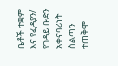ቤቶች ተቋም እና የፈዳያን/ የገዳይ ቡድን አቀናባሪነት ስልጣን ተጠቅሞ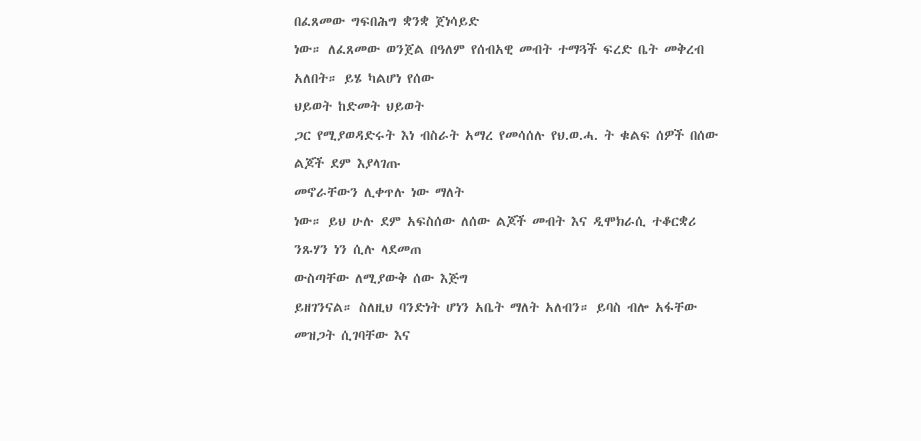በፈጸመው ግፍበሕግ ቋንቋ ጀነሳይድ
ነው። ለፈጸመው ወንጀል በዓለም የሰብአዊ መብት ተማጓች ፍረድ ቤት መቅረብ አለበት። ይሄ ካልሆነ የሰው
ህይወት ከድመት ህይወት
ጋር የሚያወዳድሩት እነ ብስራት አማረ የመሳሰሉ የህ.ወ.ሓ. ት ቁልፍ ሰዎች በሰው ልጆች ደም እያላገጡ
መኖራቸውን ሊቀጥሉ ነው ማለት
ነው። ይህ ሁሉ ደም አፍስሰው ለሰው ልጆች መብት እና ዲሞክራሲ ተቆርቋሪ ንጹሃን ነን ሲሉ ላደመጠ
ውስጣቸው ለሚያውቅ ሰው እጅግ
ይዘገንናል። ስለዚህ ባንድነት ሆነን አቤት ማለት አለብን። ይባስ ብሎ አፋቸው መዝጋት ሲገባቸው እና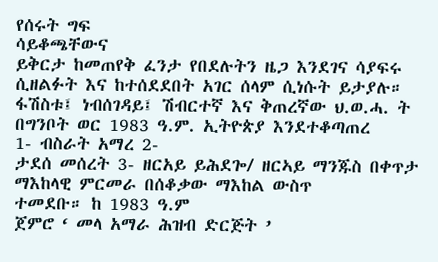የሰሩት ግፍ
ሳይቆጫቸውና
ይቅርታ ከመጠየቅ ፈንታ የበደሉትን ዜጋ እንደገና ሳያፍሩ ሲዘልፉት እና ከተሰደደበት አገር ሰላም ሲነሱት ይታያሉ።
ፋሽስቱ፤ ነብሰገዳይ፤ ሽብርተኛ እና ቅጠረኛው ህ.ወ.ሓ. ት በግንቦት ወር 1983 ዓ.ም. ኢትዮጵያ እንደተቆጣጠረ
1- ብስራት አማረ 2-
ታደሰ መሰረት 3- ዘርአይ ይሕደጐ/ ዘርኣይ ማንጁስ በቀጥታ ማእከላዊ ምርመራ በሰቆቃው ማእከል ውስጥ
ተመደቡ። ከ 1983 ዓ.ም
ጀምሮ ‘ መላ አማራ ሕዝብ ድርጅት ’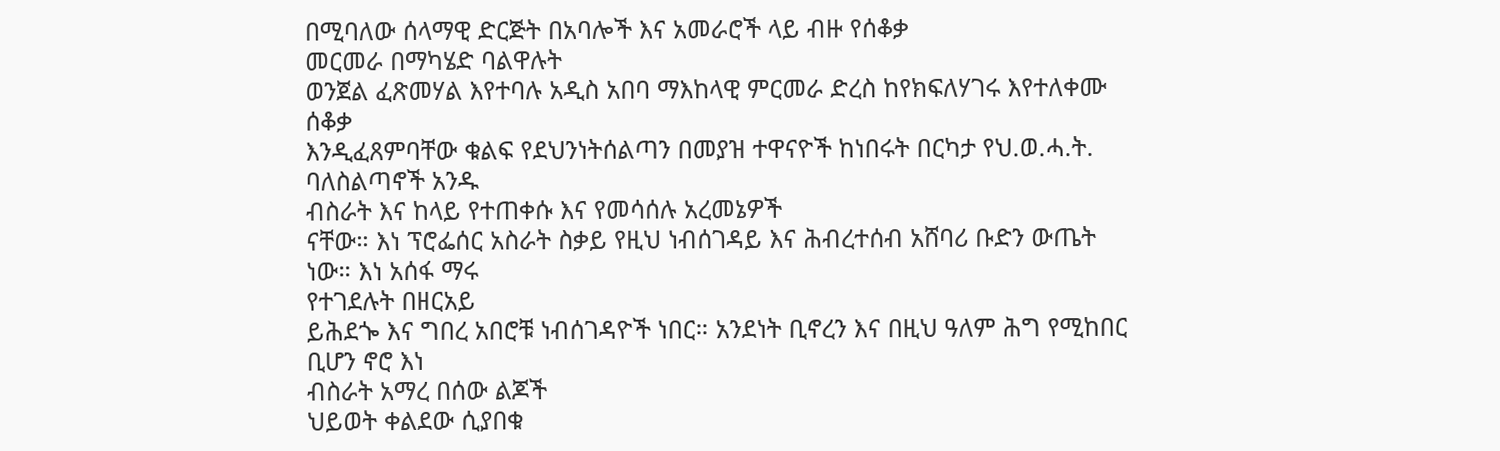በሚባለው ሰላማዊ ድርጅት በአባሎች እና አመራሮች ላይ ብዙ የሰቆቃ
መርመራ በማካሄድ ባልዋሉት
ወንጀል ፈጽመሃል እየተባሉ አዲስ አበባ ማእከላዊ ምርመራ ድረስ ከየክፍለሃገሩ እየተለቀሙ ሰቆቃ
እንዲፈጸምባቸው ቁልፍ የደህንነትሰልጣን በመያዝ ተዋናዮች ከነበሩት በርካታ የህ.ወ.ሓ.ት. ባለስልጣኖች አንዱ
ብስራት እና ከላይ የተጠቀሱ እና የመሳሰሉ አረመኔዎች
ናቸው። እነ ፕሮፌሰር አስራት ስቃይ የዚህ ነብሰገዳይ እና ሕብረተሰብ አሸባሪ ቡድን ውጤት ነው። እነ አሰፋ ማሩ
የተገደሉት በዘርአይ
ይሕደጐ እና ግበረ አበሮቹ ነብሰገዳዮች ነበር። አንደነት ቢኖረን እና በዚህ ዓለም ሕግ የሚከበር ቢሆን ኖሮ እነ
ብስራት አማረ በሰው ልጆች
ህይወት ቀልደው ሲያበቁ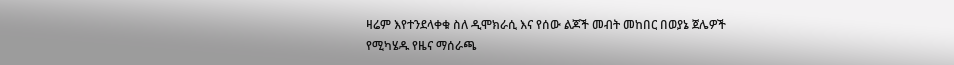ዛሬም እየተንደላቀቁ ስለ ዲሞክራሲ እና የሰው ልጆች መብት መከበር በወያኔ ጀሌዎች
የሚካሄዱ የዜና ማሰራጫ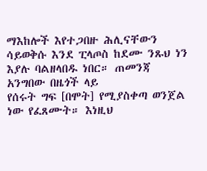ማእከሎች እየተጋበዙ ሕሊናቸውን ሳይወቅሱ እንደ ፒላጦስ ከደሙ ንጹህ ነን እያሉ ባልዘላበዱ ነበር። ጠመንጃ
አንግበው በዜጎች ላይ
የሰሩት ግፍ [በሞት] የሚያስቀጣ ወንጀል ነው የፈጸሙት። እነዚህ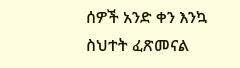ሰዎች አንድ ቀን እንኳ ስህተት ፈጽመናል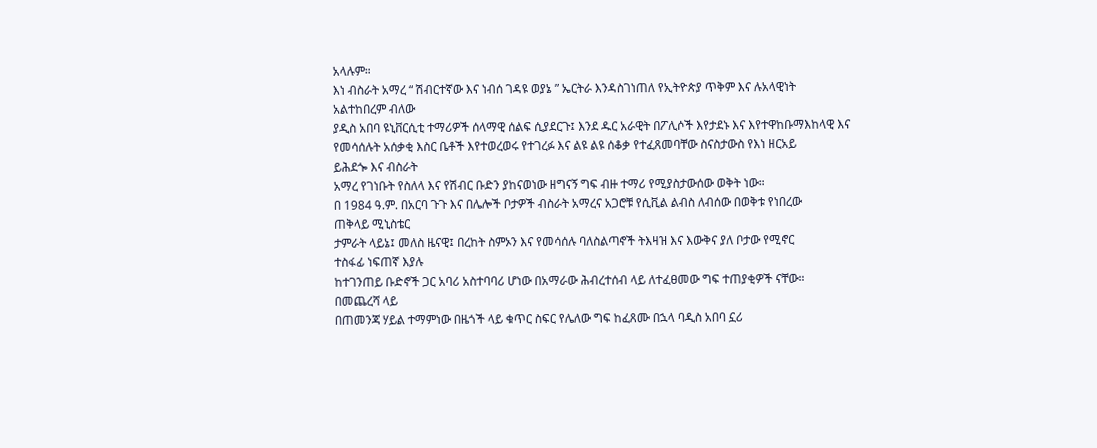አላሉም።
እነ ብስራት አማረ “ ሽብርተኛው እና ነብሰ ገዳዩ ወያኔ ” ኤርትራ እንዳስገነጠለ የኢትዮጵያ ጥቅም እና ሉአላዊነት
አልተከበረም ብለው
ያዲስ አበባ ዩኒቨርሲቲ ተማሪዎች ሰላማዊ ሰልፍ ሲያደርጉ፤ እንደ ዱር አራዊት በፖሊሶች እየታደኑ እና እየተዋከቡማእከላዊ እና
የመሳሰሉት አሰቃቂ እስር ቤቶች እየተወረወሩ የተገረፉ እና ልዩ ልዩ ሰቆቃ የተፈጸመባቸው ስናስታውስ የእነ ዘርአይ
ይሕደጐ እና ብስራት
አማረ የገነቡት የስለላ እና የሽብር ቡድን ያከናወነው ዘግናኝ ግፍ ብዙ ተማሪ የሚያስታውሰው ወቅት ነው።
በ 1984 ዓ.ም. በአርባ ጉጉ እና በሌሎች ቦታዎች ብስራት አማረና አጋሮቹ የሲቪል ልብስ ለብሰው በወቅቱ የነበረው
ጠቅላይ ሚኒስቴር
ታምራት ላይኔ፤ መለስ ዜናዊ፤ በረከት ስምኦን እና የመሳሰሉ ባለስልጣኖች ትእዛዝ እና እውቅና ያለ ቦታው የሚኖር
ተስፋፊ ነፍጠኛ እያሉ
ከተገንጠይ ቡድኖች ጋር አባሪ አስተባባሪ ሆነው በአማራው ሕብረተሰብ ላይ ለተፈፀመው ግፍ ተጠያቂዎች ናቸው።
በመጨረሻ ላይ
በጠመንጃ ሃይል ተማምነው በዜጎች ላይ ቁጥር ስፍር የሌለው ግፍ ከፈጸሙ በኋላ ባዲስ አበባ ኗሪ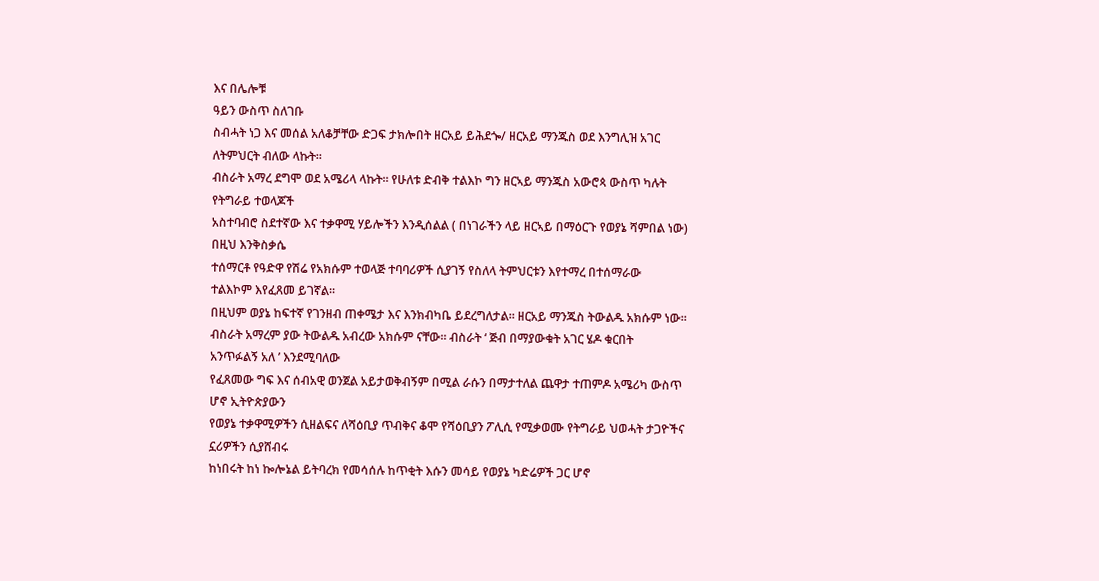እና በሌሎቹ
ዓይን ውስጥ ስለገቡ
ስብሓት ነጋ እና መሰል አለቆቻቸው ድጋፍ ታክሎበት ዘርአይ ይሕደጐ/ ዘርአይ ማንጁስ ወደ እንግሊዝ አገር
ለትምህርት ብለው ላኩት።
ብስራት አማረ ደግሞ ወደ አሜሪላ ላኩት። የሁለቱ ድብቅ ተልእኮ ግን ዘርኣይ ማንጁስ አውሮጳ ውስጥ ካሉት
የትግራይ ተወላጆች
አስተባብሮ ስደተኛው እና ተቃዋሚ ሃይሎችን እንዲሰልል ( በነገራችን ላይ ዘርኣይ በማዕርጉ የወያኔ ሻምበል ነው)
በዚህ እንቅስቃሴ
ተሰማርቶ የዓድዋ የሽሬ የአክሱም ተወላጅ ተባባሪዎች ሲያገኝ የስለላ ትምህርቱን እየተማረ በተሰማራው
ተልእኮም እየፈጸመ ይገኛል።
በዚህም ወያኔ ከፍተኛ የገንዘብ ጠቀሜታ እና እንክብካቤ ይደረግለታል። ዘርአይ ማንጁስ ትውልዱ አክሱም ነው።
ብስራት አማረም ያው ትውልዱ አብረው አክሱም ናቸው። ብስራት ‘ ጅብ በማያውቁት አገር ሄዶ ቁርበት
አንጥፉልኝ አለ ’ እንደሚባለው
የፈጸመው ግፍ እና ሰብአዊ ወንጀል አይታወቅብኝም በሚል ራሱን በማታተለል ጨዋታ ተጠምዶ አሜሪካ ውስጥ
ሆኖ ኢትዮጵያውን
የወያኔ ተቃዋሚዎችን ሲዘልፍና ለሻዕቢያ ጥብቅና ቆሞ የሻዕቢያን ፖሊሲ የሚቃወሙ የትግራይ ህወሓት ታጋዮችና
ኗሪዎችን ሲያሸብሩ
ከነበሩት ከነ ኰሎኔል ይትባረክ የመሳሰሉ ከጥቂት እሱን መሳይ የወያኔ ካድሬዎች ጋር ሆኖ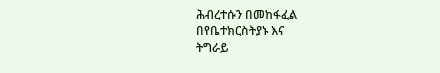ሕብረተሱን በመከፋፈል
በየቤተክርስትያኑ እና
ትግራይ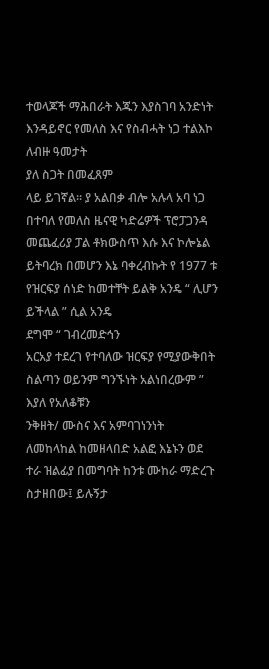ተወላጆች ማሕበራት እጁን እያስገባ አንድነት እንዳይኖር የመለስ እና የስብሓት ነጋ ተልእኮ ለብዙ ዓመታት
ያለ ስጋት በመፈጸም
ላይ ይገኛል። ያ አልበቃ ብሎ አሉላ አባ ነጋ በተባለ የመለስ ዜናዊ ካድሬዎች ፕሮፓጋንዳ መጨፈሪያ ፓል ቶክውስጥ እሱ እና ኮሎኔል
ይትባረክ በመሆን እኔ ባቀረብኩት የ 1977 ቱ የዝርፍያ ሰነድ ከመተቸት ይልቅ አንዴ “ ሊሆን ይችላል ” ሲል አንዴ
ደግሞ “ ገብረመድኅን
አርአያ ተደረገ የተባለው ዝርፍያ የሚያውቅበት ስልጣን ወይንም ግንኙነት አልነበረውም ” እያለ የአለቆቹን
ንቅዘት/ ሙስና እና አምባገነንነት
ለመከላከል ከመዘላበድ አልፎ እኔኑን ወደ ተራ ዝልፊያ በመግባት ከንቱ ሙከራ ማድረጉ ስታዘበው፤ ይሉኝታ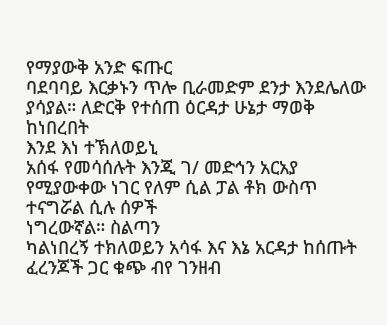የማያውቅ አንድ ፍጡር
ባደባባይ እርቃኑን ጥሎ ቢራመድም ደንታ እንደሌለው ያሳያል። ለድርቅ የተሰጠ ዕርዳታ ሁኔታ ማወቅ ከነበረበት
እንደ እነ ተኽለወይኒ
አሰፋ የመሳሰሉት እንጂ ገ/ መድኅን አርአያ የሚያውቀው ነገር የለም ሲል ፓል ቶክ ውስጥ ተናግሯል ሲሉ ሰዎች
ነግረውኛል። ስልጣን
ካልነበረኝ ተክለወይን አሳፋ እና እኔ አርዳታ ከሰጡት ፈረንጆች ጋር ቁጭ ብየ ገንዘብ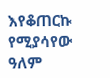እየቆጠርኩ የሚያሳየው ዓለም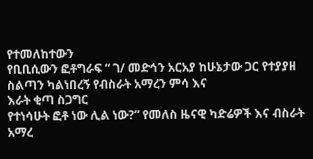የተመለከተውን
የቢቢሲውን ፎቶግራፍ “ ገ/ መድኅን አርአያ ከሁኔታው ጋር የተያያዘ ስልጣን ካልነበረኝ የብስራት አማረን ምሳ እና
እራት ቂጣ ስጋግር
የተነሳሁት ፎቶ ነው ሊል ነው?” የመለስ ዜናዊ ካድሬዎች እና ብስራት አማረ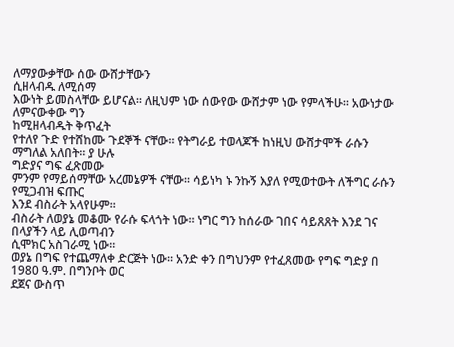ለማያውቃቸው ሰው ውሸታቸውን
ሲዘላብዱ ለሚሰማ
እውነት ይመስላቸው ይሆናል። ለዚህም ነው ሰውየው ውሸታም ነው የምላችሁ። አውነታው ለምናውቀው ግን
ከሚዘላብዱት ቅጥፈት
የተለየ ጉድ የተሸከሙ ጉደኞች ናቸው። የትግራይ ተወላጆች ከነዚህ ውሸታሞች ራሱን ማግለል አለበት። ያ ሁሉ
ግድያና ግፍ ፈጽመው
ምንም የማይሰማቸው አረመኔዎች ናቸው። ሳይነካ ኑ ንኩኝ እያለ የሚወተውት ለችግር ራሱን የሚጋብዝ ፍጡር
እንደ ብስራት አላየሁም።
ብስራት ለወያኔ መቆሙ የራሱ ፍላጎት ነው። ነግር ግን ከሰራው ገበና ሳይጸጸት እንደ ገና በላያችን ላይ ሊወጣብን
ሲሞክር አስገራሚ ነው።
ወያኔ በግፍ የተጨማለቀ ድርጅት ነው። አንድ ቀን በግህንም የተፈጸመው የግፍ ግድያ በ 1980 ዓ.ም. በግንቦት ወር
ደጀና ውስጥ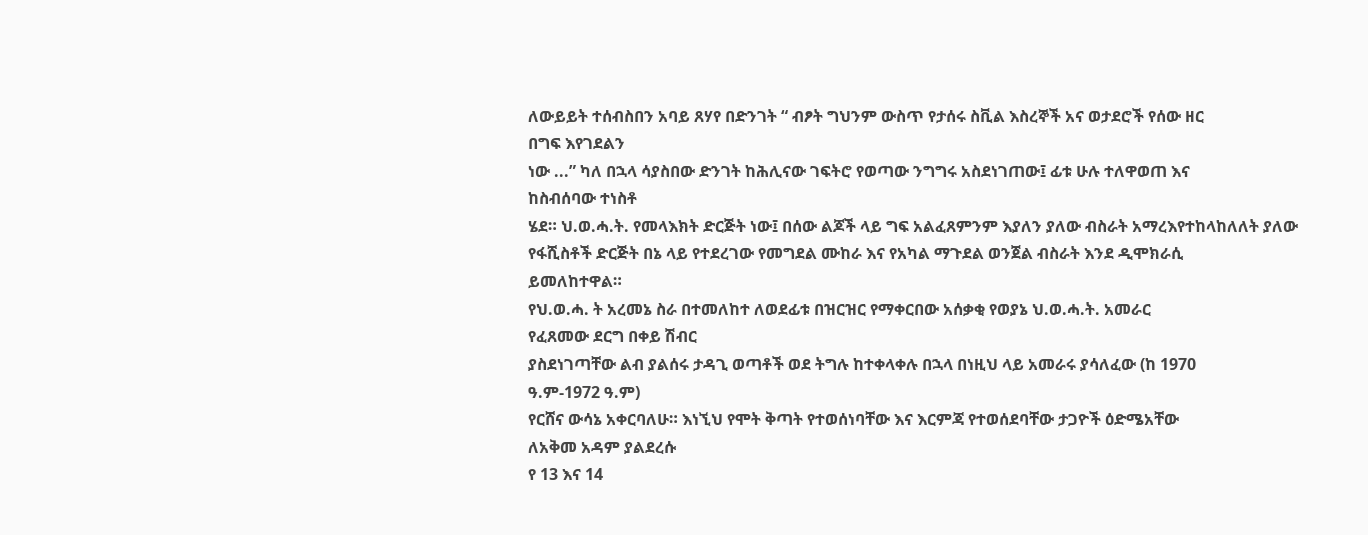ለውይይት ተሰብስበን አባይ ጸሃየ በድንገት “ ብፆት ግህንም ውስጥ የታሰሩ ስቪል እስረኞች አና ወታደሮች የሰው ዘር
በግፍ እየገደልን
ነው ...” ካለ በኋላ ሳያስበው ድንገት ከሕሊናው ገፍትሮ የወጣው ንግግሩ አስደነገጠው፤ ፊቱ ሁሉ ተለዋወጠ እና
ከስብሰባው ተነስቶ
ሄደ። ህ.ወ.ሓ.ት. የመላእክት ድርጅት ነው፤ በሰው ልጆች ላይ ግፍ አልፈጸምንም እያለን ያለው ብስራት አማረእየተከላከለለት ያለው
የፋሺስቶች ድርጅት በኔ ላይ የተደረገው የመግደል ሙከራ እና የአካል ማጉደል ወንጀል ብስራት እንደ ዲሞክራሲ
ይመለከተዋል።
የህ.ወ.ሓ. ት አረመኔ ስራ በተመለከተ ለወደፊቱ በዝርዝር የማቀርበው አሰቃቂ የወያኔ ህ.ወ.ሓ.ት. አመራር
የፈጸመው ደርግ በቀይ ሽብር
ያስደነገጣቸው ልብ ያልሰሩ ታዳጊ ወጣቶች ወደ ትግሉ ከተቀላቀሉ በኋላ በነዚህ ላይ አመራሩ ያሳለፈው (ከ 1970
ዓ.ም-1972 ዓ.ም)
የርሸና ውሳኔ አቀርባለሁ። እነኚህ የሞት ቅጣት የተወሰነባቸው እና እርምጃ የተወሰደባቸው ታጋዮች ዕድሜአቸው
ለአቅመ አዳም ያልደረሱ
የ 13 እና 14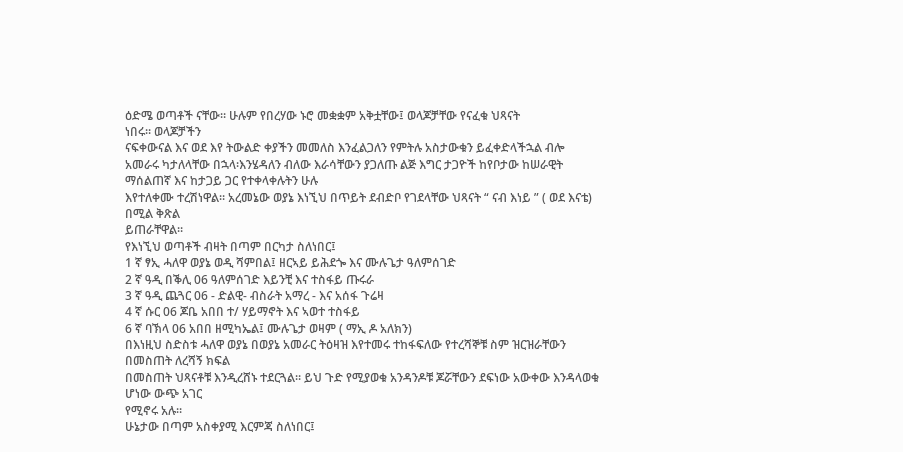ዕድሜ ወጣቶች ናቸው። ሁሉም የበረሃው ኑሮ መቋቋም አቅቷቸው፤ ወላጆቻቸው የናፈቁ ህጻናት
ነበሩ። ወላጆቻችን
ናፍቀውናል እና ወደ እየ ትውልድ ቀያችን መመለስ እንፈልጋለን የምትሉ አስታውቁን ይፈቀድላችኋል ብሎ
አመራሩ ካታለላቸው በኋላ፡እንሄዳለን ብለው እራሳቸውን ያጋለጡ ልጅ እግር ታጋዮች ከየቦታው ከሠራዊት
ማሰልጠኛ እና ከታጋይ ጋር የተቀላቀሉትን ሁሉ
እየተለቀሙ ተረሽነዋል። አረመኔው ወያኔ እነኚህ በጥይት ደብድቦ የገደላቸው ህጻናት “ ናብ እነይ ” ( ወደ እናቴ)
በሚል ቅጽል
ይጠራቸዋል።
የእነኚህ ወጣቶች ብዛት በጣም በርካታ ስለነበር፤
1 ኛ ፃኢ ሓለዋ ወያኔ ወዲ ሻምበል፤ ዘርኣይ ይሕደጐ እና ሙሉጌታ ዓለምሰገድ
2 ኛ ዓዲ በቕሊ 06 ዓለምሰገድ እይንቺ እና ተስፋይ ጡሩራ
3 ኛ ዓዲ ጨጓር 06 - ድልዊ- ብስራት አማረ - እና አሰፋ ጉሬዛ
4 ኛ ሱር 06 ጆቤ አበበ ተ/ ሃይማኖት እና ኣወተ ተስፋይ
6 ኛ ባኽላ 06 አበበ ዘሚካኤል፤ ሙሉጌታ ወዛም ( ማኢ ዶ አለክን)
በእነዚህ ስድስቱ ሓለዋ ወያኔ በወያኔ አመራር ትዕዛዝ እየተመሩ ተከፋፍለው የተረሻኞቹ ስም ዝርዝራቸውን
በመስጠት ለረሻኝ ክፍል
በመስጠት ህጻናቶቹ እንዲረሸኑ ተደርጓል። ይህ ጉድ የሚያወቁ አንዳንዶቹ ጆሯቸውን ደፍነው አውቀው እንዳላወቁ
ሆነው ውጭ አገር
የሚኖሩ አሉ።
ሁኔታው በጣም አስቀያሚ እርምጃ ስለነበር፤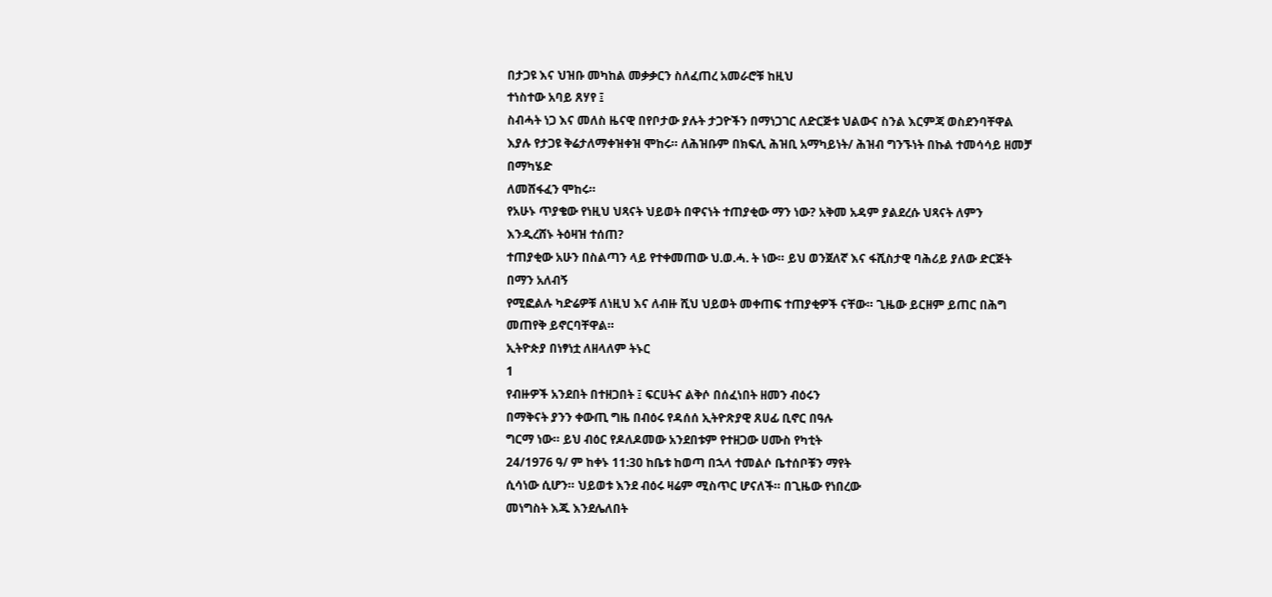በታጋዩ እና ህዝቡ መካከል መቃቃርን ስለፈጠረ አመራሮቹ ከዚህ
ተነስተው አባይ ጸሃየ ፤
ስብሓት ነጋ እና መለስ ዜናዊ በየቦታው ያሉት ታጋዮችን በማነጋገር ለድርጅቱ ህልውና ስንል እርምጃ ወስደንባቸዋል
እያሉ የታጋዩ ቅሬታለማቀዝቀዝ ሞከሩ። ለሕዝቡም በክፍሊ ሕዝቢ አማካይነት/ ሕዝብ ግንኙነት በኩል ተመሳሳይ ዘመቻ በማካሄድ
ለመሸፋፈን ሞከሩ።
የአሁኑ ጥያቄው የነዚህ ህጻናት ህይወት በዋናነት ተጠያቂው ማን ነው? አቅመ አዳም ያልደረሱ ህጻናት ለምን
እንዲረሸኑ ትዕዛዝ ተሰጠ?
ተጠያቂው አሁን በስልጣን ላይ የተቀመጠው ህ.ወ.ሓ. ት ነው። ይህ ወንጀለኛ እና ፋሺስታዊ ባሕሪይ ያለው ድርጅት
በማን አለብኝ
የሚፎልሉ ካድሬዎቹ ለነዚህ እና ለብዙ ሺህ ህይወት መቀጠፍ ተጠያቂዎች ናቸው። ጊዜው ይርዘም ይጠር በሕግ
መጠየቅ ይኖርባቸዋል።
ኢትዮጵያ በነፃነቷ ለዘላለም ትኑር
1
የብዙዎች አንደበት በተዘጋበት ፤ ፍርሀትና ልቅሶ በሰፈነበት ዘመን ብዕሩን
በማቅናት ያንን ቀውጢ ግዜ በብዕሩ የዳሰሰ ኢትዮጽያዊ ጸሀፊ ቢኖር በዓሉ
ግርማ ነው። ይህ ብዕር የዶለዶመው አንደበቱም የተዘጋው ሀሙስ የካቲት
24/1976 ዓ/ ም ከቀኑ 11:30 ከቤቱ ከወጣ በኋላ ተመልሶ ቤተሰቦቹን ማየት
ሲሳነው ሲሆን። ህይወቱ እንደ ብዕሩ ዛሬም ሚስጥር ሆናለች። በጊዜው የነበረው
መነግስት እጁ እንደሌለበት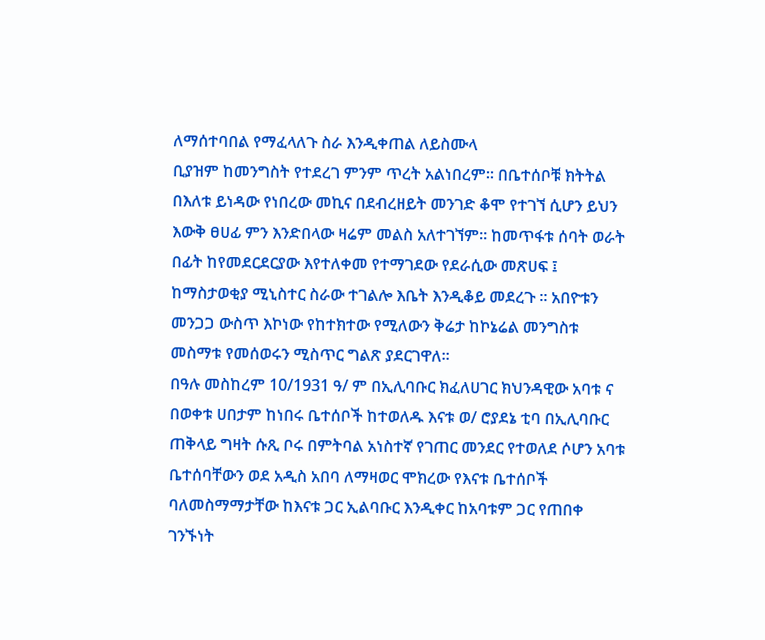ለማሰተባበል የማፈላለጉ ስራ እንዲቀጠል ለይስሙላ
ቢያዝም ከመንግስት የተደረገ ምንም ጥረት አልነበረም። በቤተሰቦቹ ክትትል
በእለቱ ይነዳው የነበረው መኪና በደብረዘይት መንገድ ቆሞ የተገኘ ሲሆን ይህን
እውቅ ፀሀፊ ምን እንድበላው ዛሬም መልስ አለተገኘም። ከመጥፋቱ ሰባት ወራት
በፊት ከየመደርደርያው እየተለቀመ የተማገደው የደራሲው መጽሀፍ ፤
ከማስታወቂያ ሚኒስተር ስራው ተገልሎ እቤት እንዲቆይ መደረጉ ። አበዮቱን
መንጋጋ ውስጥ እኮነው የከተክተው የሚለውን ቅሬታ ከኮኔሬል መንግስቱ
መስማቱ የመሰወሩን ሚስጥር ግልጽ ያደርገዋለ።
በዓሉ መስከረም 10/1931 ዓ/ ም በኢሊባቡር ክፈለሀገር ክህንዳዊው አባቱ ና
በወቀቱ ሀበታም ከነበሩ ቤተሰቦች ከተወለዱ እናቱ ወ/ ሮያደኔ ቲባ በኢሊባቡር
ጠቅላይ ግዛት ሱጺ ቦሩ በምትባል አነስተኛ የገጠር መንደር የተወለደ ሶሆን አባቱ
ቤተሰባቸውን ወደ አዲስ አበባ ለማዛወር ሞክረው የእናቱ ቤተሰቦች
ባለመስማማታቸው ከእናቱ ጋር ኢልባቡር እንዲቀር ከአባቱም ጋር የጠበቀ
ገንኙነት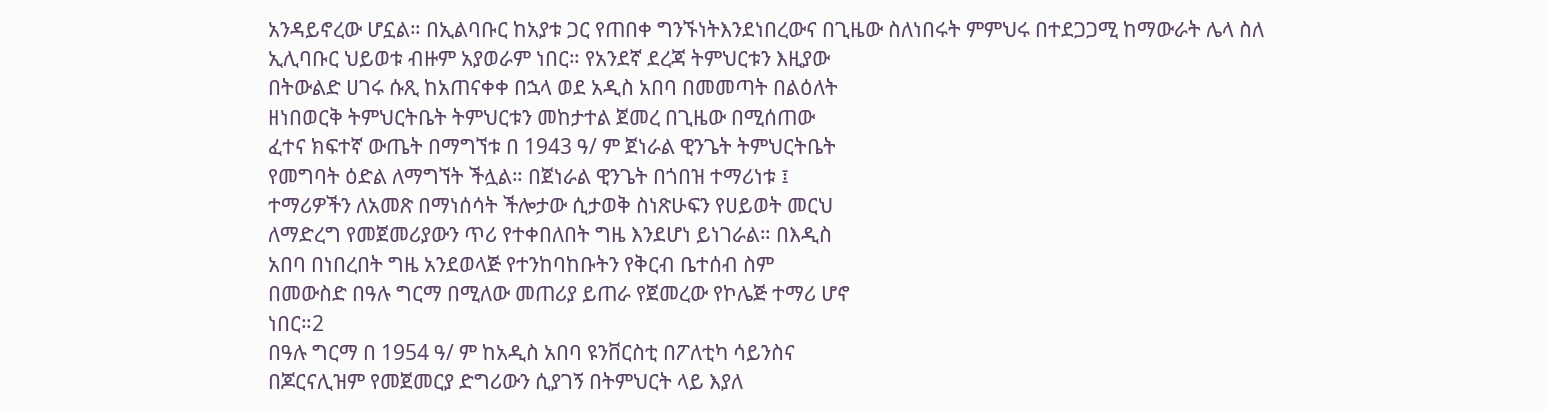አንዳይኖረው ሆኗል። በኢልባቡር ከአያቱ ጋር የጠበቀ ግንኙነትእንደነበረውና በጊዜው ስለነበሩት ምምህሩ በተደጋጋሚ ከማውራት ሌላ ስለ
ኢሊባቡር ህይወቱ ብዙም አያወራም ነበር። የአንደኛ ደረጃ ትምህርቱን እዚያው
በትውልድ ሀገሩ ሱጺ ከአጠናቀቀ በኋላ ወደ አዲስ አበባ በመመጣት በልዕለት
ዘነበወርቅ ትምህርትቤት ትምህርቱን መከታተል ጀመረ በጊዜው በሚሰጠው
ፈተና ክፍተኛ ውጤት በማግኘቱ በ 1943 ዓ/ ም ጀነራል ዊንጌት ትምህርትቤት
የመግባት ዕድል ለማግኘት ችሏል። በጀነራል ዊንጌት በጎበዝ ተማሪነቱ ፤
ተማሪዎችን ለአመጽ በማነሰሳት ችሎታው ሲታወቅ ስነጽሁፍን የሀይወት መርህ
ለማድረግ የመጀመሪያውን ጥሪ የተቀበለበት ግዜ እንደሆነ ይነገራል። በእዲስ
አበባ በነበረበት ግዜ አንደወላጅ የተንከባከቡትን የቅርብ ቤተሰብ ስም
በመውስድ በዓሉ ግርማ በሚለው መጠሪያ ይጠራ የጀመረው የኮሌጅ ተማሪ ሆኖ
ነበር።2
በዓሉ ግርማ በ 1954 ዓ/ ም ከአዲስ አበባ ዩንቨርስቲ በፖለቲካ ሳይንስና
በጆርናሊዝም የመጀመርያ ድግሪውን ሲያገኝ በትምህርት ላይ እያለ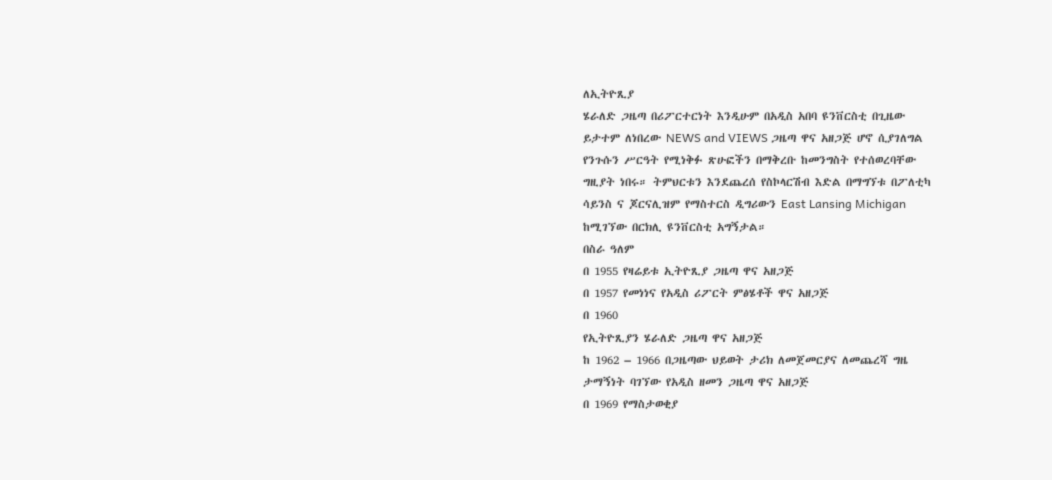ለኢትዮጺያ
ሄራለድ ጋዜጣ በሪፖርተርነት እንዲሁም በአዲስ አበባ ዩንቨርስቲ በጊዜው
ይታተም ለነበረው NEWS and VIEWS ጋዜጣ ዋና አዘጋጅ ሆኖ ሲያገለግል
የንጉሱን ሥርዓት የሚነቅፉ ጽሁፎችን በማቅረቡ ከመንግስት የተሰወረባቸው
ግዚያት ነበሩ። ትምህርቱን እንደጨረሰ የስኮላርሽብ እድል በማግኘቱ በፖለቲካ
ሳይንስ ና ጆርናሊዝም የማስተርስ ዲግሪውን East Lansing Michigan
ከሚገኘው በርክሊ ዩንቨርስቲ አግኝታል።
በስራ ዓለም
በ 1955 የዛሬይቱ ኢትዮጺያ ጋዜጣ ዋና አዘጋጅ
በ 1957 የመነነና የአዲስ ሪፖርት ምፅሄቶች ዋና አዘጋጅ
በ 1960
የኢትዮጺያን ሄራለድ ጋዜጣ ዋና አዘጋጅ
ከ 1962 – 1966 በጋዜጣው ህይወት ታሪክ ለመጀመርያና ለመጨረሻ ግዜ
ታማኝነት ባገኘው የአዲስ ዘመን ጋዜጣ ዋና አዘጋጅ
በ 1969 የማስታወቂያ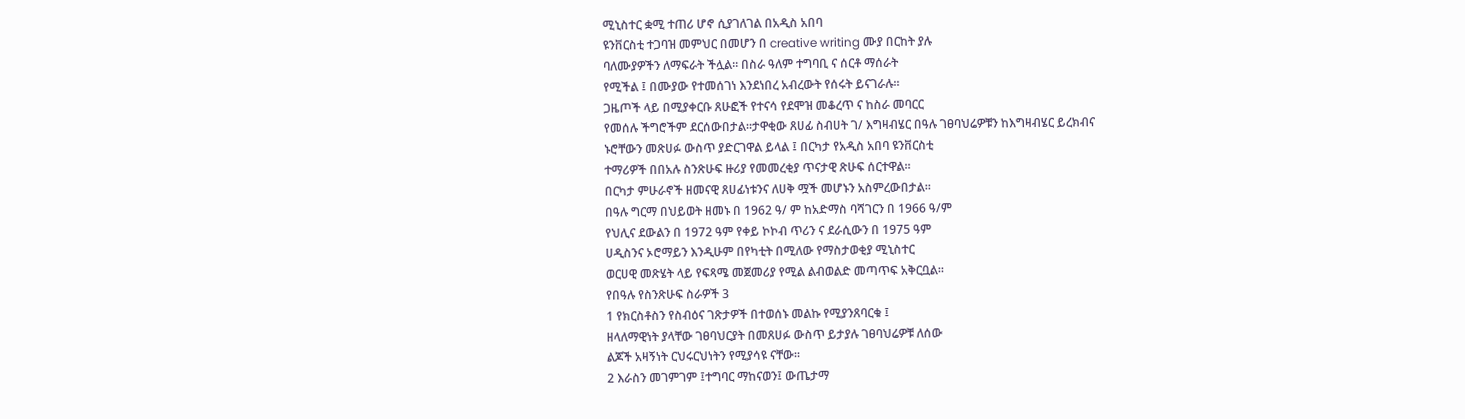ሚኒስተር ቋሚ ተጠሪ ሆኖ ሲያገለገል በአዲስ አበባ
ዩንቨርስቲ ተጋባዝ መምህር በመሆን በ creative writing ሙያ በርከት ያሉ
ባለሙያዎችን ለማፍራት ችሏል። በስራ ዓለም ተግባቢ ና ሰርቶ ማሰራት
የሚችል ፤ በሙያው የተመሰገነ እንደነበረ አብረውት የሰሩት ይናገራሉ።
ጋዜጦች ላይ በሚያቀርቡ ጸሁፎች የተናሳ የደሞዝ መቆረጥ ና ከስራ መባርር
የመሰሉ ችግሮችም ደርሰውበታል።ታዋቂው ጸሀፊ ስብሀት ገ/ እግዛብሄር በዓሉ ገፀባህሬዎቹን ከእግዛብሄር ይረክብና
ኑሮቸውን መጽሀፉ ውስጥ ያድርገዋል ይላል ፤ በርካታ የአዲስ አበባ ዩንቨርስቲ
ተማሪዎች በበአሉ ስንጽሁፍ ዙሪያ የመመረቂያ ጥናታዊ ጽሁፍ ሰርተዋል።
በርካታ ምሁራኖች ዘመናዊ ጸሀፊነቱንና ለሀቅ ሟች መሆኑን አስምረውበታል።
በዓሉ ግርማ በህይወት ዘመኑ በ 1962 ዓ/ ም ከአድማስ ባሻገርን በ 1966 ዓ/ም
የህሊና ደውልን በ 1972 ዓም የቀይ ኮኮብ ጥሪን ና ደራሲውን በ 1975 ዓም
ሀዲስንና ኦሮማይን እንዲሁም በየካቲት በሚለው የማስታወቂያ ሚኒስተር
ወርሀዊ መጽሄት ላይ የፍጻሜ መጀመሪያ የሚል ልብወልድ መጣጥፍ አቅርቧል።
የበዓሉ የስንጽሁፍ ስራዎች 3
1 የክርስቶስን የስብዕና ገጽታዎች በተወሰኑ መልኩ የሚያንጸባርቁ ፤
ዘላለማዊነት ያላቸው ገፀባህርያት በመጸሀፉ ውስጥ ይታያሉ ገፀባህሬዎቹ ለሰው
ልጆች አዛኝነት ርህሩርህነትን የሚያሳዩ ናቸው።
2 እራስን መገምገም ፤ተግባር ማከናወን፤ ውጤታማ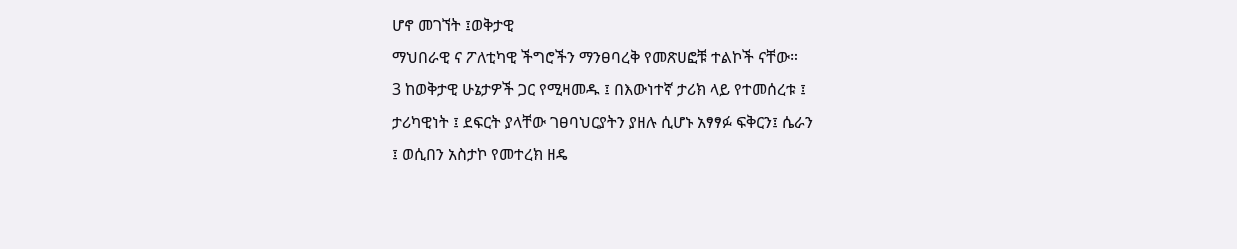ሆኖ መገኘት ፤ወቅታዊ
ማህበራዊ ና ፖለቲካዊ ችግሮችን ማንፀባረቅ የመጽሀፎቹ ተልኮች ናቸው።
3 ከወቅታዊ ሁኔታዎች ጋር የሚዛመዱ ፤ በእውነተኛ ታሪክ ላይ የተመሰረቱ ፤
ታሪካዊነት ፤ ደፍርት ያላቸው ገፀባህርያትን ያዘሉ ሲሆኑ አፃፃፉ ፍቅርን፤ ሴራን
፤ ወሲበን አስታኮ የመተረክ ዘዴ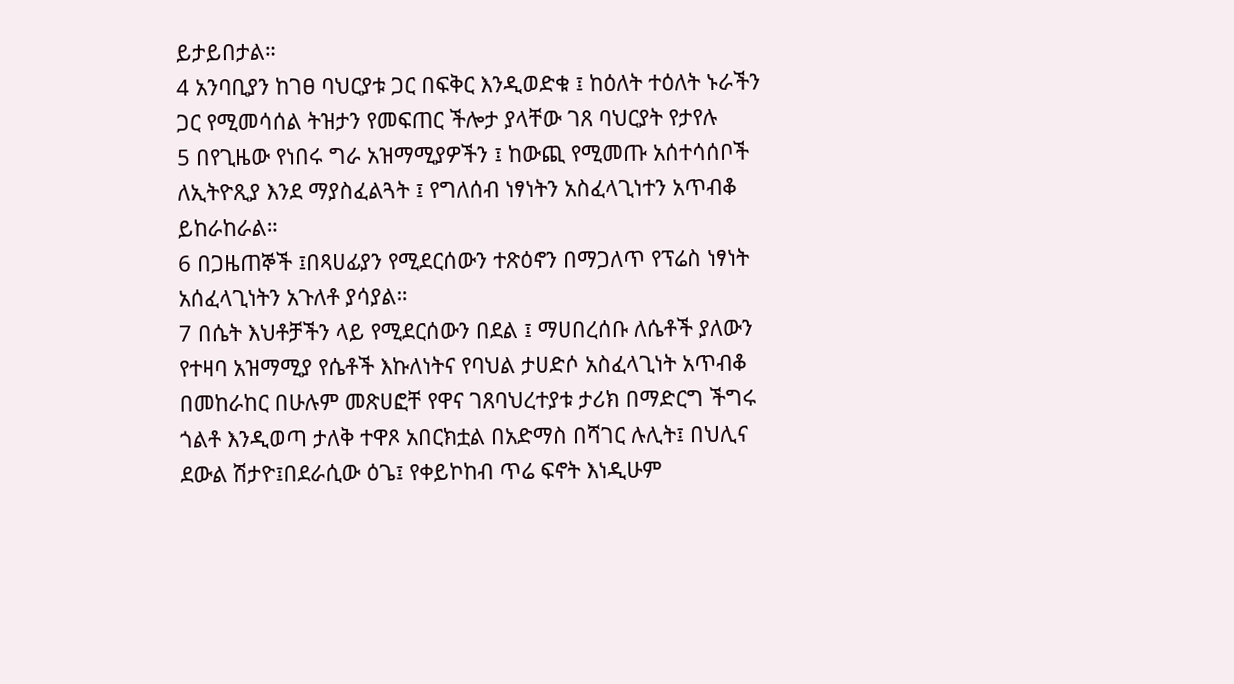ይታይበታል።
4 አንባቢያን ከገፀ ባህርያቱ ጋር በፍቅር እንዲወድቁ ፤ ከዕለት ተዕለት ኑራችን
ጋር የሚመሳሰል ትዝታን የመፍጠር ችሎታ ያላቸው ገጸ ባህርያት የታየሉ
5 በየጊዜው የነበሩ ግራ አዝማሚያዎችን ፤ ከውጪ የሚመጡ አሰተሳሰቦች
ለኢትዮጺያ እንደ ማያስፈልጓት ፤ የግለሰብ ነፃነትን አስፈላጊነተን አጥብቆ
ይከራከራል።
6 በጋዜጠኞች ፤በጻሀፊያን የሚደርሰውን ተጽዕኖን በማጋለጥ የፕሬስ ነፃነት
አሰፈላጊነትን አጉለቶ ያሳያል።
7 በሴት እህቶቻችን ላይ የሚደርሰውን በደል ፤ ማሀበረሰቡ ለሴቶች ያለውን
የተዛባ አዝማሚያ የሴቶች እኩለነትና የባህል ታሀድሶ አስፈላጊነት አጥብቆ
በመከራከር በሁሉም መጽሀፎቸ የዋና ገጸባህረተያቱ ታሪክ በማድርግ ችግሩ
ጎልቶ እንዲወጣ ታለቅ ተዋጾ አበርክቷል በአድማስ በሻገር ሉሊት፤ በህሊና
ደውል ሽታዮ፤በደራሲው ዕጌ፤ የቀይኮከብ ጥሬ ፍኖት እነዲሁም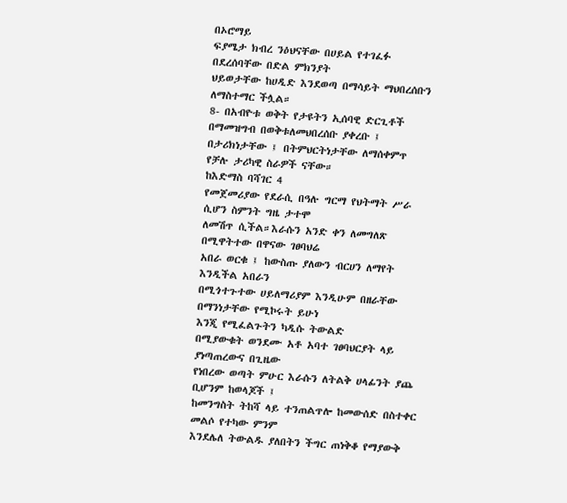በኦሮማይ
ፍያሜታ ክብረ ንዕህናቸው በሀይል የተገፈፉ በደረሰባቸው በድል ምክንያት
ህይወታቸው ከሀዲድ እንደወጣ በማሳይት ማህበረሰቡን ለማስተማር ችሏል።
8- በአብዮቱ ወቅት የታዩትን ኢሰባዊ ድርጊቶች በማመዝግብ በወቅቱለመህበረሰቡ ያቀረቡ ፤ በታሪክነታቸው ፤ በትምህርትነታቸው ለማሰቀምጥ
የቻሉ ታሪካዊ ስራዎች ናቸው።
ከእድማስ ባሻገር 4
የመጀመሪያው የደራሲ በዓሉ ግርማ የህትማት ሥራ ሲሆን ስምንት ግዜ ታተሞ
ለመሽጥ ሲችል።እራሱን አንድ ቀን ለመግለጽ በሚዋትተው በዋናው ገፀባህሬ
አበራ ወርቁ ፤ ከውስጡ ያለውን ብርሀን ለማየት እንዲችል አበራን
በሚጎተጉተው ሀይለማሪያም እንዲሁም በዘራቸው በማንነታቸው የሚኮሩት ይሁነ
እንጂ የሚፈልጉትን ካዲሱ ትውልድ
በሚያውቁት ወንደሙ አቶ አባተ ገፀባህርያት ላይ ያነጣጠረውና በጊዜው
የነበረው ወጣት ምሁር እራሱን ለትልቅ ሀላፊንት ያጨ ቢሆንም ከወላጆች ፤
ከመንግስት ትከሻ ላይ ተንጠልጥሎ ከመውሰድ በስተቀር መልሶ የተካው ምንም
እንደሌለ ትውልዱ ያለበትን ችግር ጠነቅቆ የማያውቅ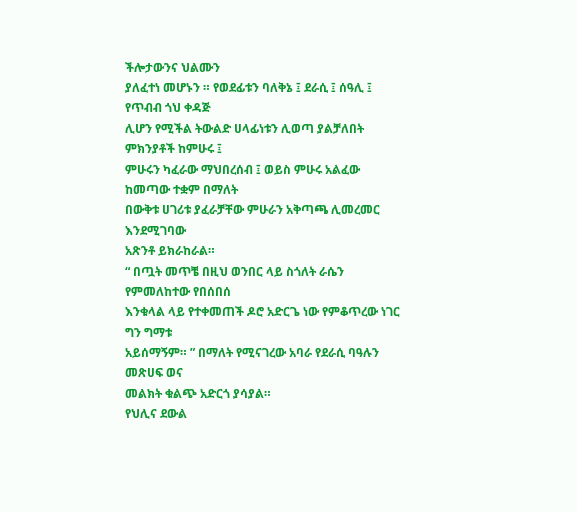ችሎታውንና ህልሙን
ያለፈተነ መሆኑን ። የወደፊቱን ባለቅኔ ፤ ደራሲ ፤ ሰዓሊ ፤ የጥብብ ጎህ ቀዳጅ
ሊሆን የሚችል ትውልድ ሀላፊነቱን ሊወጣ ያልቻለበት ምክንያቶች ከምሁሩ ፤
ምሁሩን ካፈራው ማህበረሰብ ፤ ወይስ ምሁሩ አልፈው ከመጣው ተቋም በማለት
በውቅቱ ሀገሪቱ ያፈራቻቸው ምሁራን አቅጣጫ ሊመረመር እንደሚገባው
አጽንቶ ይክራከራል።
“ በጧት መጥቼ በዚህ ወንበር ላይ ስጎለት ራሴን የምመለከተው የበሰበሰ
እንቁላል ላይ የተቀመጠች ዶሮ አድርጌ ነው የምቆጥረው ነገር ግን ግማቱ
አይሰማኝም። ” በማለት የሚናገረው አባራ የደራሲ ባዓሉን መጽሀፍ ወና
መልክት ቁልጭ አድርጎ ያሳያል።
የህሊና ደውል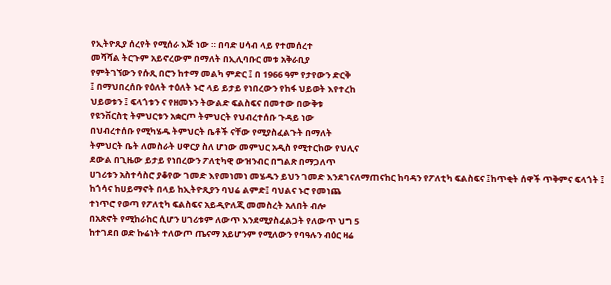የኢትዮጺያ ሰረየት የሚሰራ እጅ ነው ። በባድ ሀሳብ ላይ የተመሰረተ
መሻሻል ትርጉም አይኖረውም በማለት በኢሊባቡር መቱ አቅራቢያ
የምትገኘውን የሱጺ በሮን ከተማ መልካ ምድር ፤ በ 1966 ዓም የታየውን ድርቅ
፤ በማህበረሰቡ የዕለት ተዕለት ኑሮ ላይ ይታይ የነበረውን የከፋ ህይወት እየተረከ
ህይወቱን ፤ ፍላጎቱን ና የዘመኑን ትውልድ ፍልስፍና በመተው በውቅቱ
የዩንቨርስቲ ትምህርቱን አቋርጦ ትምህርት የህብረተሰቡ ጉዳይ ነው
በህብረተሰቡ የሚካሄዱ ትምህርት ቤቶች ናቸው የሚያስፈልጉት በማለት
ትምህርት ቤት ለመስራት ሀዋርያ ስለ ሆነው መምህር አዲስ የሚተርከው የህሊና
ደውል በጊዜው ይታይ የነበረውን ፖለቲካዊ ውዝንብር በግልጽ በማጋለጥ
ሀገሪቱን አስተሳስሮ ያቆየው ገመድ እየመነመነ መሄዱን ይህን ገመድ እንደገናለማጠናከር ከባዳን የፖለቲካ ፍልስፍና ፤ከጥቂት ሰዋች ጥቅምና ፍላጎት ፤
ከጎሳና ከሀይማኖት በላይ ከኢትዮጺያን ባህሬ ልምድ፤ ባህልና ኑሮ የመነጨ
ተነጥሮ የወጣ የፖለቲካ ፍልስፍና አይዲዮለጂ መመስረት አለበት ብሎ
በአጽኖት የሚከራከር ሲሆን ሀገሪቱም ለውጥ እንደሚያስፈልጋት የለውጥ ህግ 5
ከተገደበ ወድ ኩሬነት ተለውጦ ጤናማ አይሆንም የሚለውን የባዓሉን ብዕር ዛሬ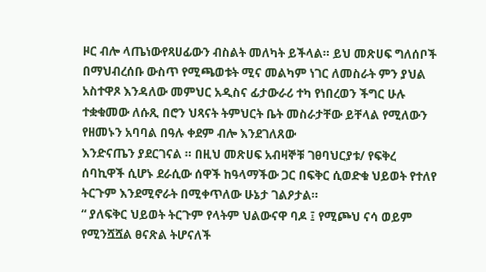ዞር ብሎ ላጤነውየጻሀፊውን ብስልት መለካት ይችላል። ይህ መጽሀፍ ግለሰቦች
በማህብረሰቡ ውስጥ የሚጫወቱት ሚና መልካም ነገር ለመስራት ምን ያህል
አስተዋጾ እንዳለው መምህር አዲስና ፊታውራሪ ተካ የነበረወን ችግር ሁሉ
ተቋቁመው ለሱጺ በሮን ህጻናት ትምህርት ቤት መስራታቸው ይቸላል የሚለውን
የዘመኑን አባባል በዓሉ ቀደም ብሎ እንደገለጸው
እንድናጤን ያደርገናል ። በዚህ መጽሀፍ አብዛኞቹ ገፀባህርያቱ/ የፍቅረ
ሰባኪዋች ሲሆኑ ደራሲው ሰዋች ከዓላማችው ጋር በፍቅር ሲወድቁ ህይወት የተለየ
ትርጉም እንደሚኖራት በሚቀጥለው ሁኔታ ገልዖታል።
“ ያለፍቅር ህይወት ትርጉም የላትም ህልውናዋ ባዶ ፤ የሚጮህ ናሳ ወይም
የሚንሿሿል ፀናጽል ትሆናለች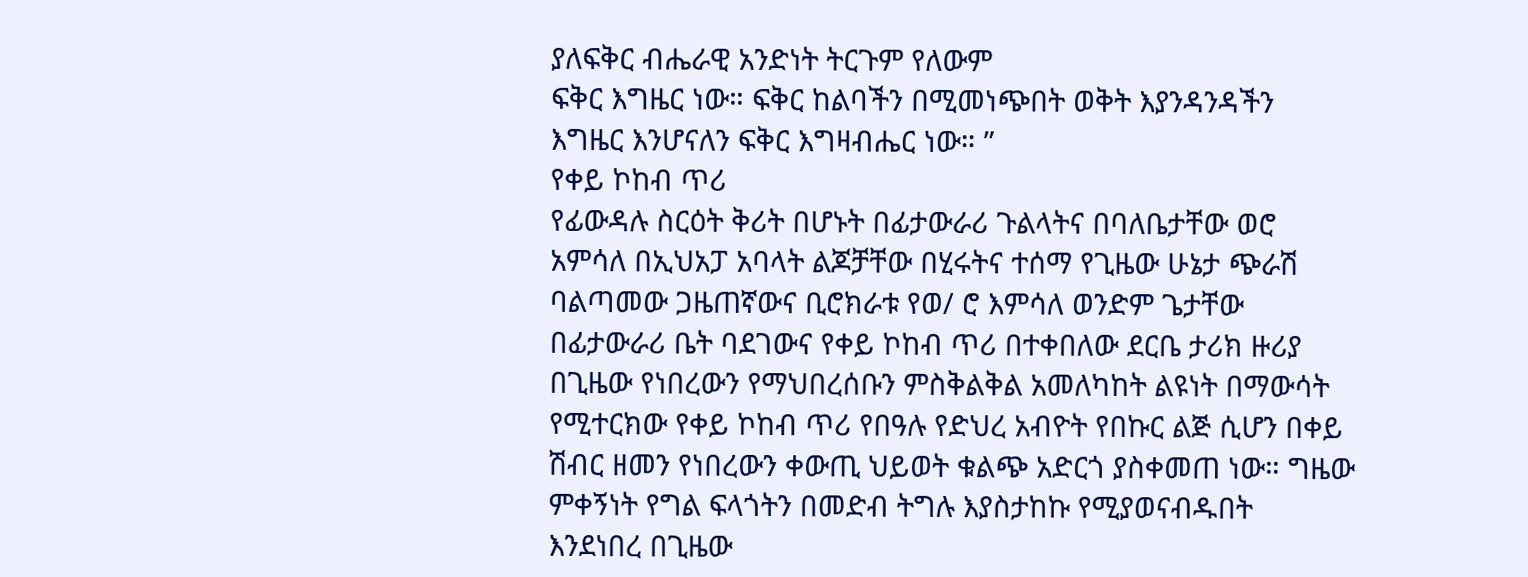ያለፍቅር ብሔራዊ አንድነት ትርጉም የለውም
ፍቅር እግዜር ነው። ፍቅር ከልባችን በሚመነጭበት ወቅት እያንዳንዳችን
እግዜር እንሆናለን ፍቅር እግዛብሔር ነው። ”
የቀይ ኮከብ ጥሪ
የፊውዳሉ ስርዕት ቅሪት በሆኑት በፊታውራሪ ጉልላትና በባለቤታቸው ወሮ
አምሳለ በኢህአፓ አባላት ልጆቻቸው በሂሩትና ተሰማ የጊዜው ሁኔታ ጭራሽ
ባልጣመው ጋዜጠኛውና ቢሮክራቱ የወ/ ሮ እምሳለ ወንድም ጌታቸው
በፊታውራሪ ቤት ባደገውና የቀይ ኮከብ ጥሪ በተቀበለው ደርቤ ታሪክ ዙሪያ
በጊዜው የነበረውን የማህበረሰቡን ምስቅልቅል አመለካከት ልዩነት በማውሳት
የሚተርክው የቀይ ኮከብ ጥሪ የበዓሉ የድህረ አብዮት የበኩር ልጅ ሲሆን በቀይ
ሽብር ዘመን የነበረውን ቀውጢ ህይወት ቁልጭ አድርጎ ያስቀመጠ ነው። ግዜው
ምቀኝነት የግል ፍላጎትን በመድብ ትግሉ እያስታከኩ የሚያወናብዱበት
እንደነበረ በጊዜው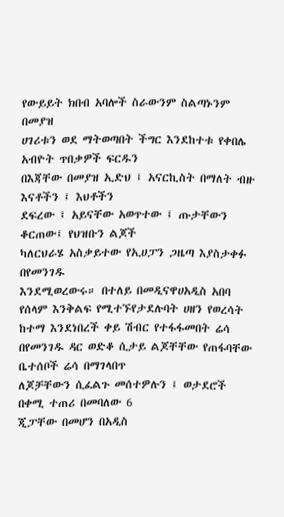የውይይት ክበብ አባሎች ስራውንም ስልጣኑንም በመያዝ
ሀገሪቱን ወደ ማትወጣበት ችግር እንደከተቱ የቀበሌ አብዮት ጥበቃዎች ፍርዱን
በእጃቸው በመያዝ ኢድህ ፤ አናርኪስት በማለት ብዙ እናቶችን ፤ እህቶችን
ደፍረው ፤ አይናቸው አወጥተው ፤ ጡታቸውን ቆርጠው፤ የህዝቡን ልጆች
ካለርህራሄ አስቃይተው የኢሀፓን ጋዜጣ እያስታቀፉ በየመንገዱ
እንደሚወረውሩ። በተለይ በመዲናዋሀአዲስ አበባ የሰላም እንቅልፍ የሚተኙየታደሉባት ሀዘን የወረሳት ከተማ እንደነበረች ቀይ ሽብር የተፋፋመበት ሬሳ
በየመንገዱ ዳር ወድቆ ሲታይ ልጆቸቸው የጠፋባቸው ቤተሰቦች ሬሳ በማገላበጥ
ለጆቻቸውን ሲፈልጉ መሰተዎሉን ፤ ወታደሮች በቀሚ ተጠሪ በመባለው 6
ጂፓቸው በመሆን በአዲስ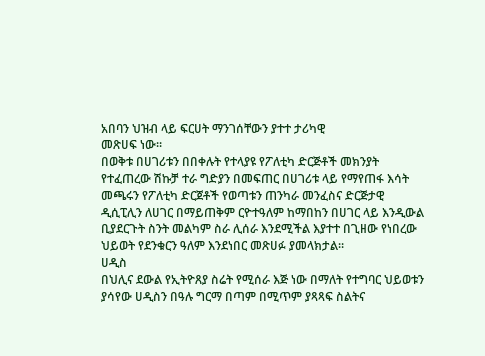አበባን ህዝብ ላይ ፍርሀት ማንገሰቸውን ያተተ ታሪካዊ
መጽሀፍ ነው።
በወቅቱ በሀገሪቱን በበቀሉት የተላያዩ የፖለቲካ ድርጅቶች መክንያት
የተፈጠረው ሽኩቻ ተራ ግድያን በመፍጠር በሀገሪቱ ላይ የማየጠፋ እሳት
መጫሩን የፖለቲካ ድርጀቶች የወጣቱን ጠንካራ መንፈስና ድርጅታዊ
ዲሲፒሊን ለሀገር በማይጠቅም ርዮተዓለም ከማበከን በሀገር ላይ እንዲውል
ቢያደርጉት ስንት መልካም ስራ ሊሰራ እንደሚችል እያተተ በጊዘው የነበረው
ህይወት የደንቁርን ዓለም እንደነበር መጽሀፉ ያመላክታል።
ሀዲስ
በህሊና ደውል የኢትዮጸያ ስሬት የሚሰራ እጅ ነው በማለት የተግባር ህይወቱን
ያሳየው ሀዲስን በዓሉ ግርማ በጣም በሚጥም ያጻጻፍ ስልትና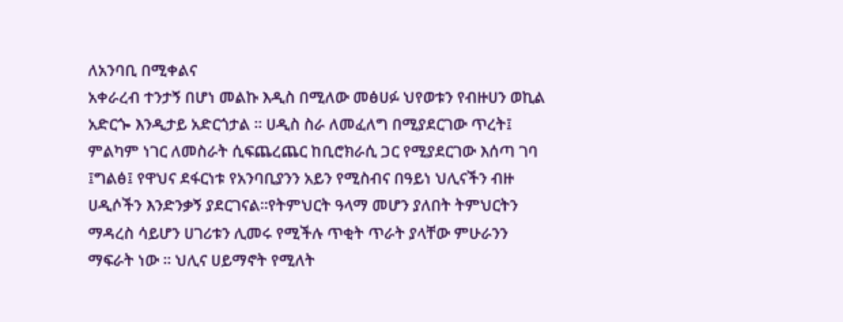ለአንባቢ በሚቀልና
አቀራረብ ተንታኝ በሆነ መልኩ እዲስ በሚለው መፅሀፉ ህየወቱን የብዙሀን ወኪል
አድርጐ እንዲታይ አድርጎታል ። ሀዲስ ስራ ለመፈለግ በሚያደርገው ጥረት፤
ምልካም ነገር ለመስራት ሲፍጨረጨር ከቢሮክራሲ ጋር የሚያደርገው እሰጣ ገባ
፤ግልፅ፤ የዋህና ደፋርነቱ የአንባቢያንን አይን የሚስብና በዓይነ ህሊናችን ብዙ
ሀዲሶችን እንድንቃኝ ያደርገናል።የትምህርት ዓላማ መሆን ያለበት ትምህርትን
ማዳረስ ሳይሆን ሀገሪቱን ሊመሩ የሚችሉ ጥቂት ጥራት ያላቸው ምሁራንን
ማፍራት ነው ። ህሊና ሀይማኖት የሚለት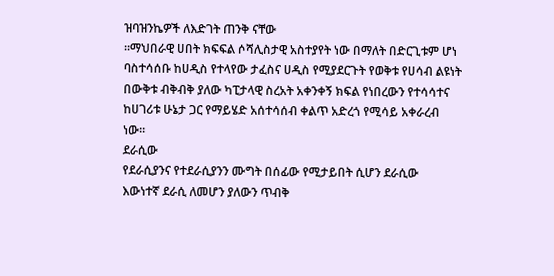ዝባዝንኬዎች ለእድገት ጠንቅ ናቸው
።ማህበራዊ ሀበት ክፍፍል ሶሻሊስታዊ አስተያየት ነው በማለት በድርጊቱም ሆነ
ባስተሳሰቡ ከሀዲስ የተላየው ታፈስና ሀዲስ የሚያደርጉት የወቅቱ የሀሳብ ልዩነት
በውቅቱ ብቅብቅ ያለው ካፒታላዊ ስረአት አቀንቀኝ ክፍል የነበረውን የተሳሳተና
ከሀገሪቱ ሁኔታ ጋር የማይሄድ አሰተሳሰብ ቀልጥ አድረጎ የሚሳይ አቀራረብ
ነው።
ደራሲው
የደራሲያንና የተደራሲያንን ሙግት በሰፊው የሚታይበት ሲሆን ደራሲው
እውነተኛ ደራሲ ለመሆን ያለውን ጥብቅ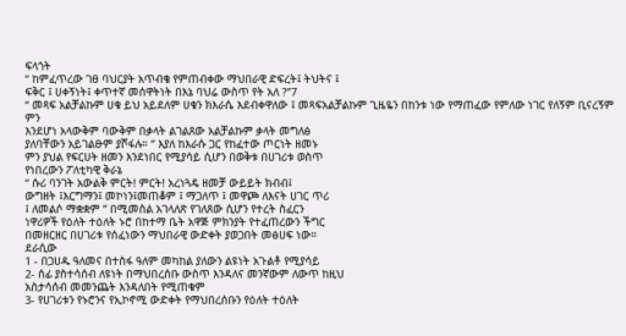ፍላጎት
“ ከምፈጥረው ገፀ ባህርያት አጥብቄ የምጠብቀው ማህበራዊ ድፍረት፤ ትህትና ፤
ፍቅር ፤ ሀቀኝነት፤ ቀጥተኛ መሰዋትነት በእኔ ባህሬ ውስጥ የት አለ ?’’7
“ መጻፍ አልቻልኩም ሀቁ ይህ አይደለም ሀቁን ክእራሴ እደብቀዋለው ፤ መጻፍአልቻልኩም ጊዜዬን በከንቱ ነው የማጠፈው የምለው ነገር የለኝም ቢናረኝም ምን
እንደሆነ አላውቅም ባውቅም በቃላት ልገልጸው አልቻልኩም ቃላት መግለፅ
ያለባቸውን አይገልፁም ያሾፋሉ። ” እያለ ከእራሱ ጋር የከፈተው ጦርነት ዘመኑ
ምን ያህል የፍርሀት ዘመን እንደነበር የሚያሳይ ሲሆን በወቅቱ በሀገሪቱ ወስጥ
የነበረውን ፖለቲካዊ ቅራኔ
“ ሱሪ ባንገት አውልቅ ምርት! ምርት! አረነጓዴ ዘመቻ ውይይት ክብብ፤
ውግዘት ፤እርግማን፤ መኮነን፤መጠቆም ፤ ማጋለጥ ፤ መዋጮ ለእናት ሀገር ጥሪ
፤ ለመልሶ ማቋቋም ” በሚመስል አገላለጽ የገለጸው ሲሆን የተረት ስፈርን
ነዋሪዎች የዕለት ተዕለት ኑሮ በከተማ ቤት አዋጅ ምክንያት የተፈጠረውን ችግር
በመዘርዘር በሀገሪቱ የሰፈነውን ማህበራዊ ውድቀት ያወጋበት መፅሀፍ ነው።
ደራሲው
1 - በጋሀዱ ዓለመና በተስፋ ዓለም መካከል ያለውን ልዩነት አጉልቶ የሚያሳይ
2- ሰፊ ያስተሳሰብ ለዩነት በማህበረሰቡ ውስጥ እንዳለና መንኛውም ለውጥ ከዚህ
አስታሳሰብ መመንጨት እንዳለበት የሚጠቁም
3- የሀገሪቱን የኑሮንና የኢኮኖሚ ውድቀት የማህበረሰቡን የዕለት ተዕለት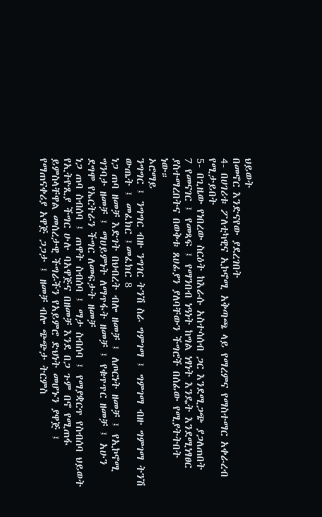ህይወት
በመኖር እንድናየው ያደረገበት
4- በሀገሪቱ ፖለቲካዊና ኢኮኖሚ አቅጣጫ ላይ የማረምና የማስተማር አቀራረብ
የሚታይበት
5- በጊዜው የነበረው ስርዕት ከእራሱ አስተሳሰብ ጋር እንደሚጋጭ ያጋለጠበት
7 የመናገር ፤ የመጻፍ ፤ የማንበብ ነዓነት ከግል ነፃነት እንዴት እንደሚነፃፀር
ያስተማረበትና በወቅቱ ጸሀፊያን ያለባቸውን ችግሮች በሰፊው የሚያትትበት
ነው።
ኦሮማይ
ንግግር ፤ ንግግር ብዙ ንግገር ትንሽ ስራ ግምገማ ፤ ግምገማ ብዙ ግምገማ ትንሽ
ውጤት ፤ መፈክር ፤መፈክር 8
ነጋ ጠባ ዘመቻ እድገት በህብረት ብሎ ዘመቻ ፤ ለጦርነት ዘመቻ ፤ የኢኮኖሚ
ግንባታ ዘመቻ ፤ ማሀይምነት ለማጥፋት ዘመቻ ፤ የቁጥጥር ዘመቻ ፤ አሁን
ደግሞ የኤርትራን ችግር ለመፍታት ዘመቻ
ነጋ ጠባ ስብሰባ ፤ ጠዋት ስብሰባ ፤ ማታ ስብሰባ ፤ የማያቋርጥ የስብሰባ ህይወት
የኢትዮጺያ ችግር ሁሉ ባአዋጅና በዘመቻ እንደ በጋ ጉም በኖ የሚጠፋ
ይምስላቸዋል መሰረታዊ ችግራችን የአይምሮ ድህነት መሆኑን ያዋጅ ፤
የማጠናቀሪያ አዋጅ ጋጋታ ፤ ዘመቻ ብሎ ጭጭታ ትርምስ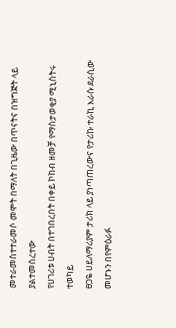መተራመስተተራመሶ መሞት በማለት በጊዜው በጥናትና በዝግጅት ላይ ያልተመሰረተው
የሀገሪቱ ሀብት በተገበረበት በቀይ ኮከብ ዘመቻ የማስታወቂያ ሚኒስትሩ ተወካይ
ፀጋዬ ሀይለማሪያም ታሪክ ላይ ያነጣጠረውና የታሪኩ ተራኪ እራሱ ደራሲው
መሆኑን በየምዕራፉ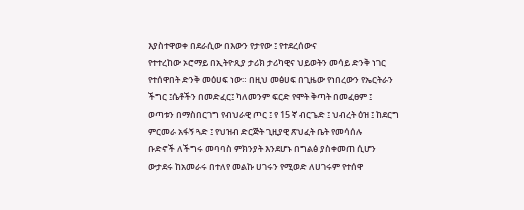እያስተዋወቀ በደራሲው በእውን የታየው ፤ የተደረሰውና
የተተረከው ኦሮማይ በኢትዮጺያ ታሪክ ታሪካዊና ህይወትን መሳይ ድንቅ ነገር
የተሰዋበት ድንቅ መዕሀፍ ነው። በዚህ መፅሀፍ በጊዜው የነበረውን የኤርትራን
ችግር ፤ሴቶችን በመድፈር፤ ካለመንም ፍርድ የሞት ቅጣት በመፈፀም ፤
ወጣቱን በማስበርገግ የብህራዊ ጦር ፤ የ 15 ኛ ብርጌድ ፤ ህብረት ዕዝ ፤ ከደርግ
ምርመራ አፋኝ ጓድ ፤ የህዝብ ድርጅት ጊዚያዊ ጽህፈት ቤት የመሳሰሉ
ቡድኖች ለችግሩ መባባስ ምክንያት እንደሆኑ በግልፅ ያስቀመጠ ሲሆን
ውታደሩ ከአመራሩ በተለየ መልኩ ሀገሩን የሚወድ ለሀገሩም የተሰዋ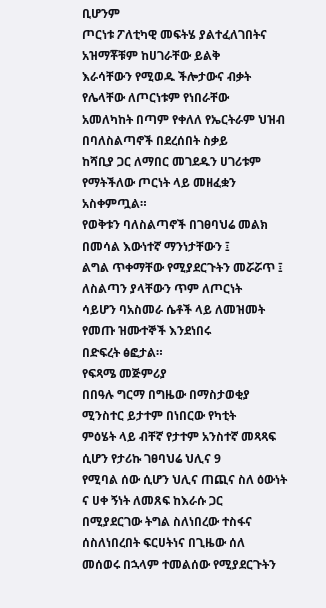ቢሆንም
ጦርነቱ ፖለቲካዊ መፍትሄ ያልተፈለገበትና አዝማቾቹም ከሀገራቸው ይልቅ
እራሳቸውን የሚወዱ ችሎታውና ብቃት የሌላቸው ለጦርነቱም የነበራቸው
አመለካከት በጣም የቀለለ የኤርትራም ህዝብ በባለስልጣኖች በደረሰበት ስቃይ
ከሻቢያ ጋር ለማበር መገደዱን ሀገሪቱም የማትችለው ጦርነት ላይ መዘፈቋን
አስቀምጧል።
የወቅቱን ባለስልጣኖች በገፀባህሬ መልክ በመሳል እውነተኛ ማንነታቸውን ፤
ልግል ጥቀማቸው የሚያደርጉትን መሯሯጥ ፤ ለስልጣን ያላቸውን ጥም ለጦርነት
ሳይሆን ባአስመራ ሴቶች ላይ ለመዝመት የመጡ ዝሙተኞች እንደነበሩ
በድፍረት ፅፎታል።
የፍጻሜ መጅምሪያ
በበዓሉ ግርማ በግዜው በማስታወቂያ ሚንስተር ይታተም በነበርው የካቲት
ምዕሄት ላይ ብቸኛ የታተም አንስተኛ መጻጻፍ ሲሆን የታሪኩ ገፀባህሬ ህሊና 9
የሚባል ሰው ሲሆን ህሊና ጠጪና ስለ ዕውነት ና ሀቀ ኝነት ለመጸፍ ከእራሱ ጋር
በሚያደርገው ትግል ስለነበረው ተስፋና ሰስለነበረበት ፍርሀትነና በጊዜው ሰለ
መሰወሩ በኋላም ተመልሰው የሚያደርጉትን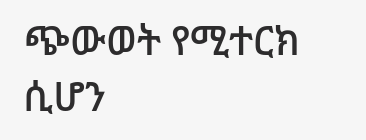ጭውወት የሚተርክ ሲሆን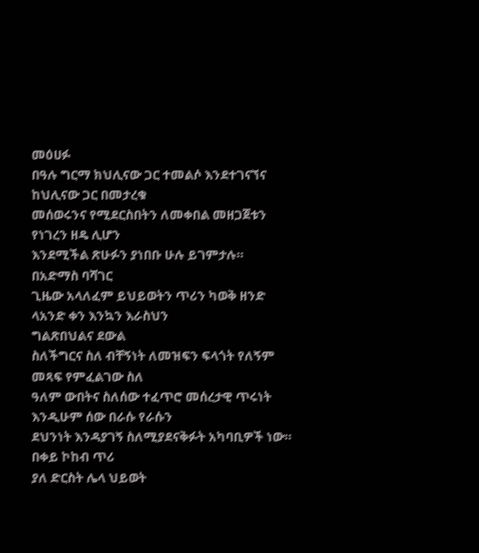መዕሀፉ
በዓሉ ግርማ ክህሊናው ጋር ተመልሶ እንደተገናኘና ከህሊናው ጋር በመታረቁ
መሰወሩንና የሚደርስበትን ለመቀበል መዘጋጀቱን የነገረን ዘዴ ሊሆን
እንደሚችል ጽሁፉን ያነበቡ ሁሉ ይገምታሉ።
በአድማስ ባሻገር
ጊዜው አላለፈም ይህይወትን ጥሪን ካወቅ ዘንድ ላአንድ ቀን እንኳን እራስህን
ግልጽበህልና ደውል
ስለችግርና ስለ ብቸኝነት ለመዝፍን ፍላጎት የለኝም መጻፍ የምፈልገው ስለ
ዓለም ውበትና ስለሰው ተፈጥሮ መሰረታዊ ጥሩነት እንዲሁም ሰው በራሱ የራሱን
ደህንነት እንዳያገኝ ስለሚያደናቅፉት አካባቢዎች ነው።
በቀይ ኮከብ ጥሪ
ያለ ድርስት ሌላ ህይወት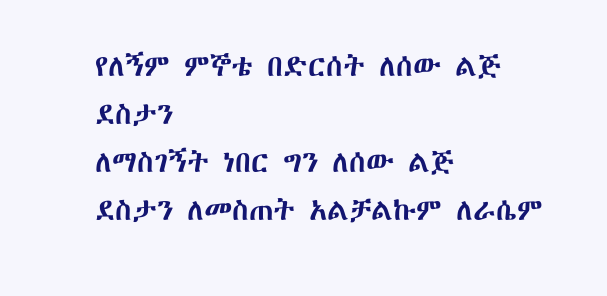የለኝም ምኞቴ በድርሰት ለሰው ልጅ ደስታን
ለማስገኝት ነበር ግን ለሰው ልጅ ደስታን ለመስጠት አልቻልኩም ለራሴም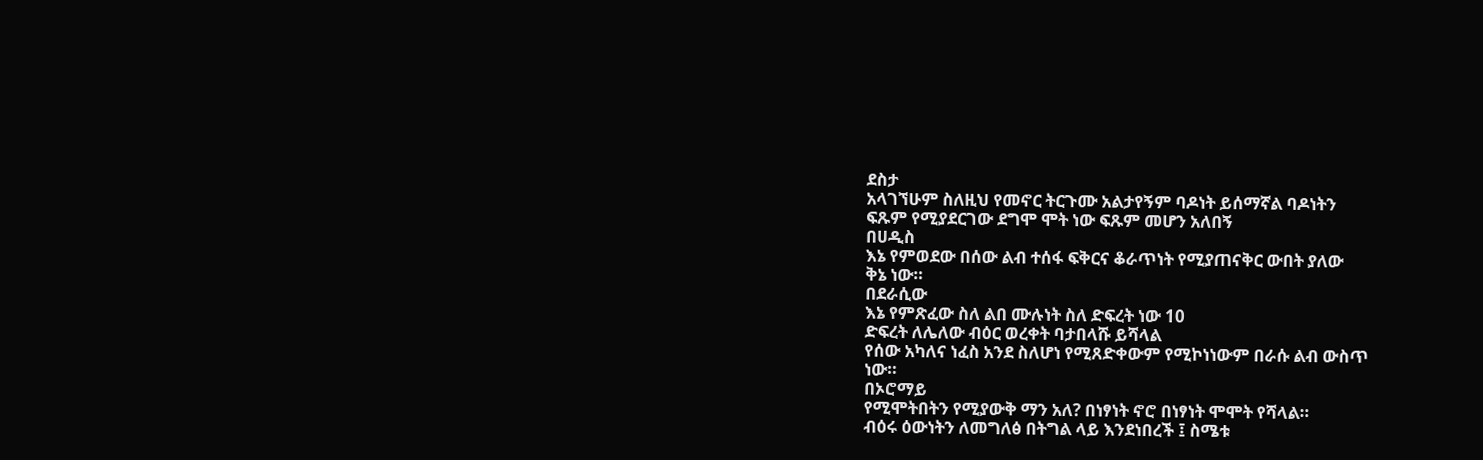ደስታ
አላገኘሁም ስለዚህ የመኖር ትርጉሙ አልታየኝም ባዶነት ይሰማኛል ባዶነትን
ፍጹም የሚያደርገው ደግሞ ሞት ነው ፍጹም መሆን አለበኝ
በሀዲስ
እኔ የምወደው በሰው ልብ ተሰፋ ፍቅርና ቆራጥነት የሚያጠናቅር ውበት ያለው
ቅኔ ነው።
በደራሲው
እኔ የምጽፈው ስለ ልበ ሙሉነት ስለ ድፍረት ነው 10
ድፍረት ለሌለው ብዕር ወረቀት ባታበላሹ ይሻላል
የሰው አካለና ነፈስ አንደ ስለሆነ የሚጸድቀውም የሚኮነነውም በራሱ ልብ ውስጥ
ነው።
በኦሮማይ
የሚሞትበትን የሚያውቅ ማን አለ? በነፃነት ኖሮ በነፃነት ሞሞት የሻላል።
ብዕሩ ዕውነትን ለመግለፅ በትግል ላይ እንደነበረች ፤ ስሜቱ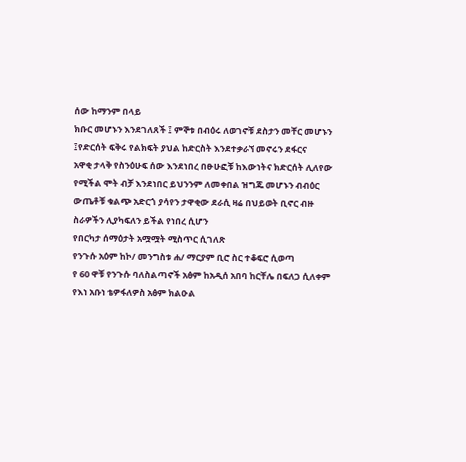ሰው ከማንም በላይ
ክቡር መሆኑን እንደገለጸች ፤ ምኞቱ በብዕሩ ለወገኖቹ ደስታን መቸር መሆኑን
፤የድርሰት ፍቅሩ የልክፍት ያህል ከድርስት እንደተቃራኘ መኖሩን ደፋርና
አዋቂ ታላቅ የስንዕሁፍ ሰው እንደነበረ በፁሁፎቹ ከእውነትና ክድርሰት ሊለየው
የሚችል ሞት ብቻ እንደነበር ይህንንም ለመቀበል ዝግጁ መሆኑን ብብዕር
ውጤቶቹ ቁልጭ አድርጎ ያሳየን ታዋቂው ደራሲ ዛሬ በህይወት ቢኖር ብዙ
ስራዎችን ሊያካፍለን ይችል የነበረ ሲሆን
የበርካታ ሰማዕታት አሟሟት ሚስጥር ሲገለጽ
የንጉሱ አዕም ከኮ/ መንግስቱ ሐ/ ማርያም ቢሮ ስር ተቆፍሮ ሲወጣ
የ 60 ዋቹ የንጉሱ ባለስልጣኖች አፅም ከአዲሰ አበባ ከርቸሌ በፍለጋ ሲለቀም
የእነ አቡነ ቴዎፋለዎስ አፅም ክልዑል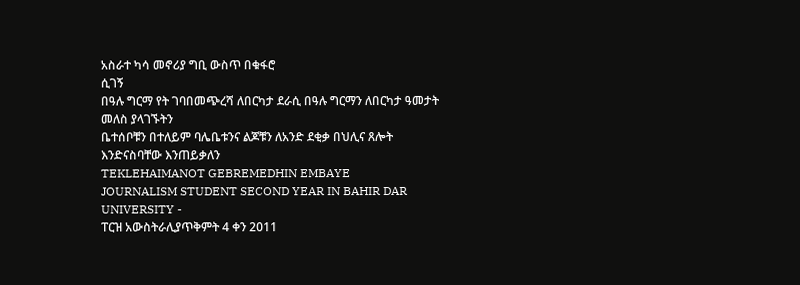አስራተ ካሳ መኖሪያ ግቢ ውስጥ በቁፋሮ
ሲገኝ
በዓሉ ግርማ የት ገባበመጭረሻ ለበርካታ ደራሲ በዓሉ ግርማን ለበርካታ ዓመታት መለስ ያላገኙትን
ቤተሰቦቹን በተለይም ባሌቤቱንና ልጆቹን ለአንድ ደቂቃ በህሊና ጸሎት
እንድናስባቸው እንጠይቃለን
TEKLEHAIMANOT GEBREMEDHIN EMBAYE
JOURNALISM STUDENT SECOND YEAR IN BAHIR DAR
UNIVERSITY -
ፐርዝ አውስትራሊያጥቅምት 4 ቀን 2011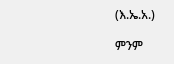(እ.ኤ.አ.)

ምንም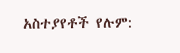አስተያየቶች የሉም: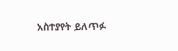አስተያየት ይለጥፉ